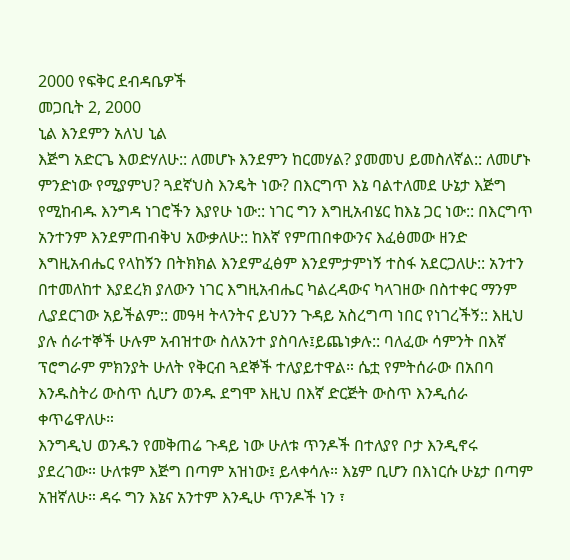2000 የፍቅር ደብዳቤዎች
መጋቢት 2, 2000
ኒል እንደምን አለህ ኒል
እጅግ አድርጌ እወድሃለሁ:: ለመሆኑ እንደምን ከርመሃል? ያመመህ ይመስለኛል:: ለመሆኑ ምንድነው የሚያምህ? ጓደኛህስ እንዴት ነው? በእርግጥ እኔ ባልተለመደ ሁኔታ እጅግ የሚከብዱ እንግዳ ነገሮችን እያየሁ ነው:: ነገር ግን እግዚአብሄር ከእኔ ጋር ነው:: በእርግጥ አንተንም እንደምጠብቅህ አውቃለሁ:: ከእኛ የምጠበቀውንና እፈፅመው ዘንድ እግዚአብሔር የላከኝን በትክክል እንደምፈፅም እንደምታምነኝ ተስፋ አደርጋለሁ:: አንተን በተመለከተ እያደረክ ያለውን ነገር እግዚአብሔር ካልረዳውና ካላገዘው በስተቀር ማንም ሊያደርገው አይችልም:: መዓዛ ትላንትና ይህንን ጉዳይ አስረግጣ ነበር የነገረችኝ:: እዚህ ያሉ ሰራተኞች ሁሉም አብዝተው ስለአንተ ያስባሉ፤ይጨነቃሉ:: ባለፈው ሳምንት በእኛ ፕሮግራም ምክንያት ሁለት የቅርብ ጓደኞች ተለያይተዋል። ሴቷ የምትሰራው በአበባ እንዱስትሪ ውስጥ ሲሆን ወንዱ ደግሞ እዚህ በእኛ ድርጅት ውስጥ እንዲሰራ ቀጥሬዋለሁ።
እንግዲህ ወንዱን የመቅጠሬ ጉዳይ ነው ሁለቱ ጥንዶች በተለያየ ቦታ እንዲኖሩ ያደረገው። ሁለቱም እጅግ በጣም አዝነው፤ ይላቀሳሉ። እኔም ቢሆን በእነርሱ ሁኔታ በጣም አዝኛለሁ። ዳሩ ግን እኔና አንተም እንዲሁ ጥንዶች ነን ፣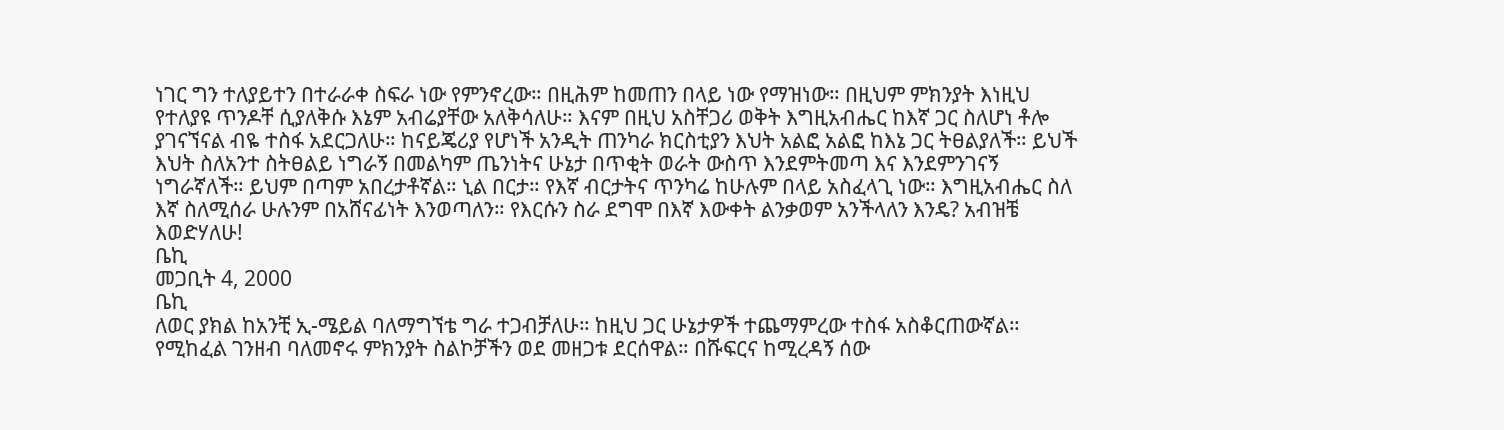ነገር ግን ተለያይተን በተራራቀ ስፍራ ነው የምንኖረው። በዚሕም ከመጠን በላይ ነው የማዝነው። በዚህም ምክንያት እነዚህ የተለያዩ ጥንዶቸ ሲያለቅሱ እኔም አብሬያቸው አለቅሳለሁ። እናም በዚህ አስቸጋሪ ወቅት እግዚአብሔር ከእኛ ጋር ስለሆነ ቶሎ ያገናኘናል ብዬ ተስፋ አደርጋለሁ። ከናይጄሪያ የሆነች አንዲት ጠንካራ ክርስቲያን እህት አልፎ አልፎ ከእኔ ጋር ትፀልያለች። ይህች እህት ስለአንተ ስትፀልይ ነግራኝ በመልካም ጤንነትና ሁኔታ በጥቂት ወራት ውስጥ እንደምትመጣ እና እንደምንገናኝ ነግራኛለች። ይህም በጣም አበረታቶኛል። ኒል በርታ። የእኛ ብርታትና ጥንካሬ ከሁሉም በላይ አስፈላጊ ነው። እግዚአብሔር ስለ እኛ ስለሚሰራ ሁሉንም በአሸናፊነት እንወጣለን። የእርሱን ስራ ደግሞ በእኛ እውቀት ልንቃወም አንችላለን እንዴ? አብዝቼ እወድሃለሁ!
ቤኪ
መጋቢት 4, 2000
ቤኪ
ለወር ያክል ከአንቺ ኢ-ሜይል ባለማግኘቴ ግራ ተጋብቻለሁ። ከዚህ ጋር ሁኔታዎች ተጨማምረው ተስፋ አስቆርጠውኛል። የሚከፈል ገንዘብ ባለመኖሩ ምክንያት ስልኮቻችን ወደ መዘጋቱ ደርሰዋል። በሹፍርና ከሚረዳኝ ሰው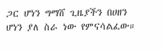ጋር ሆነን ግማሸ ጊዜያችን በሀዘን ሆነን ያለ ስራ ነው የምናሳልፈው።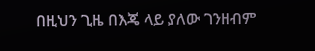በዚህን ጊዜ በእጄ ላይ ያለው ገንዘብም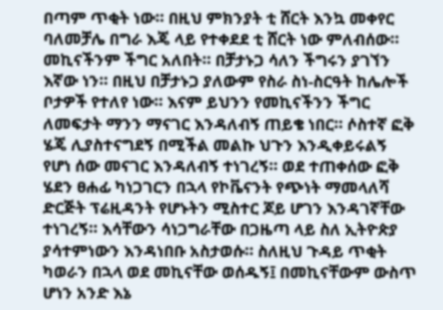በጣም ጥቂት ነው። በዚህ ምክንያት ቲ ሸርት እንኳ መቀየር ባለመቻሌ በግራ እጄ ላይ የተቀደደ ቲ ሸርት ነው ምለብሰው። መኪናችንም ችግር አለበት። በቻታኑጋ ሳለን ችግሩን ያገኘን እኛው ነን። በዚህ በቻታኑጋ ያለውም የስራ ስነ-ስርዓት ከሌሎች ቦታዎች የተለየ ነው። እናም ይህንን የመኪናችንን ችግር ለመፍታት ማንን ማናገር እንዳለብኝ ጠይቄ ነበር። ሶስተኛ ፎቅ ሄጄ ሊያስተናግደኝ በሚችል መልኩ ህጉን እንዲቀይሩልኝ የሆነ ሰው መናገር እንዳለብኝ ተነገረኝ። ወደ ተጠቀሰው ፎቅ ሄደን ፀሐፊ ካነጋገርን በኋላ የኮቬናንት የጭነት ማመላለሻ ድርጅት ፕሬዚዳንት የሆኑትን ሚስተር ጆይ ሆገን እንዳገኛቸው ተነገረኝ። እሳቸውን ሳነጋግራቸው በጋዜጣ ላይ ስለ ኢትዮጵያ ያሳተምነውን እንዳነበቡ አስታወሱ። ስለዚህ ጉዳይ ጥቂት ካወራን በኋላ ወደ መኪናቸው ወሰዱኝ፤ በመኪናቸውም ውስጥ ሆነን አንድ እኔ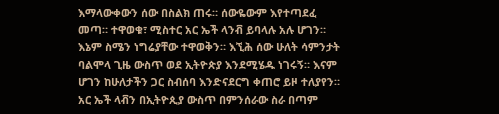እማላውቀውን ሰው በስልክ ጠሩ። ሰውዬውም እየተጣደፈ መጣ። ተዋወቁ፣ ሚስተር አር ኤች ላንቭ ይባላሉ አሉ ሆገን። እኔም ስሜን ነግሬያቸው ተዋወቅን። እኚሕ ሰው ሁለት ሳምንታት ባልሞላ ጊዜ ውስጥ ወደ ኢትዮጵያ እንደሚሄዱ ነገሩኝ። እናም ሆገን ከሁለታችን ጋር ስብሰባ እንድናደርግ ቀጠሮ ይዞ ተለያየን።
አር ኤች ላቭን በኢትዮጲያ ውስጥ በምንሰራው ስራ በጣም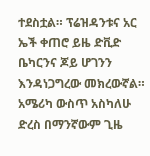ተደስቷል። ፕሬዝዳንቱና አር ኤች ቀጠሮ ይዜ ድቪድ ቤካርንና ጆይ ሆገንን እንዳነጋግረው መክረውኛል። አሜሪካ ውስጥ አስካለሁ ድረስ በማንኛውም ጊዜ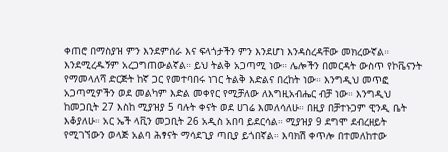ቀጠሮ በማስያዝ ምን እንደምሰራ እና ፍላጎታችን ምን እንደሆነ እንዳስረዳቸው መክረውኛል። እንደሚረዱኝም አረጋግጠውልኛል። ይህ ትልቅ አጋጣሚ ነው። ሌሎችን በመርዳት ውስጥ የኮቬናንት የማመላለሻ ድርጅት ከኛ ጋር የመተባበሩ ነገር ትልቅ እድልና በረከት ነው። እንግዲህ መጥፎ አጋጣሚዎችን ወደ መልካም እድል መቀየር የሚቻለው ለእግዚአብሔር ብቻ ነው። እንግዲህ ከመጋቢት 27 እስከ ሚያዝያ 5 ባሉት ቀናት ወደ ሀገሬ እመለሳለሁ። በዚያ በቻተኑጋም ዊንዲ ቤት እቆያለሁ። አር ኤች ላቪን መጋቢት 26 አዲስ አበባ ይደርሳል። ሚያዝያ 9 ደግሞ ደብረዘይት የሚገኘውን ወላጅ አልባ ሕፃናት ማሳደጊያ ጣቢያ ይጎበኛል። እባክሽ ቀጥሎ በተመለከተው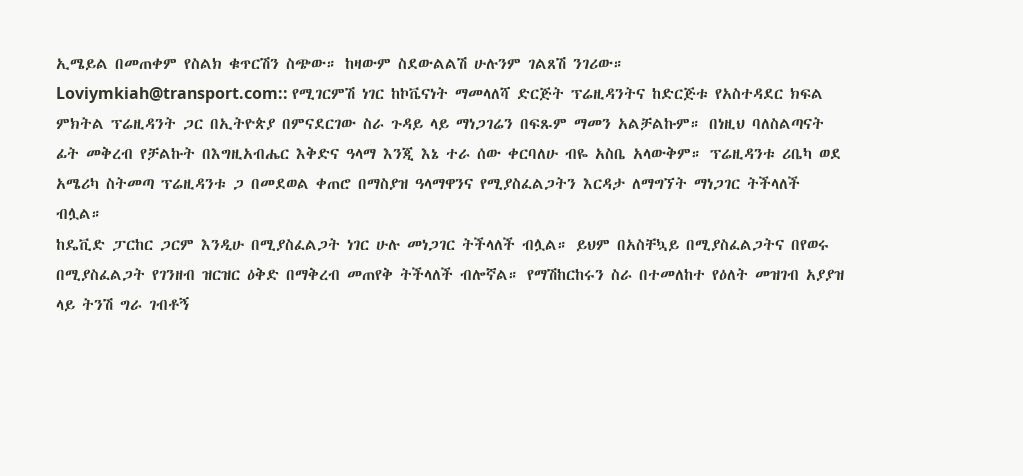ኢሜይል በመጠቀም የስልክ ቁጥርሽን ስጭው። ከዛውም ስደውልልሽ ሁሉንም ገልጸሽ ንገሪው። Loviymkiah@transport.com:: የሚገርምሽ ነገር ከኮቬናነት ማመላለሻ ድርጅት ፕሬዚዳንትና ከድርጅቱ የአስተዳደር ክፍል ምክትል ፕሬዚዳንት ጋር በኢትዮጵያ በምናደርገው ስራ ጉዳይ ላይ ማነጋገሬን በፍጹም ማመን አልቻልኩም። በነዚህ ባለስልጣናት ፊት መቅረብ የቻልኩት በእግዚአብሔር እቅድና ዓላማ እንጂ እኔ ተራ ሰው ቀርባለሁ ብዬ አስቤ አላውቅም። ፕሬዚዳንቱ ሪቤካ ወደ አሜሪካ ስትመጣ ፕሬዚዳንቱ ጋ በመደወል ቀጠሮ በማስያዝ ዓላማዋንና የሚያስፈልጋትን እርዳታ ለማግኘት ማነጋገር ትችላለች ብሏል።
ከዴቪድ ፓርከር ጋርም እንዲሁ በሚያስፈልጋት ነገር ሁሉ መነጋገር ትችላለች ብሏል። ይህም በአስቸኳይ በሚያስፈልጋትና በየወሩ በሚያስፈልጋት የገንዘብ ዝርዝር ዕቅድ በማቅረብ መጠየቅ ትችላለች ብሎኛል። የማሽከርከሩን ስራ በተመለከተ የዕለት መዝገብ አያያዝ ላይ ትንሽ ግራ ገብቶኝ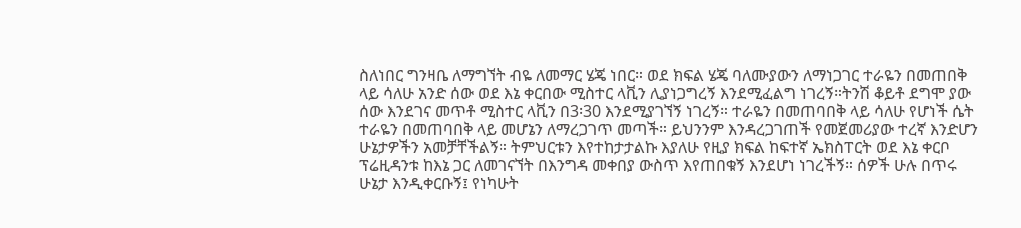ስለነበር ግንዛቤ ለማግኘት ብዬ ለመማር ሄጄ ነበር። ወደ ክፍል ሄጄ ባለሙያውን ለማነጋገር ተራዬን በመጠበቅ ላይ ሳለሁ አንድ ሰው ወደ እኔ ቀርበው ሚስተር ላቪን ሊያነጋግረኝ እንደሚፈልግ ነገረኝ።ትንሽ ቆይቶ ደግሞ ያው ሰው እንደገና መጥቶ ሚስተር ላቪን በ3፡30 እንደሚያገኘኝ ነገረኝ። ተራዬን በመጠባበቅ ላይ ሳለሁ የሆነች ሴት ተራዬን በመጠባበቅ ላይ መሆኔን ለማረጋገጥ መጣች። ይህንንም እንዳረጋገጠች የመጀመሪያው ተረኛ እንድሆን ሁኔታዎችን አመቻቸችልኝ። ትምህርቱን እየተከታታልኩ እያለሁ የዚያ ክፍል ከፍተኛ ኤክስፐርት ወደ እኔ ቀርቦ ፕሬዚዳንቱ ከእኔ ጋር ለመገናኘት በእንግዳ መቀበያ ውስጥ እየጠበቁኝ እንደሆነ ነገረችኝ። ሰዎች ሁሉ በጥሩ ሁኔታ እንዲቀርቡኝ፤ የነካሁት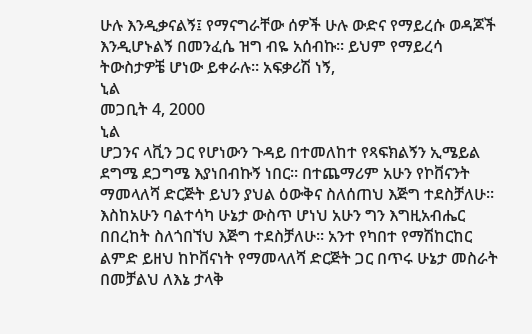ሁሉ እንዲቃናልኝ፤ የማናግራቸው ሰዎች ሁሉ ውድና የማይረሱ ወዳጆች እንዲሆኑልኝ በመንፈሴ ዝግ ብዬ አሰብኩ። ይህም የማይረሳ ትውስታዎቼ ሆነው ይቀራሉ። አፍቃሪሽ ነኝ,
ኒል
መጋቢት 4, 2000
ኒል
ሆጋንና ላቪን ጋር የሆነውን ጉዳይ በተመለከተ የጻፍክልኝን ኢሜይል ደግሜ ደጋግሜ እያነበብኩኝ ነበር። በተጨማሪም አሁን የኮቨናንት ማመላለሻ ድርጅት ይህን ያህል ዕውቅና ስለሰጠህ እጅግ ተደስቻለሁ። እስከአሁን ባልተሳካ ሁኔታ ውስጥ ሆነህ አሁን ግን እግዚአብሔር በበረከት ስለጎበኘህ እጅግ ተደስቻለሁ። አንተ የካበተ የማሽከርከር ልምድ ይዘህ ከኮቨናነት የማመላለሻ ድርጅት ጋር በጥሩ ሁኔታ መስራት በመቻልህ ለእኔ ታላቅ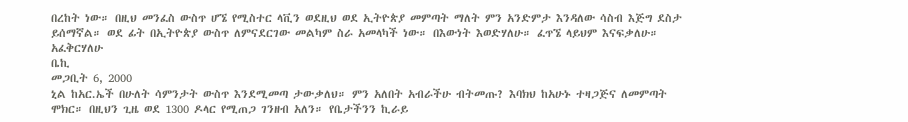በረከት ነው። በዚህ መንፈስ ውስጥ ሆኜ የሚስተር ላቪን ወደዚህ ወደ ኢትዮጵያ መምጣት ማለት ምን አንድምታ እንዳለው ሳስብ እጅግ ደስታ ይሰማኛል። ወደ ፊት በኢትዮጵያ ውስጥ ለምናደርገው መልካም ስራ አመላካች ነው። በእውነት እወድሃለሁ። ፈጥኜ ላይህም እናፍቃለሁ። አፈቅርሃለሁ
ቤኪ
መጋቢት 6, 2000
ኒል ከአር.ኤች በሁለት ሳምንታት ውስጥ እንደሚመጣ ታውቃለህ። ምን አለበት አብራችሁ ብትመጡ? እባክህ ከአሁኑ ተዛጋጅና ለመምጣት ሞክር። በዚህን ጊዜ ወደ 1300 ዶላር የሚጠጋ ገንዘብ አለን። የቤታችንን ኪራይ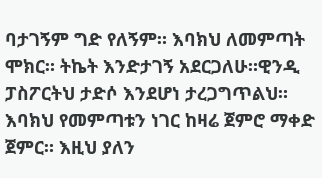ባታገኝም ግድ የለኝም። እባክህ ለመምጣት ሞክር። ትኬት እንድታገኝ አደርጋለሁ።ዊንዲ ፓስፖርትህ ታድሶ እንደሆነ ታረጋግጥልህ። እባክህ የመምጣቱን ነገር ከዛሬ ጀምሮ ማቀድ ጀምር። እዚህ ያለን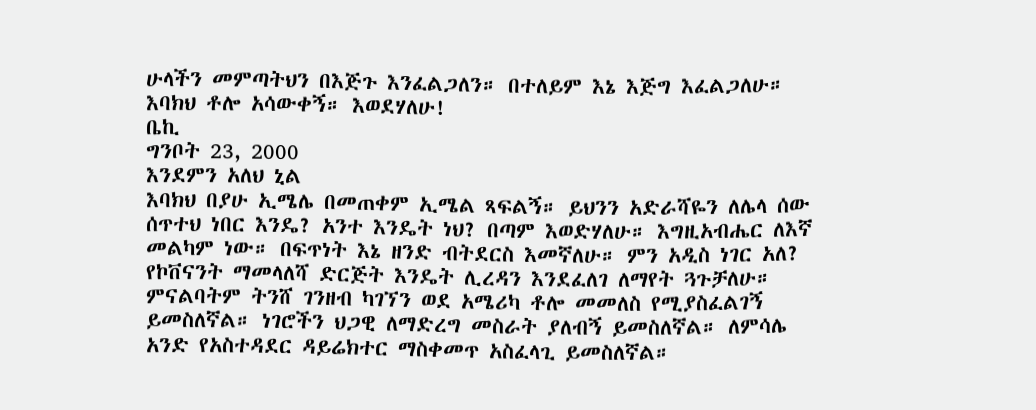ሁላችን መምጣትህን በእጅጉ እንፈልጋለን። በተለይም እኔ እጅግ እፈልጋለሁ። እባክህ ቶሎ አሳውቀኝ። እወደሃለሁ!
ቤኪ
ግንቦት 23, 2000
እንደምን አለህ ኒል
እባክህ በያሁ ኢሜሌ በመጠቀም ኢሜል ጻፍልኝ። ይህንን አድራሻዬን ለሌላ ሰው ሰጥተህ ነበር እንዴ? አንተ እንዴት ነህ? በጣም እወድሃለሁ። እግዚአብሔር ለእኛ መልካም ነው። በፍጥነት እኔ ዘንድ ብትደርስ እመኛለሁ። ምን አዲስ ነገር አለ? የኮቨናንት ማመላለሻ ድርጅት እንዴት ሊረዳን እንደፈለገ ለማየት ጓጉቻለሁ። ምናልባትም ትንሸ ገንዘብ ካገኘን ወደ አሜሪካ ቶሎ መመለስ የሚያስፈልገኝ ይመስለኛል። ነገሮችን ህጋዊ ለማድረግ መስራት ያለብኝ ይመስለኛል። ለምሳሌ አንድ የአስተዳደር ዳይሬክተር ማስቀመጥ አስፈላጊ ይመስለኛል።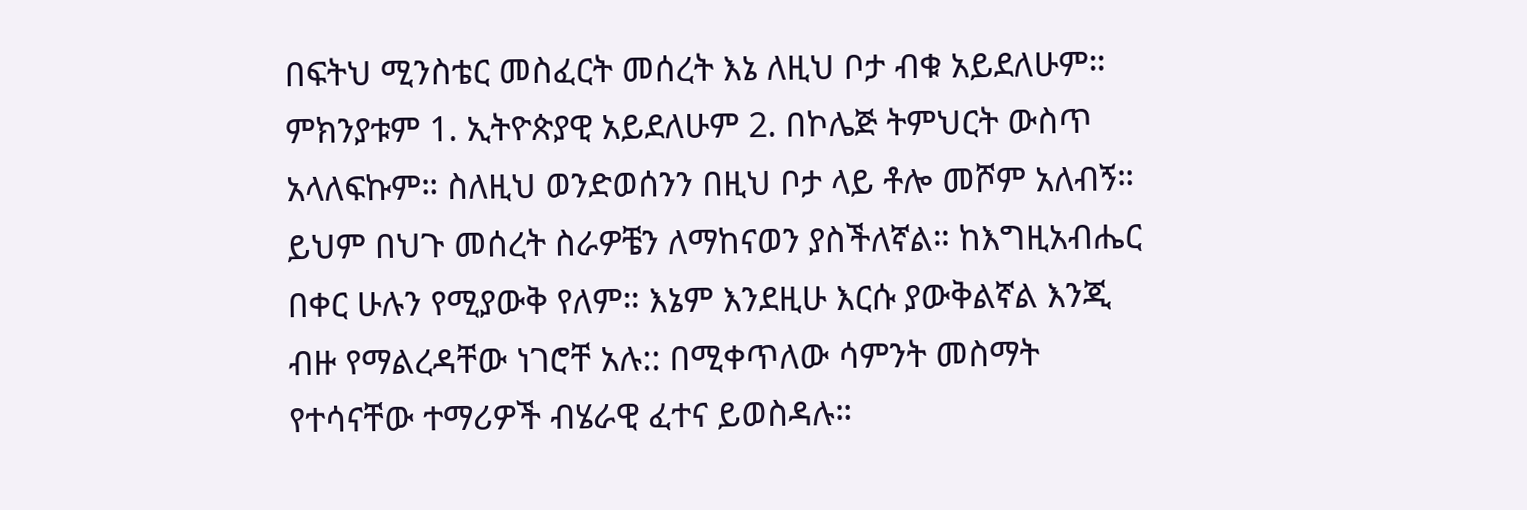በፍትህ ሚንስቴር መስፈርት መሰረት እኔ ለዚህ ቦታ ብቁ አይደለሁም። ምክንያቱም 1. ኢትዮጵያዊ አይደለሁም 2. በኮሌጅ ትምህርት ውስጥ አላለፍኩም። ስለዚህ ወንድወሰንን በዚህ ቦታ ላይ ቶሎ መሾም አለብኝ። ይህም በህጉ መሰረት ስራዎቼን ለማከናወን ያስችለኛል። ከእግዚአብሔር በቀር ሁሉን የሚያውቅ የለም። እኔም እንደዚሁ እርሱ ያውቅልኛል እንጂ ብዙ የማልረዳቸው ነገሮቸ አሉ:: በሚቀጥለው ሳምንት መስማት የተሳናቸው ተማሪዎች ብሄራዊ ፈተና ይወስዳሉ።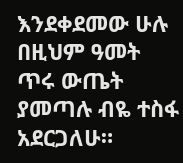እንደቀደመው ሁሉ በዚህም ዓመት ጥሩ ውጤት ያመጣሉ ብዬ ተስፋ አደርጋለሁ።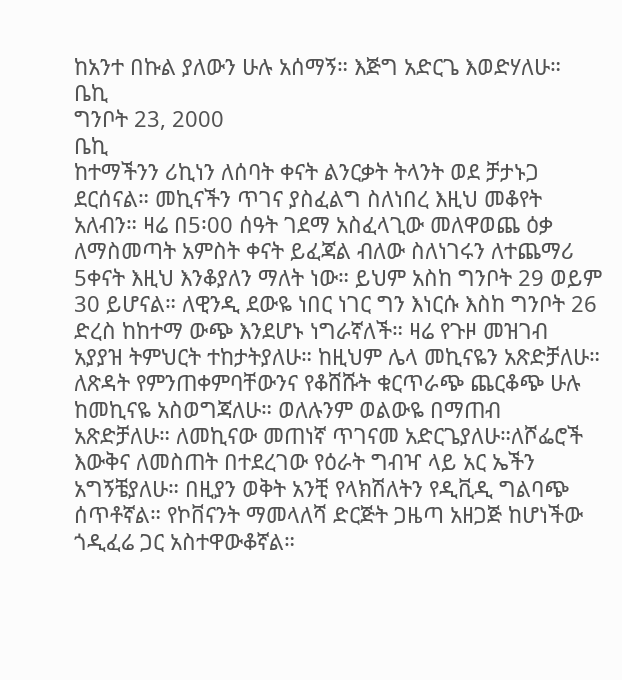ከአንተ በኩል ያለውን ሁሉ አሰማኝ። እጅግ አድርጌ እወድሃለሁ።
ቤኪ
ግንቦት 23, 2000
ቤኪ
ከተማችንን ሪኪነን ለሰባት ቀናት ልንርቃት ትላንት ወደ ቻታኑጋ ደርሰናል። መኪናችን ጥገና ያስፈልግ ስለነበረ እዚህ መቆየት አለብን። ዛሬ በ5፡00 ሰዓት ገደማ አስፈላጊው መለዋወጨ ዕቃ ለማስመጣት አምስት ቀናት ይፈጃል ብለው ስለነገሩን ለተጨማሪ 5ቀናት እዚህ እንቆያለን ማለት ነው። ይህም አስከ ግንቦት 29 ወይም 30 ይሆናል። ለዊንዲ ደውዬ ነበር ነገር ግን እነርሱ እስከ ግንቦት 26 ድረስ ከከተማ ውጭ እንደሆኑ ነግራኛለች። ዛሬ የጉዞ መዝገብ አያያዝ ትምህርት ተከታትያለሁ። ከዚህም ሌላ መኪናዬን አጽድቻለሁ። ለጽዳት የምንጠቀምባቸውንና የቆሸሹት ቁርጥራጭ ጨርቆጭ ሁሉ ከመኪናዬ አስወግጃለሁ። ወለሉንም ወልውዬ በማጠብ አጽድቻለሁ። ለመኪናው መጠነኛ ጥገናመ አድርጌያለሁ።ለሾፌሮች እውቅና ለመስጠት በተደረገው የዕራት ግብዣ ላይ አር ኤችን አግኝቼያለሁ። በዚያን ወቅት አንቺ የላክሽለትን የዲቪዲ ግልባጭ ሰጥቶኛል። የኮቨናንት ማመላለሻ ድርጅት ጋዜጣ አዘጋጅ ከሆነችው ጎዲፈሬ ጋር አስተዋውቆኛል።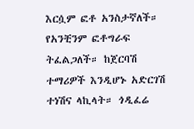እርሷም ፎቶ አንስታኛለች። የአንቺንም ፎቶግራፍ ትፈልጋለች። ከጀርባሽ ተማሪዎች እንዲሆኑ አድርገሽ ተነሽና ላኪላት። ጎዲፈሬ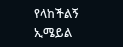የላከችልኝ ኢሜይል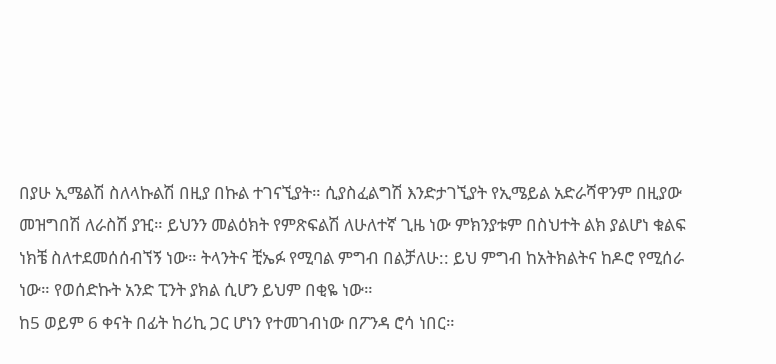በያሁ ኢሜልሽ ስለላኩልሽ በዚያ በኩል ተገናኚያት። ሲያስፈልግሽ እንድታገኚያት የኢሜይል አድራሻዋንም በዚያው መዝግበሽ ለራስሽ ያዢ። ይህንን መልዕክት የምጽፍልሽ ለሁለተኛ ጊዜ ነው ምክንያቱም በስህተት ልክ ያልሆነ ቁልፍ ነክቼ ስለተደመሰሰብኘኝ ነው። ትላንትና ቺኤፉ የሚባል ምግብ በልቻለሁ:: ይህ ምግብ ከአትክልትና ከዶሮ የሚሰራ ነው። የወሰድኩት አንድ ፒንት ያክል ሲሆን ይህም በቂዬ ነው።
ከ5 ወይም 6 ቀናት በፊት ከሪኪ ጋር ሆነን የተመገብነው በፖንዳ ሮሳ ነበር።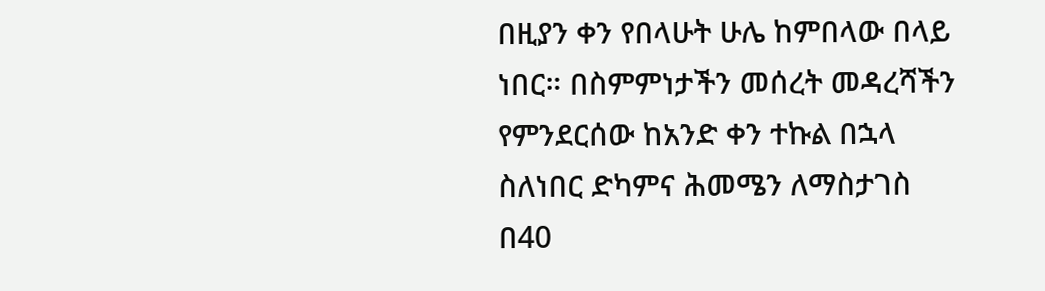በዚያን ቀን የበላሁት ሁሌ ከምበላው በላይ ነበር። በስምምነታችን መሰረት መዳረሻችን የምንደርሰው ከአንድ ቀን ተኩል በኋላ ስለነበር ድካምና ሕመሜን ለማስታገስ በ40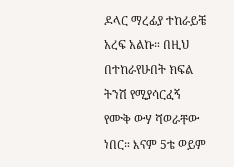ዶላር ማረፊያ ተከራይቼ አረፍ አልኩ። በዚህ በተከራየሁበት ክፍል ትንሽ የሚያሳርፈኝ የሙቅ ውሃ ሻወራቸው ነበር። እናም 5ቴ ወይም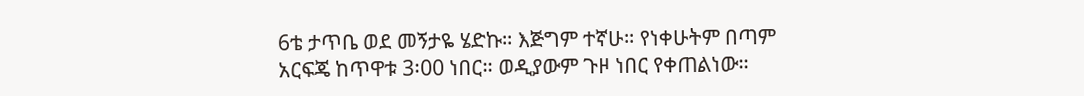6ቴ ታጥቤ ወደ መኝታዬ ሄድኩ። እጅግም ተኛሁ። የነቀሁትም በጣም አርፍጄ ከጥዋቱ 3፡00 ነበር። ወዲያውም ጉዞ ነበር የቀጠልነው።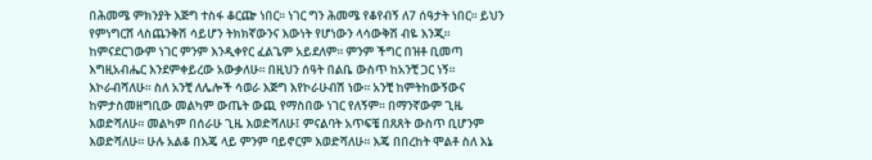በሕመሜ ምክንያት እጅግ ተስፋ ቆርጬ ነበር። ነገር ግን ሕመሜ የቆየብኝ ለ7 ሰዓታት ነበር። ይህን የምነግርሸ ላስጨንቅሽ ሳይሆን ትክክኛውንና እውነት የሆነውን ላሳውቅሽ ብዬ እንጂ። ከምናደርገውም ነገር ምንም እንዲቀየር ፈልጌም አይደለም። ምንም ችግር በዝቶ ቢመጣ እግዚአብሔር እንደምቀይረው አውቃለሁ። በዚህን ሰዓት በልቤ ውስጥ ከአንቺ ጋር ነኝ። እኮራብሻለሁ። ስለ አንቺ ለሌሎች ሳወራ እጅግ እየኮራሁብሽ ነው። አንቺ ከምትከውኝውና ከምታስመዘግቢው መልካም ውጤት ውጪ የማስበው ነገር የለኝም። በማንኛውም ጊዜ እወድሻለሁ። መልካም በሰራሁ ጊዜ እወድሻለሁ፤ ምናልባት አጥፍቼ በጸጸት ውስጥ ቢሆንም እወድሻለሁ። ሁሉ አልቆ በእጄ ላይ ምንም ባይኖርም እወድሻለሁ። እጄ በበረከት ሞልቶ ስለ እኔ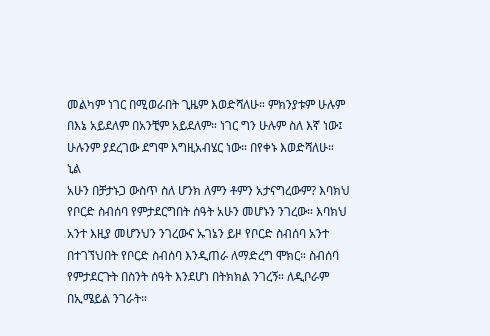መልካም ነገር በሚወራበት ጊዜም እወድሻለሁ። ምክንያቱም ሁሉም በእኔ አይደለም በአንቺም አይደለም። ነገር ግን ሁሉም ስለ እኛ ነው፤ ሁሉንም ያደረገው ደግሞ እግዚአብሄር ነው። በየቀኑ እወድሻለሁ።
ኒል
አሁን በቻታኑጋ ውስጥ ስለ ሆንክ ለምን ቶምን አታናግረውም? እባክህ የቦርድ ስብሰባ የምታደርግበት ሰዓት አሁን መሆኑን ንገረው። እባክህ አንተ እዚያ መሆንህን ንገረውና ኡገኔን ይዞ የቦርድ ስብሰባ አንተ በተገኘህበት የቦርድ ስብሰባ እንዲጠራ ለማድረግ ሞክር። ስብሰባ የምታደርጉት በስንት ሰዓት እንደሆነ በትክክል ንገረኝ። ለዲቦራም በኢሜይል ንገራት።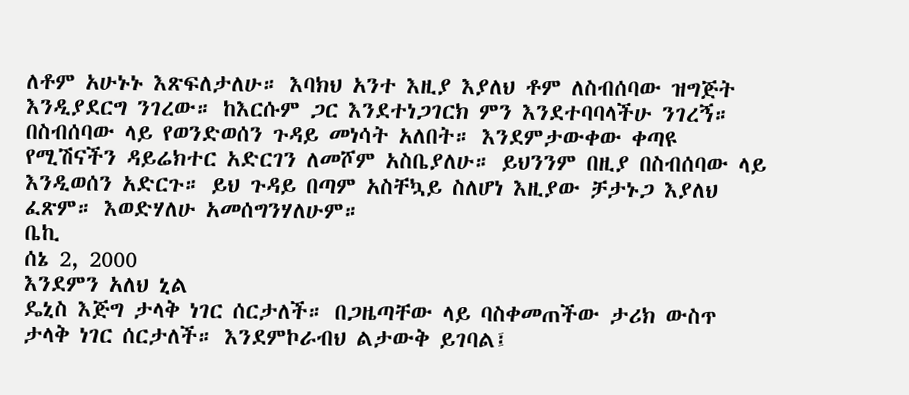ለቶም አሁኑኑ እጽፍለታለሁ። እባክህ አንተ እዚያ እያለህ ቶም ለስብሰባው ዝግጅት እንዲያደርግ ንገረው። ከእርሱም ጋር እንደተነጋገርክ ምን እንደተባባላችሁ ንገረኝ። በስብሰባው ላይ የወንድወሰን ጉዳይ መነሳት አለበት። እንደምታውቀው ቀጣዩ የሚሽናችን ዳይሬክተር አድርገን ለመሾም አስቤያለሁ። ይህንንም በዚያ በስብሰባው ላይ እንዲወሰን አድርጉ። ይህ ጉዳይ በጣም አስቸኳይ ስለሆነ እዚያው ቻታኑጋ እያለህ ፈጽም። እወድሃለሁ አመሰግንሃለሁም።
ቤኪ
ሰኔ 2, 2000
እንደምን አለህ ኒል
ዴኒስ እጅግ ታላቅ ነገር ሰርታለች። በጋዜጣቸው ላይ ባስቀመጠችው ታሪክ ውስጥ ታላቅ ነገር ሰርታለች። እንደምኮራብህ ልታውቅ ይገባል፤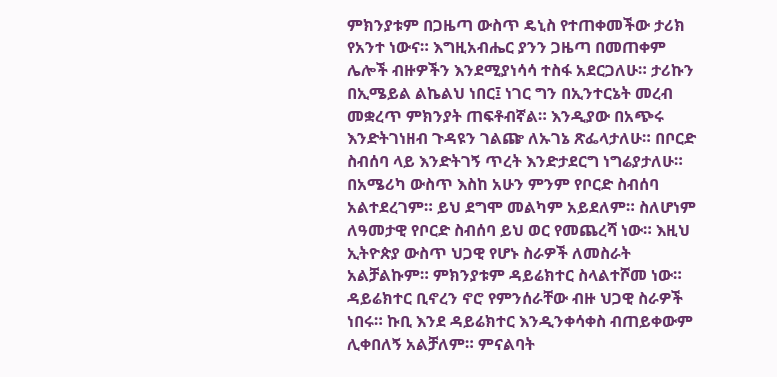ምክንያቱም በጋዜጣ ውስጥ ዴኒስ የተጠቀመችው ታሪክ የአንተ ነውና። እግዚአብሔር ያንን ጋዜጣ በመጠቀም ሌሎች ብዙዎችን እንደሚያነሳሳ ተስፋ አደርጋለሁ። ታሪኩን በኢሜይል ልኬልህ ነበር፤ ነገር ግን በኢንተርኔት መረብ መቋረጥ ምክንያት ጠፍቶብኛል። እንዲያው በአጭሩ እንድትገነዘብ ጉዳዩን ገልጬ ለኡገኔ ጽፌላታለሁ። በቦርድ ስብሰባ ላይ እንድትገኝ ጥረት እንድታደርግ ነግሬያታለሁ። በአሜሪካ ውስጥ እስከ አሁን ምንም የቦርድ ስብሰባ አልተደረገም። ይህ ደግሞ መልካም አይደለም። ስለሆነም ለዓመታዊ የቦርድ ስብሰባ ይህ ወር የመጨረሻ ነው። እዚህ ኢትዮጵያ ውስጥ ህጋዊ የሆኑ ስራዎች ለመስራት አልቻልኩም። ምክንያቱም ዳይሬክተር ስላልተሾመ ነው። ዳይሬክተር ቢኖረን ኖሮ የምንሰራቸው ብዙ ህጋዊ ስራዎች ነበሩ። ኩቢ እንደ ዳይሬክተር እንዲንቀሳቀስ ብጠይቀውም ሊቀበለኝ አልቻለም። ምናልባት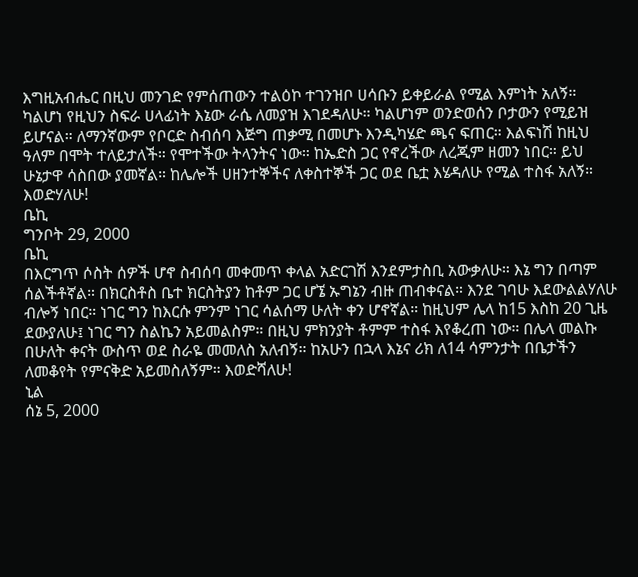እግዚአብሔር በዚህ መንገድ የምሰጠውን ተልዕኮ ተገንዝቦ ሀሳቡን ይቀይራል የሚል እምነት አለኝ። ካልሆነ የዚህን ስፍራ ሀላፊነት እኔው ራሴ ለመያዝ እገደዳለሁ። ካልሆነም ወንድወሰን ቦታውን የሚይዝ ይሆናል። ለማንኛውም የቦርድ ስብሰባ እጅግ ጠቃሚ በመሆኑ እንዲካሄድ ጫና ፍጠር። እልፍነሽ ከዚህ ዓለም በሞት ተለይታለች። የሞተችው ትላንትና ነው። ከኤድስ ጋር የኖረችው ለረጂም ዘመን ነበር። ይህ ሁኔታዋ ሳስበው ያመኛል። ከሌሎች ሀዘንተኞችና ለቀስተኞች ጋር ወደ ቤቷ እሄዳለሁ የሚል ተስፋ አለኝ። እወድሃለሁ!
ቤኪ
ግንቦት 29, 2000
ቤኪ
በእርግጥ ሶስት ሰዎች ሆኖ ስብሰባ መቀመጥ ቀላል አድርገሽ እንደምታስቢ አውቃለሁ። እኔ ግን በጣም ሰልችቶኛል። በክርስቶስ ቤተ ክርስትያን ከቶም ጋር ሆኜ ኡግኔን ብዙ ጠብቀናል። እንደ ገባሁ እደውልልሃለሁ ብሎኝ ነበር። ነገር ግን ከእርሱ ምንም ነገር ሳልሰማ ሁለት ቀን ሆኖኛል። ከዚህም ሌላ ከ15 እስከ 20 ጊዜ ደውያለሁ፤ ነገር ግን ስልኬን አይመልስም። በዚህ ምክንያት ቶምም ተስፋ እየቆረጠ ነው። በሌላ መልኩ በሁለት ቀናት ውስጥ ወደ ስራዬ መመለስ አለብኝ። ከአሁን በኋላ እኔና ሪክ ለ14 ሳምንታት በቤታችን ለመቆየት የምናቅድ አይመስለኝም። እወድሻለሁ!
ኒል
ሰኔ 5, 2000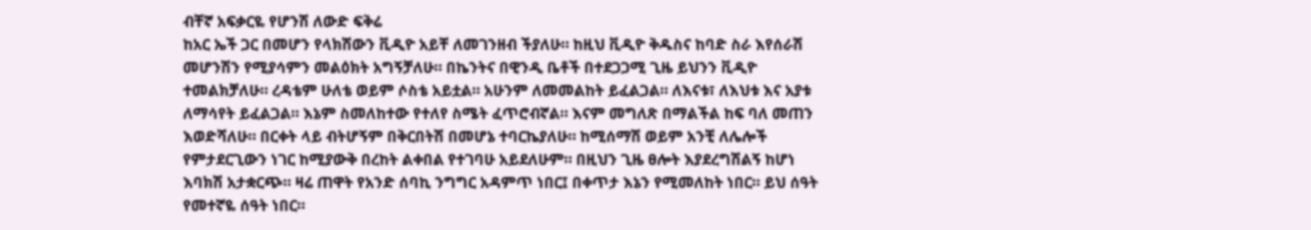ብቸኛ አፍቃርዬ የሆንሽ ለውድ ፍቅሬ
ከአር ኤች ጋር በመሆን የላክሽውን ቪዲዮ አይቸ ለመገንዘብ ችያለሁ። ከዚህ ቪዲዮ ቅዱስና ከባድ ስራ እየሰራሽ መሆንሽን የሚያሳምን መልዕክት አግኝቻለሁ። በኬንትና በዊንዲ ቤቶች በተደጋጋሚ ጊዜ ይህንን ቪዲዮ ተመልክቻለሁ። ረዳቴም ሁለቴ ወይም ሶስቴ አይቷል። አሁንም ለመመልከት ይፈልጋል። ለእናቱ፣ ለእህቱ እና አያቱ ለማሳየት ይፈልጋል። እኔም ስመለከተው የተለየ ስሜት ፈጥሮብኛል። እናም መግለጽ በማልችል ከፍ ባለ መጠን እወድሻለሁ። በርቀት ላይ ብትሆኝም በቅርበትሽ በመሆኔ ተባርኬያለሁ። ከሚሰማሽ ወይም አንቺ ለሌሎች የምታደርጊውን ነገር ከሚያውቅ በረከት ልቀበል የተገባሁ አይደለሁም። በዚህን ጊዜ ፀሎት እያደረግሽልኝ ከሆነ እባክሽ አታቋርጭ። ዛሬ ጠዋት የአንድ ሰባኪ ንግግር አዳምጥ ነበር፤ በቀጥታ እኔን የሚመለከት ነበር። ይህ ሰዓት የመተኛዬ ሰዓት ነበር።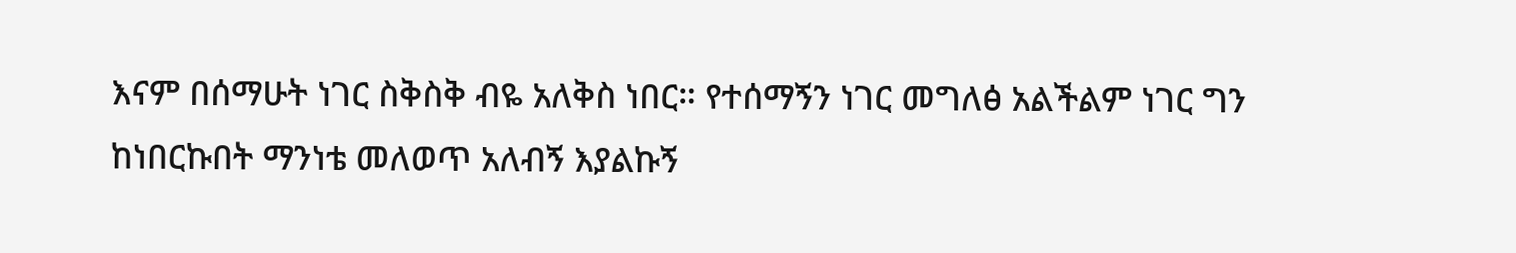እናም በሰማሁት ነገር ስቅስቅ ብዬ አለቅስ ነበር። የተሰማኝን ነገር መግለፅ አልችልም ነገር ግን ከነበርኩበት ማንነቴ መለወጥ አለብኝ እያልኩኝ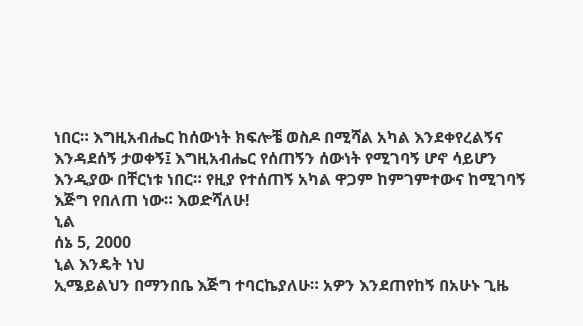ነበር። እግዚአብሔር ከሰውነት ክፍሎቼ ወስዶ በሚሻል አካል እንደቀየረልኝና እንዳደሰኝ ታወቀኝ፤ እግዚአብሔር የሰጠኝን ሰውነት የሚገባኝ ሆኖ ሳይሆን እንዲያው በቸርነቱ ነበር። የዚያ የተሰጠኝ አካል ዋጋም ከምገምተውና ከሚገባኝ እጅግ የበለጠ ነው። እወድሻለሁ!
ኒል
ሰኔ 5, 2000
ኒል እንዴት ነህ
ኢሜይልህን በማንበቤ እጅግ ተባርኬያለሁ። አዎን እንደጠየከኝ በአሁኑ ጊዜ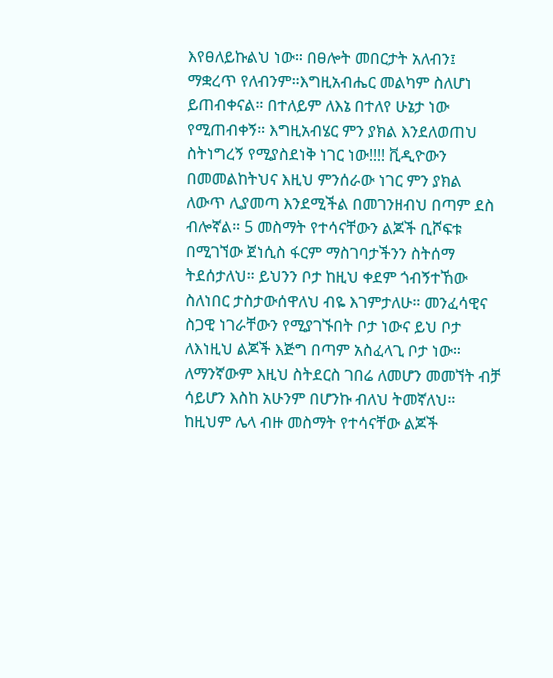እየፀለይኩልህ ነው። በፀሎት መበርታት አለብን፤ ማቋረጥ የለብንም።እግዚአብሔር መልካም ስለሆነ ይጠብቀናል። በተለይም ለእኔ በተለየ ሁኔታ ነው የሚጠብቀኝ። እግዚአብሄር ምን ያክል እንደለወጠህ ስትነግረኝ የሚያስደነቅ ነገር ነው!!!! ቪዲዮውን በመመልከትህና እዚህ ምንሰራው ነገር ምን ያክል ለውጥ ሊያመጣ እንደሚችል በመገንዘብህ በጣም ደስ ብሎኛል። 5 መስማት የተሳናቸውን ልጆች ቢሾፍቱ በሚገኘው ጀነሲስ ፋርም ማስገባታችንን ስትሰማ ትደሰታለህ። ይህንን ቦታ ከዚህ ቀደም ጎብኝተኸው ስለነበር ታስታውሰዋለህ ብዬ እገምታለሁ። መንፈሳዊና ስጋዊ ነገራቸውን የሚያገኙበት ቦታ ነውና ይህ ቦታ ለእነዚህ ልጆች እጅግ በጣም አስፈላጊ ቦታ ነው። ለማንኛውም እዚህ ስትደርስ ገበሬ ለመሆን መመኘት ብቻ ሳይሆን እስከ አሁንም በሆንኩ ብለህ ትመኛለህ። ከዚህም ሌላ ብዙ መስማት የተሳናቸው ልጆች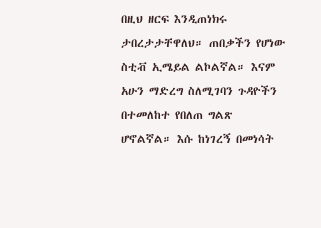በዚህ ዘርፍ እንዲጠነክሩ ታበረታታቸዋለህ። ጠበቃችን የሆነው ስቲቭ ኢሜይል ልኮልኛል። እናም አሁን ማድረግ ስለሚገባን ጉዳዮችን በተመለከተ የበለጠ ግልጽ ሆኖልኛል። እሱ ከነገረኝ በመነሳት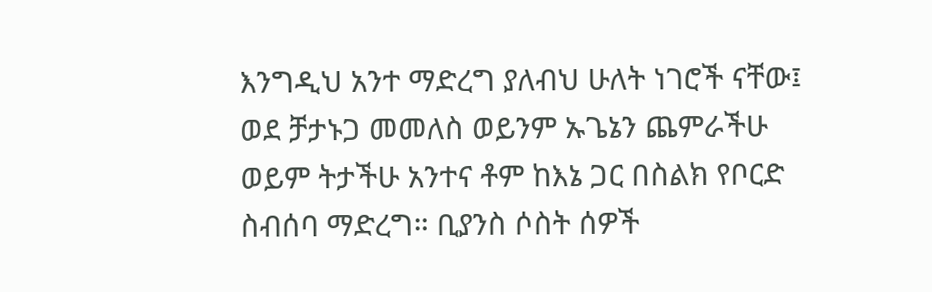እንግዲህ አንተ ማድረግ ያለብህ ሁለት ነገሮች ናቸው፤ ወደ ቻታኑጋ መመለስ ወይንም ኡጌኔን ጨምራችሁ ወይም ትታችሁ አንተና ቶም ከእኔ ጋር በስልክ የቦርድ ስብሰባ ማድረግ። ቢያንስ ሶስት ሰዎች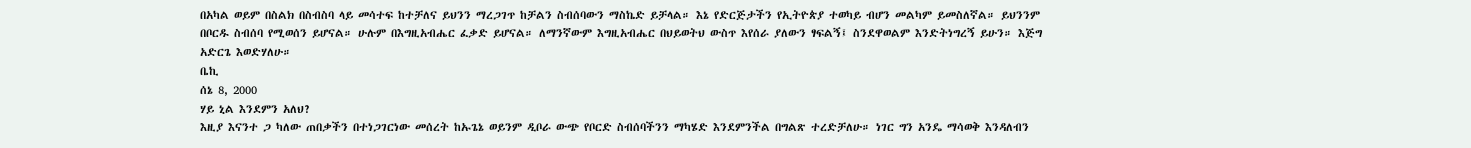በአካል ወይም በስልክ በስብስባ ላይ መሳተፍ ከተቻለና ይህንን ማረጋገጥ ከቻልን ስብሰባውን ማስኬድ ይቻላል። እኔ የድርጅታችን የኢትዮጵያ ተወካይ ብሆን መልካም ይመስለኛል። ይህንንም በቦርዱ ስብሰባ የሚወሰን ይሆናል። ሁሉም በእግዚአብሔር ፈቃድ ይሆናል። ለማንኛውም እግዚአብሔር በህይወትህ ውስጥ እየሰራ ያለውን ፃፍልኝ፤ ስንደዋወልም እንድትነግረኝ ይሁን። እጅግ አድርጌ እወድሃለሁ።
ቤኪ
ሰኔ 8, 2000
ሃይ ኒል እንደምን አለህ?
እዚያ እናንተ ጋ ካለው ጠበቃችን በተነጋገርነው መሰረት ከኡጌኔ ወይንም ዲቦራ ውጭ የቦርድ ስብሰባችንን ማካሄድ እንደምንችል በግልጽ ተረድቻለሁ። ነገር ግን አንዴ ማሳወቅ እንዳለብን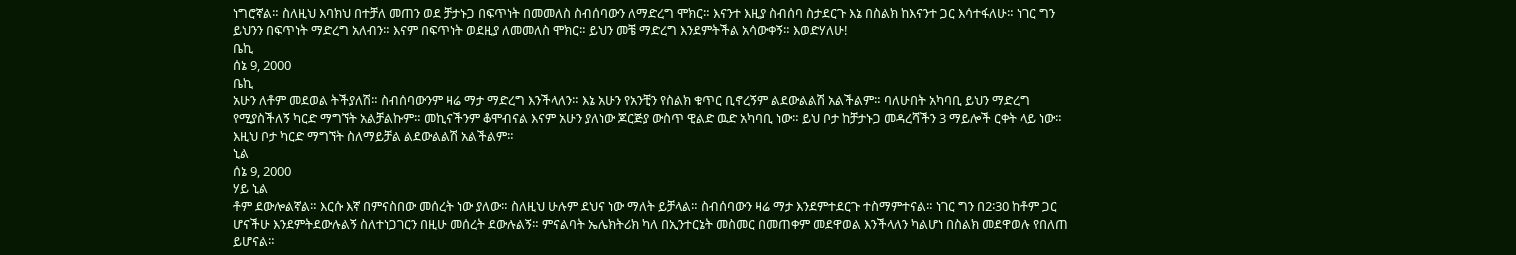ነግሮኛል። ስለዚህ እባክህ በተቻለ መጠን ወደ ቻታኑጋ በፍጥነት በመመለስ ስብሰባውን ለማድረግ ሞክር። እናንተ እዚያ ስብሰባ ስታደርጉ እኔ በስልክ ከእናንተ ጋር እሳተፋለሁ። ነገር ግን ይህንን በፍጥነት ማድረግ አለብን። እናም በፍጥነት ወደዚያ ለመመለስ ሞክር። ይህን መቼ ማድረግ እንደምትችል አሳውቀኝ። እወድሃለሁ!
ቤኪ
ሰኔ 9, 2000
ቤኪ
አሁን ለቶም መደወል ትችያለሽ። ስብሰባውንም ዛሬ ማታ ማድረግ እንችላለን። እኔ አሁን የአንቺን የስልክ ቁጥር ቢኖረኝም ልደውልልሽ አልችልም። ባለሁበት አካባቢ ይህን ማድረግ የሚያስችለኝ ካርድ ማግኘት አልቻልኩም። መኪናችንም ቆሞብናል እናም አሁን ያለነው ጆርጅያ ውስጥ ዊልድ ዉድ አካባቢ ነው። ይህ ቦታ ከቻታኑጋ መዳረሻችን 3 ማይሎች ርቀት ላይ ነው። እዚህ ቦታ ካርድ ማግኘት ስለማይቻል ልደውልልሽ አልችልም።
ኒል
ሰኔ 9, 2000
ሃይ ኒል
ቶም ደውሎልኛል። እርሱ እኛ በምናስበው መሰረት ነው ያለው። ስለዚህ ሁሉም ደህና ነው ማለት ይቻላል። ስብሰባውን ዛሬ ማታ እንደምተደርጉ ተስማምተናል። ነገር ግን በ2፡30 ከቶም ጋር ሆናችሁ እንደምትደውሉልኝ ስለተነጋገርን በዚሁ መሰረት ደውሉልኝ። ምናልባት ኤሌክትሪክ ካለ በኢንተርኔት መስመር በመጠቀም መደዋወል እንችላለን ካልሆነ በስልክ መደዋወሉ የበለጠ ይሆናል።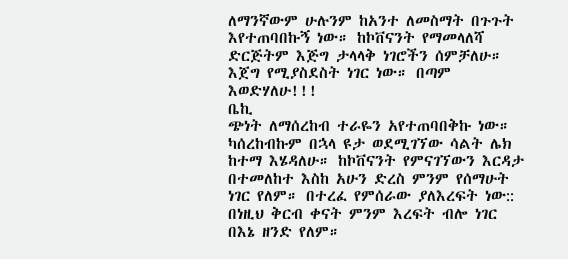ለማንኛውም ሁሉንም ከአንተ ለመስማት በጉጉት እየተጠባበኩኝ ነው። ከኮቨናንት የማመላለሻ ድርጅትም እጅግ ታላላቅ ነገሮችን ሰምቻለሁ። እጀግ የሚያስደስት ነገር ነው። በጣም እወድሃለሁ!!!
ቤኪ
ጭነት ለማሰረከብ ተራዬን አየተጠባበቅኩ ነው። ካሰረከብኩም በኋላ ዩታ ወደሚገኘው ሳልት ሌክ ከተማ እሄዳለሁ። ከኮቨናንት የምናገኘውን እርዳታ በተመለከተ እስከ አሁን ድረስ ምንም የሰማሁት ነገር የለም። በተረፈ የምሰራው ያለእረፍት ነው:: በነዚህ ቅርብ ቀናት ምንም እረፍት ብሎ ነገር በእኔ ዘንድ የለም።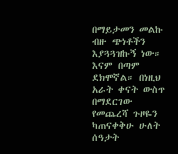በማይታመን መልኩ ብዙ ጭነቶችን እያጓጓዝኩኝ ነው። እናም በጣም ደክሞኛል። በነዚህ አራት ቀናት ውስጥ በማደርገው የመጨረሻ ጉዞዬን ካጠናቀቅሁ ሁለት ሰዓታት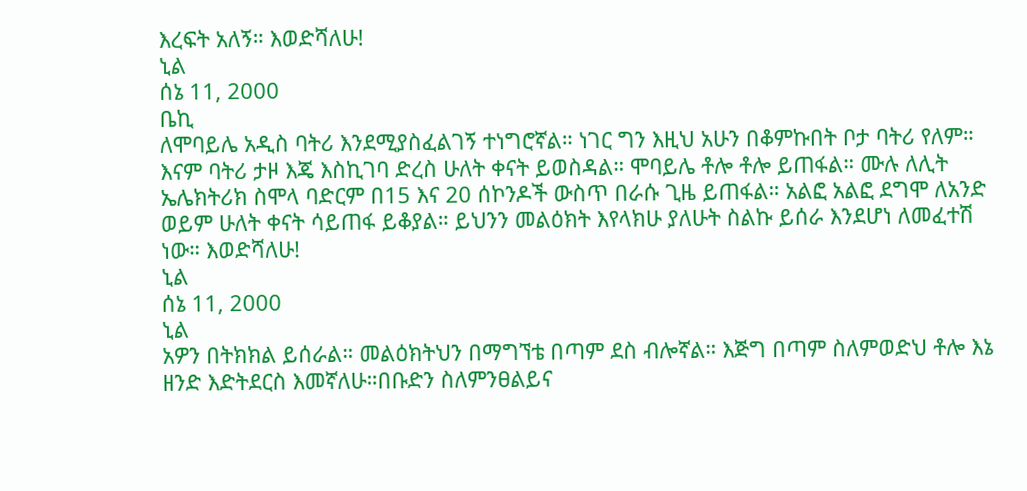እረፍት አለኝ። እወድሻለሁ!
ኒል
ሰኔ 11, 2000
ቤኪ
ለሞባይሌ አዲስ ባትሪ እንደሚያስፈልገኝ ተነግሮኛል። ነገር ግን እዚህ አሁን በቆምኩበት ቦታ ባትሪ የለም። እናም ባትሪ ታዞ እጄ እስኪገባ ድረስ ሁለት ቀናት ይወስዳል። ሞባይሌ ቶሎ ቶሎ ይጠፋል። ሙሉ ለሊት ኤሌክትሪክ ስሞላ ባድርም በ15 እና 20 ሰኮንዶች ውስጥ በራሱ ጊዜ ይጠፋል። አልፎ አልፎ ደግሞ ለአንድ ወይም ሁለት ቀናት ሳይጠፋ ይቆያል። ይህንን መልዕክት እየላክሁ ያለሁት ስልኩ ይሰራ እንደሆነ ለመፈተሽ ነው። እወድሻለሁ!
ኒል
ሰኔ 11, 2000
ኒል
አዎን በትክክል ይሰራል። መልዕክትህን በማግኘቴ በጣም ደስ ብሎኛል። እጅግ በጣም ስለምወድህ ቶሎ እኔ ዘንድ እድትደርስ እመኛለሁ።በቡድን ስለምንፀልይና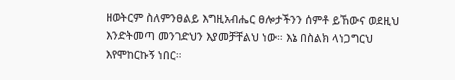ዘወትርም ስለምንፀልይ እግዚአብሔር ፀሎታችንን ሰምቶ ይኸውና ወደዚህ እንድትመጣ መንገድህን እያመቻቸልህ ነው። እኔ በስልክ ላነጋግርህ እየሞከርኩኝ ነበር።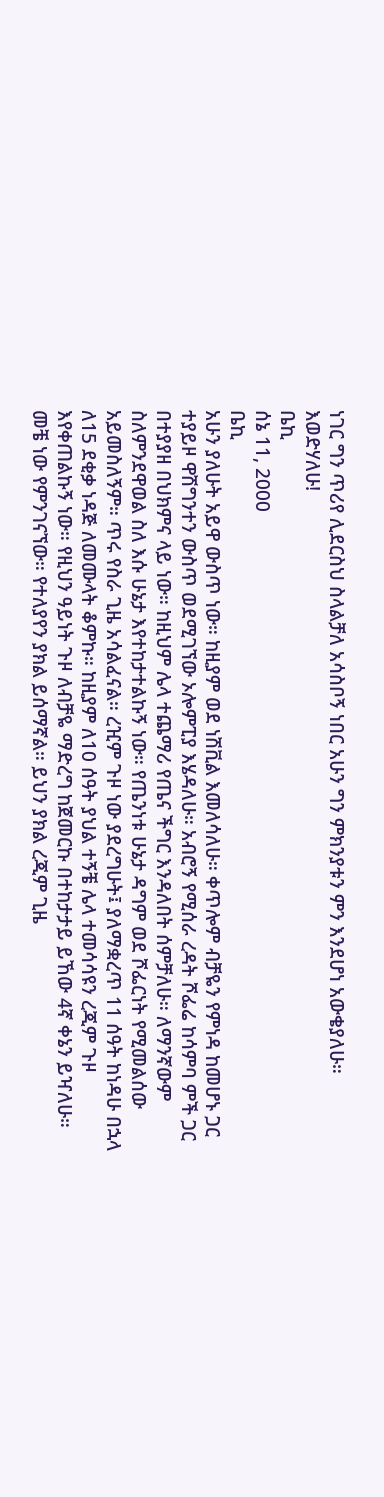ነገር ግን ጥሪየ ሊደርስህ ስላልቻለ አሳስቦኝ ነበር አሁን ግን ምክንያቱን ምን እንደሆነ አውቄያለሁ። እወድሃለሁ!
ቤኪ
ሰኔ 11, 2000
ቤኪ
አሁን ያለሁት አይዋ ውስጥ ነው። ከዚያም ወደ ነሽቪል እመለሳለሁ። ቀጥሎም ብቻዬን የምነዳ ከመሆኑ ጋር ተያይዞ ዋሽግንተን ውስጥ ወደሚገኘው ኦሎምፒያ እሄዳለሁ። አብሮኝ የሚሰራ ረዳት ሾፌሬ ከሳምባ ምች ጋር በተያያዘ በህክምና ላይ ነው። ከዚህም ሌላ ተጨማሪ የጤና ችግር እንዳለበት ሰምቻለሁ። ለማንኛውም ስለምንደዋወል ስለ እሱ ሁኔታ እየተከታተልኩኝ ነው። የጤንነቱ ሁኔታ ዳግም ወደ ሾፌርነት የሚመልሰው አይመስለኝም። ጥሩ የስራ ጊዜ አሳልፈናል። ረዢም ጉዞ ነው ያደረግሁት፤ ያለማቋረጥ 11 ሰዓት ከነዳሁ በኋላ ለ15 ደቂቃ ነዳጅ ለመሙላት ቆምኩ። ከዚያም ለ10 ሰዓት ያህል ተኝቼ ሌላ ተመሳሳዩን ረጂም ጉዞ እየቀጠልኩኝ ነው። የዚህን ዓይነት ጉዞ ለብቻዬ ማድረግ ከጀመርኩ በተከታታይ ይኸው 4ኛ ቀኔን ይዣለሁ። መቼ ነው የምንገናኘው። የተለያየን ያክል ይሰማኛል። ይህን ያክል ረጂም ጊዜ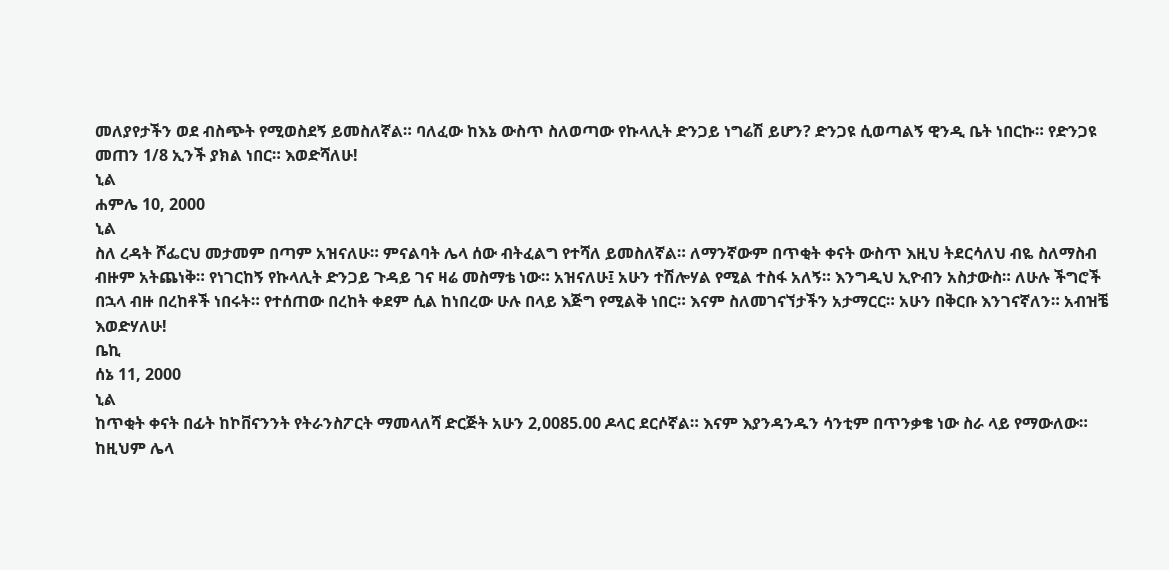መለያየታችን ወደ ብስጭት የሚወስደኝ ይመስለኛል። ባለፈው ከእኔ ውስጥ ስለወጣው የኩላሊት ድንጋይ ነግሬሽ ይሆን? ድንጋዩ ሲወጣልኝ ዊንዲ ቤት ነበርኩ። የድንጋዩ መጠን 1/8 ኢንች ያክል ነበር። እወድሻለሁ!
ኒል
ሐምሌ 10, 2000
ኒል
ስለ ረዳት ሾፌርህ መታመም በጣም አዝናለሁ። ምናልባት ሌላ ሰው ብትፈልግ የተሻለ ይመስለኛል። ለማንኛውም በጥቂት ቀናት ውስጥ እዚህ ትደርሳለህ ብዬ ስለማስብ ብዙም አትጨነቅ። የነገርከኝ የኩላሊት ድንጋይ ጉዳይ ገና ዛሬ መስማቴ ነው። አዝናለሁ፤ አሁን ተሽሎሃል የሚል ተስፋ አለኝ። እንግዲህ ኢዮብን አስታውስ። ለሁሉ ችግሮች በኋላ ብዙ በረከቶች ነበሩት። የተሰጠው በረከት ቀደም ሲል ከነበረው ሁሉ በላይ እጅግ የሚልቅ ነበር። እናም ስለመገናኘታችን አታማርር። አሁን በቅርቡ እንገናኛለን። አብዝቼ እወድሃለሁ!
ቤኪ
ሰኔ 11, 2000
ኒል
ከጥቂት ቀናት በፊት ከኮቨናንንት የትራንስፖርት ማመላለሻ ድርጅት አሁን 2,0085.00 ዶላር ደርሶኛል። እናም እያንዳንዱን ሳንቲም በጥንቃቄ ነው ስራ ላይ የማውለው። ከዚህም ሌላ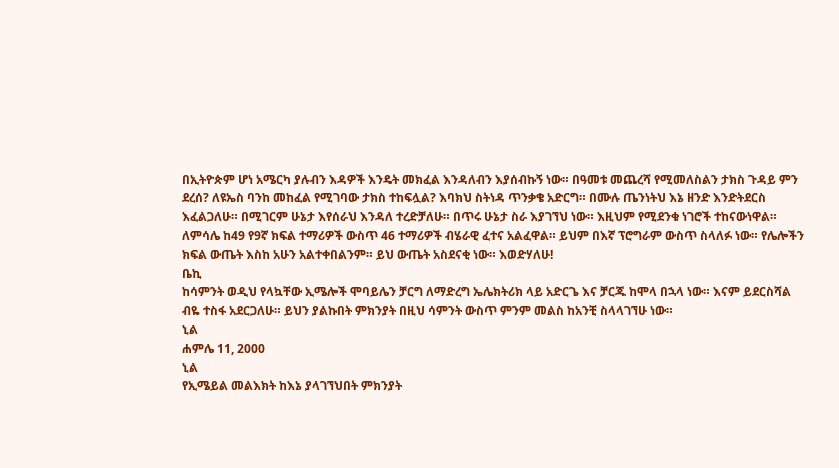በኢትዮጵም ሆነ አሜርካ ያሉብን እዳዎች እንዴት መክፈል እንዳለብን እያሰብኩኝ ነው። በዓመቱ መጨረሻ የሚመለስልን ታክስ ጉዳይ ምን ደረሰ? ለዩኤስ ባንከ መከፈል የሚገባው ታክስ ተከፍሏል? እባክህ ስትነዳ ጥንቃቄ አድርግ። በሙሉ ጤንነትህ እኔ ዘንድ እንድትደርስ እፈልጋለሁ። በሚገርም ሁኔታ እየሰራህ እንዳለ ተረድቻለሁ። በጥሩ ሁኔታ ስራ እያገኘህ ነው። እዚህም የሚደንቁ ነገሮች ተከናውነዋል። ለምሳሌ ከ49 የ9ኛ ክፍል ተማሪዎች ውስጥ 46 ተማሪዎች ብሄራዊ ፈተና አልፈዋል። ይህም በእኛ ፕሮግራም ውስጥ ስላለፉ ነው። የሌሎችን ክፍል ውጤት እስከ አሁን አልተቀበልንም። ይህ ውጤት አስደናቂ ነው። እወድሃለሁ!
ቤኪ
ከሳምንት ወዲህ የላኳቸው ኢሜሎች ሞባይሌን ቻርግ ለማድረግ ኤሌክትሪክ ላይ አድርጌ እና ቻርጁ ከሞላ በኋላ ነው። እናም ይደርስሻል ብዬ ተስፋ አደርጋለሁ። ይህን ያልኩበት ምክንያት በዚህ ሳምንት ውስጥ ምንም መልስ ከአንቺ ስላላገኘሁ ነው።
ኒል
ሐምሌ 11, 2000
ኒል
የኢሜይል መልእክት ከእኔ ያላገኘህበት ምክንያት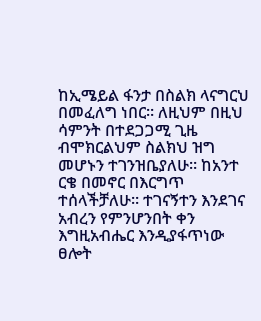ከኢሜይል ፋንታ በስልክ ላናግርህ በመፈለግ ነበር። ለዚህም በዚህ ሳምንት በተደጋጋሚ ጊዜ ብሞክርልህም ስልክህ ዝግ መሆኑን ተገንዝቤያለሁ። ከአንተ ርቄ በመኖር በእርግጥ ተሰላችቻለሁ። ተገናኝተን እንደገና አብረን የምንሆንበት ቀን እግዚአብሔር እንዲያፋጥነው ፀሎት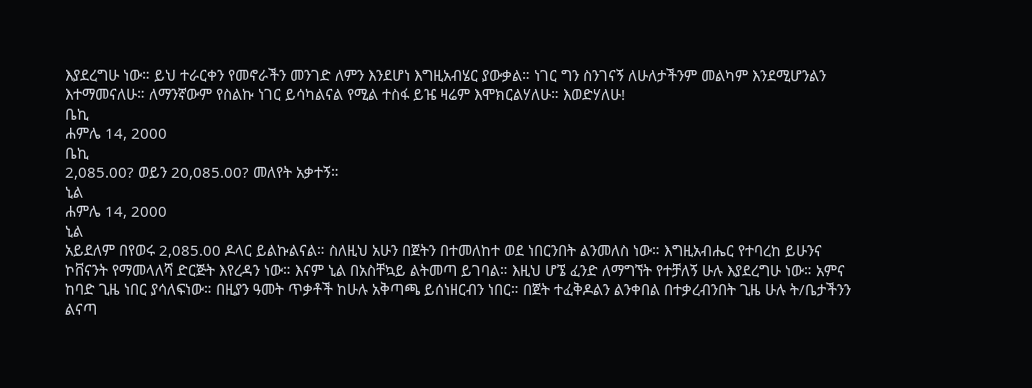እያደረግሁ ነው። ይህ ተራርቀን የመኖራችን መንገድ ለምን እንደሆነ እግዚአብሄር ያውቃል። ነገር ግን ስንገናኝ ለሁለታችንም መልካም እንደሚሆንልን እተማመናለሁ። ለማንኛውም የስልኩ ነገር ይሳካልናል የሚል ተስፋ ይዤ ዛሬም እሞክርልሃለሁ። እወድሃለሁ!
ቤኪ
ሐምሌ 14, 2000
ቤኪ
2,085.00? ወይን 20,085.00? መለየት አቃተኝ።
ኒል
ሐምሌ 14, 2000
ኒል
አይደለም በየወሩ 2,085.00 ዶላር ይልኩልናል። ስለዚህ አሁን በጀትን በተመለከተ ወደ ነበርንበት ልንመለስ ነው። እግዚአብሔር የተባረከ ይሁንና ኮቨናንት የማመላለሻ ድርጅት እየረዳን ነው። እናም ኒል በአስቸኳይ ልትመጣ ይገባል። እዚህ ሆኜ ፈንድ ለማግኘት የተቻለኝ ሁሉ እያደረግሁ ነው። አምና ከባድ ጊዜ ነበር ያሳለፍነው። በዚያን ዓመት ጥቃቶች ከሁሉ አቅጣጫ ይሰነዘርብን ነበር። በጀት ተፈቅዶልን ልንቀበል በተቃረብንበት ጊዜ ሁሉ ት/ቤታችንን ልናጣ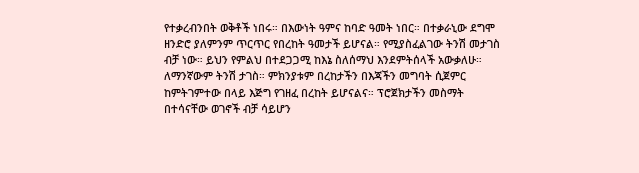የተቃረብንበት ወቅቶች ነበሩ። በእውነት ዓምና ከባድ ዓመት ነበር። በተቃራኒው ደግሞ ዘንድሮ ያለምንም ጥርጥር የበረከት ዓመታች ይሆናል። የሚያስፈልገው ትንሽ መታገስ ብቻ ነው። ይህን የምልህ በተደጋጋሚ ከእኔ ስለሰማህ እንደምትሰላች አውቃለሁ። ለማንኛውም ትንሽ ታገስ። ምክንያቱም በረከታችን በእጃችን መግባት ሲጀምር ከምትገምተው በላይ እጅግ የገዘፈ በረከት ይሆናልና። ፕሮጀክታችን መስማት በተሳናቸው ወገኖች ብቻ ሳይሆን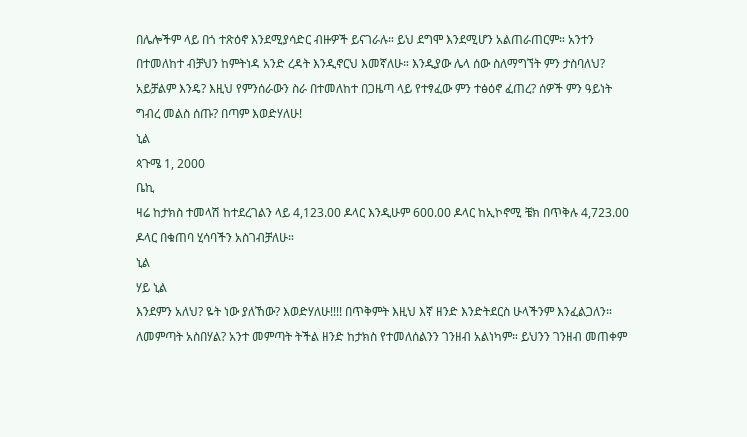በሌሎችም ላይ በጎ ተጽዕኖ እንደሚያሳድር ብዙዎች ይናገራሉ። ይህ ደግሞ እንደሚሆን አልጠራጠርም። አንተን በተመለከተ ብቻህን ከምትነዳ አንድ ረዳት እንዲኖርህ እመኛለሁ። እንዲያው ሌላ ሰው ስለማግኘት ምን ታስባለህ? አይቻልም እንዴ? እዚህ የምንሰራውን ስራ በተመለከተ በጋዜጣ ላይ የተፃፈው ምን ተፅዕኖ ፈጠረ? ሰዎች ምን ዓይነት ግብረ መልስ ሰጡ? በጣም እወድሃለሁ!
ኒል
ጳጉሜ 1, 2000
ቤኪ
ዛሬ ከታክስ ተመላሽ ከተደረገልን ላይ 4,123.00 ዶላር እንዲሁም 600.00 ዶላር ከኢኮኖሚ ቼክ በጥቅሉ 4,723.00 ዶላር በቁጠባ ሂሳባችን አስገብቻለሁ።
ኒል
ሃይ ኒል
እንደምን አለህ? ዬት ነው ያለኸው? እወድሃለሁ!!!! በጥቅምት እዚህ እኛ ዘንድ እንድትደርስ ሁላችንም እንፈልጋለን። ለመምጣት አስበሃል? አንተ መምጣት ትችል ዘንድ ከታክስ የተመለሰልንን ገንዘብ አልነካም። ይህንን ገንዘብ መጠቀም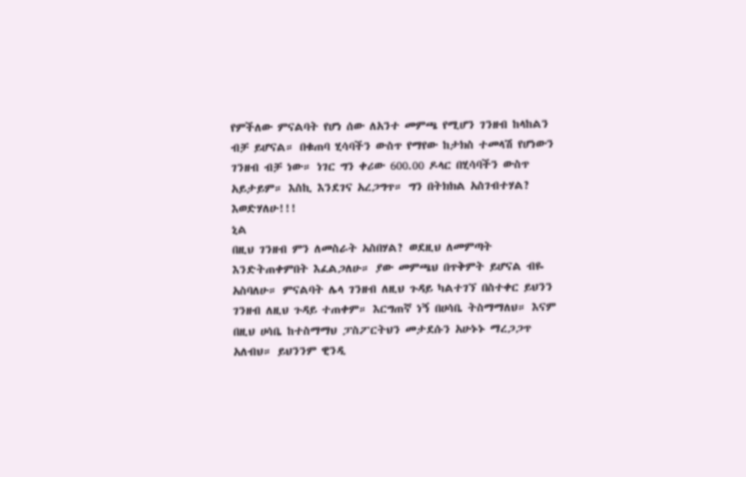የምችለው ምናልባት የሆነ ሰው ለአንተ መምጫ የሚሆን ገንዘብ ከላከልን ብቻ ይሆናል። በቁጠባ ሂሳባችን ውስጥ የማየው ከታክስ ተመላሽ የሆነውን ገንዘብ ብቻ ነው። ነገር ግን ቀሪው 600.00 ዶላር በሂሳባችን ውስጥ አይታይም። እስኪ እንደገና አረጋግጥ። ግን በትክክል አስገብተሃል? እወድሃለሁ!!!
ኒል
በዚህ ገንዘብ ምን ለመስራት አስበሃል? ወደዚህ ለመምጣት እንድትጠቀምበት እፈልጋለሁ። ያው መምጫህ በጥቅምት ይሆናል ብዬ አስባለሁ። ምናልባት ሌላ ገንዘብ ለዚህ ጉዳይ ካልተገኘ በስተቀር ይህንን ገንዘብ ለዚህ ጉዳይ ተጠቀም። እርግጠኛ ነኝ በሀሳቤ ትስማማለህ። እናም በዚህ ሀሳቤ ከተስማማህ ፓስፖርትህን መታደሱን አሁኑኑ ማረጋጋጥ አለብህ። ይህንንም ዊንዲ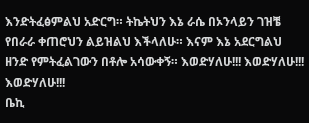እንድትፈፅምልህ አድርግ። ትኬትህን እኔ ራሴ በኦንላይን ገዝቼ የበራራ ቀጠሮህን ልይዝልህ እችላለሁ። እናም እኔ አደርግልህ ዘንድ የምትፈልገውን በቶሎ አሳውቀኝ። እወድሃለሁ!!! እወድሃለሁ!!! እወድሃለሁ!!!
ቤኪ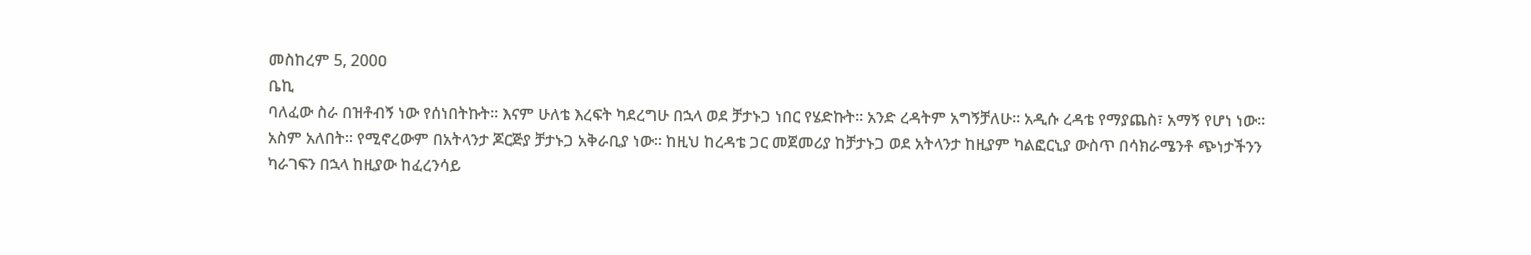መስከረም 5, 200ዐ
ቤኪ
ባለፈው ስራ በዝቶብኝ ነው የሰነበትኩት። እናም ሁለቴ እረፍት ካደረግሁ በኋላ ወደ ቻታኑጋ ነበር የሄድኩት። አንድ ረዳትም አግኝቻለሁ። አዲሱ ረዳቴ የማያጨስ፣ አማኝ የሆነ ነው። አስም አለበት። የሚኖረውም በአትላንታ ጆርጅያ ቻታኑጋ አቅራቢያ ነው። ከዚህ ከረዳቴ ጋር መጀመሪያ ከቻታኑጋ ወደ አትላንታ ከዚያም ካልፎርኒያ ውስጥ በሳክራሜንቶ ጭነታችንን ካራገፍን በኋላ ከዚያው ከፈረንሳይ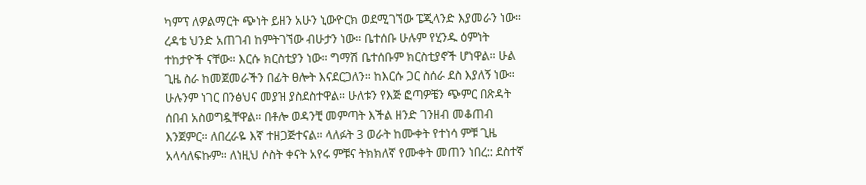ካምፕ ለዎልማርት ጭነት ይዘን አሁን ኒውዮርክ ወደሚገኘው ፔጂላንድ እያመራን ነው። ረዳቴ ህንድ አጠገብ ከምትገኘው ብሁታን ነው። ቤተሰቡ ሁሉም የሂንዱ ዕምነት ተከታዮች ናቸው። እርሱ ክርስቲያን ነው። ግማሽ ቤተሰቡም ክርስቲያኖች ሆነዋል። ሁል ጊዜ ስራ ከመጀመራችን በፊት ፀሎት እናደርጋለን። ከእርሱ ጋር ስሰራ ደስ እያለኝ ነው። ሁሉንም ነገር በንፅህና መያዝ ያስደስተዋል። ሁለቱን የእጅ ፎጣዎቼን ጭምር በጽዳት ሰበብ አስወግዷቸዋል። በቶሎ ወዳንቺ መምጣት እችል ዘንድ ገንዘብ መቆጠብ እንጀምር። ለበረራዬ እኛ ተዘጋጅተናል። ላለፉት 3 ወራት ከሙቀት የተነሳ ምቹ ጊዜ አላሳለፍኩም። ለነዚህ ሶስት ቀናት አየሩ ምቹና ትክክለኛ የሙቀት መጠን ነበረ:: ደስተኛ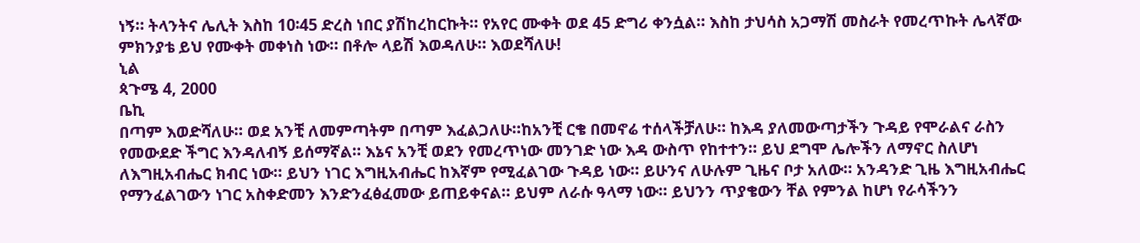ነኝ። ትላንትና ሌሊት እስከ 10፡45 ድረስ ነበር ያሽከረከርኩት። የአየር ሙቀት ወደ 45 ድግሪ ቀንሷል። እስከ ታህሳስ አጋማሽ መስራት የመረጥኩት ሌላኛው ምክንያቴ ይህ የሙቀት መቀነስ ነው። በቶሎ ላይሽ እወዳለሁ። እወደሻለሁ!
ኒል
ጳጉሜ 4, 2000
ቤኪ
በጣም እወድሻለሁ። ወደ አንቺ ለመምጣትም በጣም እፈልጋለሁ።ከአንቺ ርቄ በመኖሬ ተሰላችቻለሁ። ከእዳ ያለመውጣታችን ጉዳይ የሞራልና ራስን የመውደድ ችግር እንዳለብኝ ይሰማኛል። እኔና አንቺ ወደን የመረጥነው መንገድ ነው እዳ ውስጥ የከተተን። ይህ ደግሞ ሌሎችን ለማኖር ስለሆነ ለእግዚአብሔር ክብር ነው። ይህን ነገር እግዚአብሔር ከእኛም የሚፈልገው ጉዳይ ነው። ይሁንና ለሁሉም ጊዜና ቦታ አለው። አንዳንድ ጊዜ እግዚአብሔር የማንፈልገውን ነገር አስቀድመን እንድንፈፅፈመው ይጠይቀናል። ይህም ለራሱ ዓላማ ነው። ይህንን ጥያቄውን ቸል የምንል ከሆነ የራሳችንን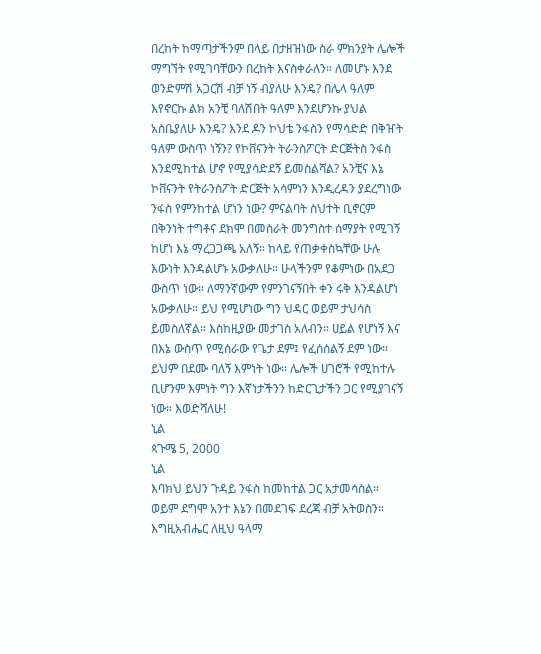በረከት ከማጣታችንም በላይ በታዘዝነው ስራ ምክንያት ሌሎች ማግኘት የሚገባቸውን በረከት እናስቀራለን። ለመሆኑ እንደ ወንድምሽ አጋርሽ ብቻ ነኝ ብያለሁ እንዴ? በሌላ ዓለም እየኖርኩ ልክ አንቺ ባለሽበት ዓለም እንደሆንኩ ያህል አስቤያለሁ እንዴ? እንደ ዶን ኮህቴ ንፋስን የማሳድድ በቅዠት ዓለም ውስጥ ነኝን? የኮቨናንት ትራንስፖርት ድርጅትስ ንፋስ እንደሚከተል ሆኖ የሚያሳድደኝ ይመስልሻል? አንቺና እኔ ኮቨናንት የትራንስፖት ድርጅት አሳምነን እንዲረዳን ያደረግነው ንፋስ የምንከተል ሆነን ነው? ምናልባት ስህተት ቢኖርም በቅንነት ተግቶና ደክሞ በመስራት መንግስተ ሰማያት የሚገኝ ከሆነ እኔ ማረጋጋጫ አለኝ። ከላይ የጠቃቀስኳቸው ሁሉ እውነት እንዳልሆኑ አውቃለሁ። ሁላችንም የቆምነው በአደጋ ውስጥ ነው። ለማንኛውም የምንገናኝበት ቀን ሩቅ እንዳልሆነ አውቃለሁ። ይህ የሚሆነው ግን ህዳር ወይም ታህሳስ ይመስለኛል። እስከዚያው መታገስ አለብን። ሀይል የሆነኝ እና በእኔ ውስጥ የሚሰራው የጌታ ደም፤ የፈሰሰልኝ ደም ነው። ይህም በደሙ ባለኝ እምነት ነው። ሌሎች ሀገሮች የሚከተሉ ቢሆንም እምነት ግን እኛነታችንን ከድርጊታችን ጋር የሚያገናኝ ነው። እወድሻለሁ!
ኒል
ጳጉሜ 5, 2000
ኒል
እባክህ ይህን ጉዳይ ንፋስ ከመከተል ጋር አታመሳስል። ወይም ደግሞ አንተ እኔን በመደገፍ ደረጃ ብቻ አትወስን። እግዚአብሔር ለዚህ ዓላማ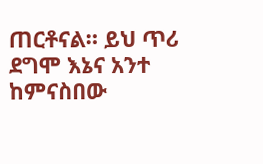ጠርቶናል። ይህ ጥሪ ደግሞ እኔና አንተ ከምናስበው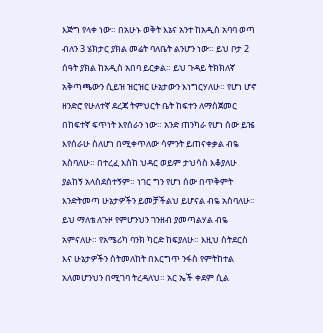እጅግ የላቀ ነው። በአሁኑ ወቅት እኔና አንተ ከአዲስ አባባ ወጣ ብለን 3 ሄክታር ያክል መሬት ባለቤት ልንሆን ነው። ይህ ቦታ 2 ሰዓት ያክል ከአዲስ አበባ ይርቃል። ይህ ጉዳይ ትክክለኛ አቅጣጫውን ሲይዝ ዝርዝር ሁኔታውን እነግርሃለሁ። የሆነ ሆኖ ዘንድሮ የሁለተኛ ደረጃ ትምህርት ቤት ከፍተን ለማስጀመር በከፍተኛ ፍጥነት እየሰራን ነው። አንድ ጠንካራ የሆነ ሰው ይዤ እየሰራሁ ስለሆነ በሚቀጥለው ሳምንት ይጠናቀቃል ብዬ አስባለሁ። በተረፈ እስከ ህዳር ወይም ታህሳስ እቆያለሁ ያልከኝ አላስደሰተኝም። ነገር ግን የሆነ ሰው በጥቅምት እንድትመጣ ሁኔታዎችን ይመቻችልህ ይሆናል ብዬ አስባለሁ። ይህ ማለቴ ለጉዞ የምሆንህን ገንዘብ ያመጣልሃል ብዬ አምናለሁ። የአሜሪካ ባንክ ካርድ ከፍያለሁ። እዚህ ስትደርስ እና ሁኔታዎችን ስትመለከት በእርግጥ ንፋስ የምትከተል አለመሆንህን በሚገባ ትረዳለህ። አር ኤች ቀደም ሲል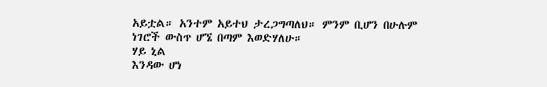አይቷል። አንተም አይተህ ታረጋግጣለህ። ምንም ቢሆን በሁሉም ነገሮች ውስጥ ሆኜ በጣም እወድሃለሁ።
ሃይ ኒል
እንዳው ሆነ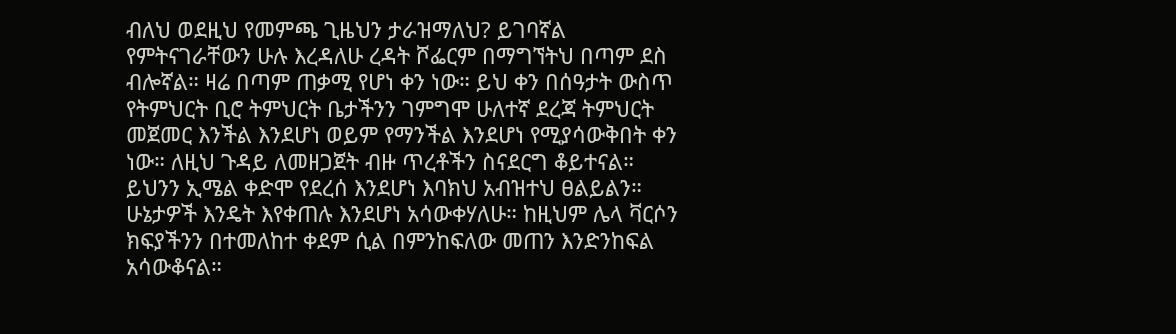ብለህ ወደዚህ የመምጫ ጊዜህን ታራዝማለህ? ይገባኛል የምትናገራቸውን ሁሉ እረዳለሁ ረዳት ሾፌርም በማግኘትህ በጣም ደስ ብሎኛል። ዛሬ በጣም ጠቃሚ የሆነ ቀን ነው። ይህ ቀን በሰዓታት ውስጥ የትምህርት ቢሮ ትምህርት ቤታችንን ገምግሞ ሁለተኛ ደረጃ ትምህርት መጀመር እንችል እንደሆነ ወይም የማንችል እንደሆነ የሚያሳውቅበት ቀን ነው። ለዚህ ጉዳይ ለመዘጋጀት ብዙ ጥረቶችን ስናደርግ ቆይተናል። ይህንን ኢሜል ቀድሞ የደረሰ እንደሆነ እባክህ አብዝተህ ፀልይልን። ሁኔታዎች እንዴት እየቀጠሉ እንደሆነ አሳውቀሃለሁ። ከዚህም ሌላ ቫርሶን ክፍያችንን በተመለከተ ቀደም ሲል በምንከፍለው መጠን እንድንከፍል አሳውቆናል።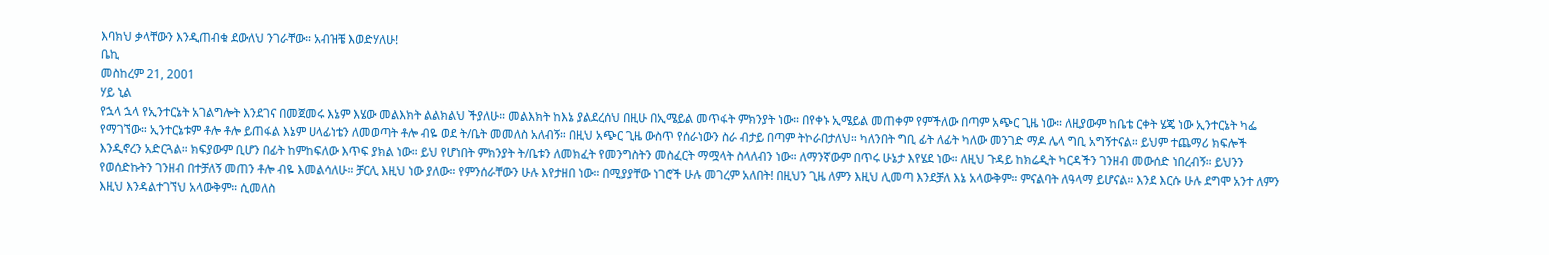እባክህ ቃላቸውን እንዲጠብቁ ደውለህ ንገራቸው። አብዝቼ እወድሃለሁ!
ቤኪ
መስከረም 21, 2001
ሃይ ኒል
የኋላ ኋላ የኢንተርኔት አገልግሎት እንደገና በመጀመሩ እኔም እሄው መልእክት ልልክልህ ችያለሁ። መልእክት ከእኔ ያልደረሰህ በዚሁ በኢሜይል መጥፋት ምክንያት ነው። በየቀኑ ኢሜይል መጠቀም የምችለው በጣም አጭር ጊዜ ነው። ለዚያውም ከቤቴ ርቀት ሄጄ ነው ኢንተርኔት ካፌ የማገኘው። ኢንተርኔቱም ቶሎ ቶሎ ይጠፋል እኔም ሀላፊነቴን ለመወጣት ቶሎ ብዬ ወደ ት/ቤት መመለስ አለብኝ። በዚህ አጭር ጊዜ ውስጥ የሰራነውን ስራ ብታይ በጣም ትኮራበታለህ። ካለንበት ግቢ ፊት ለፊት ካለው መንገድ ማዶ ሌላ ግቢ አግኝተናል። ይህም ተጨማሪ ክፍሎች እንዲኖረን አድርጓል። ክፍያውም ቢሆን በፊት ከምከፍለው እጥፍ ያክል ነው። ይህ የሆነበት ምክንያት ት/ቤቱን ለመክፈት የመንግስትን መስፈርት ማሟላት ስላለብን ነው። ለማንኛውም በጥሩ ሁኔታ እየሄደ ነው። ለዚህ ጉዳይ ከክሬዲት ካርዳችን ገንዘብ መውሰድ ነበረብኝ። ይህንን የወሰድኩትን ገንዘብ በተቻለኝ መጠን ቶሎ ብዬ እመልሳለሁ። ቻርሊ እዚህ ነው ያለው። የምንሰራቸውን ሁሉ እየታዘበ ነው። በሚያያቸው ነገሮች ሁሉ መገረም አለበት! በዚህን ጊዜ ለምን እዚህ ሊመጣ እንደቻለ እኔ አላውቅም። ምናልባት ለዓላማ ይሆናል። እንደ እርሱ ሁሉ ደግሞ አንተ ለምን እዚህ እንዳልተገኘህ አላውቅም። ሲመለስ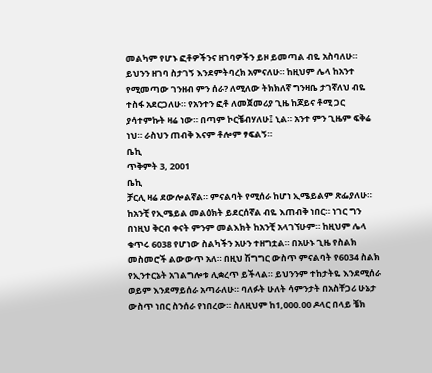መልካም የሆኑ ፎቶዎችንና ዘገባዎችን ይዞ ይመጣል ብዬ አስባለሁ። ይህንን ዘገባ ስታገኝ እንደምትባረክ አምናለሁ። ከዚህም ሌላ ከአንተ የሚመጣው ገንዘብ ምን ሰራ? ለሚለው ትክክለኛ ግንዛቤ ታገኛለህ ብዬ ተስፋ አደርጋለሁ። የአንተን ፎቶ ለመጀመሪያ ጊዜ ከጆይና ቶሚ ጋር ያሳተምኩት ዛሬ ነው። በጣም ኮርቼብሃለሁ፤ ኒል። አንተ ምን ጊዜም ፍቅሬ ነህ። ራስህን ጠብቅ እናም ቶሎም ፃፍልኝ።
ቤኪ
ጥቅምት 3, 2001
ቤኪ
ቻርሊ ዛሬ ደውሎልኛል። ምናልባት የሚሰራ ከሆነ ኢሜይልም ጽፌያለሁ። ከአንቺ የኢሜይል መልዕክት ይደርሰኛል ብዬ እጠብቅ ነበር። ነገር ግን በነዚህ ቅርብ ቀናት ምንም መልእክት ከአንቺ አላገኘሁም። ከዚህም ሌላ ቁጥሩ 6038 የሆነው ስልካችን አሁን ተዘግቷል። በአሁኑ ጊዜ የስልክ መስመሮች ልውውጥ አለ። በዚህ ሽግግር ውስጥ ምናልባት የ6034 ስልክ የኢንተርኔት አገልግሎቱ ሊቋረጥ ይችላል። ይህንንም ተከታትዬ እንደሚሰራ ወይም እንደማይሰራ አጣራለሁ። ባለፉት ሁለት ሳምንታት በአስቸጋሪ ሁኔታ ውስጥ ነበር ስንሰራ የነበረው። ስለዚህም ከ1,000.00 ዶላር በላይ ቼክ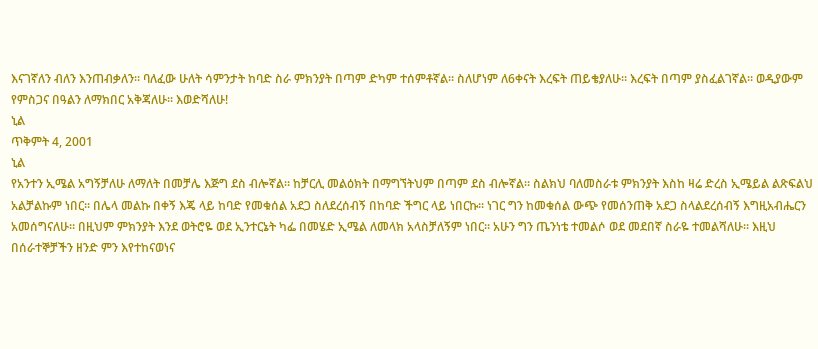እናገኛለን ብለን እንጠብቃለን። ባለፈው ሁለት ሳምንታት ከባድ ስራ ምክንያት በጣም ድካም ተሰምቶኛል። ስለሆነም ለ6ቀናት እረፍት ጠይቄያለሁ። እረፍት በጣም ያስፈልገኛል። ወዲያውም የምስጋና በዓልን ለማክበር አቅጃለሁ። እወድሻለሁ!
ኒል
ጥቅምት 4, 2001
ኒል
የአንተን ኢሜል አግኝቻለሁ ለማለት በመቻሌ እጅግ ደስ ብሎኛል። ከቻርሊ መልዕክት በማግኘትህም በጣም ደስ ብሎኛል። ስልክህ ባለመስራቱ ምክንያት እስከ ዛሬ ድረስ ኢሜይል ልጽፍልህ አልቻልኩም ነበር። በሌላ መልኩ በቀኝ እጄ ላይ ከባድ የመቁሰል አደጋ ስለደረሰብኝ በከባድ ችግር ላይ ነበርኩ። ነገር ግን ከመቁሰል ውጭ የመሰንጠቅ አደጋ ስላልደረሰብኝ እግዚአብሔርን አመሰግናለሁ። በዚህም ምክንያት እንደ ወትሮዬ ወደ ኢንተርኔት ካፌ በመሄድ ኢሜል ለመላክ አላስቻለኝም ነበር። አሁን ግን ጤንነቴ ተመልሶ ወደ መደበኛ ስራዬ ተመልሻለሁ። እዚህ በሰራተኞቻችን ዘንድ ምን እየተከናወነና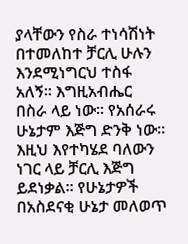ያላቸውን የስራ ተነሳሽነት በተመለከተ ቻርሊ ሁሉን እንደሚነግርህ ተስፋ አለኝ። እግዚአብሔር በስራ ላይ ነው። የአሰራሩ ሁኔታም እጅግ ድንቅ ነው። እዚህ እየተካሄደ ባለውን ነገር ላይ ቻርሊ እጅግ ይደነቃል። የሁኔታዎች በአስደናቂ ሁኔታ መለወጥ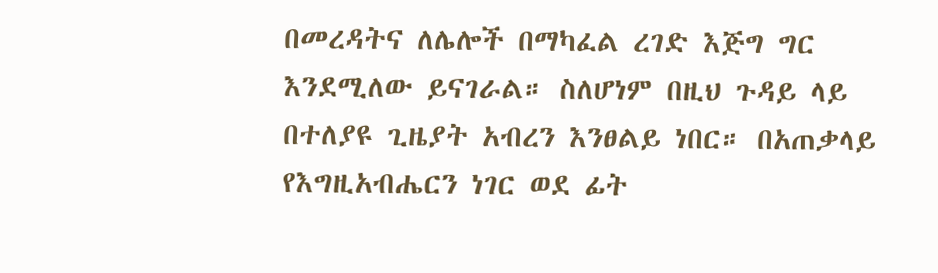በመረዳትና ለሌሎች በማካፈል ረገድ እጅግ ግር እንደሚለው ይናገራል። ስለሆነም በዚህ ጉዳይ ላይ በተለያዩ ጊዜያት አብረን እንፀልይ ነበር። በአጠቃላይ የእግዚአብሔርን ነገር ወደ ፊት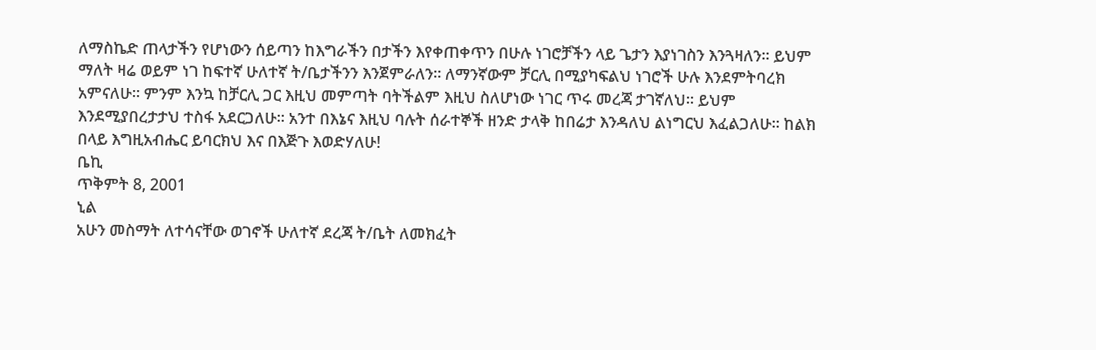ለማስኬድ ጠላታችን የሆነውን ሰይጣን ከእግራችን በታችን እየቀጠቀጥን በሁሉ ነገሮቻችን ላይ ጌታን እያነገስን እንጓዛለን። ይህም ማለት ዛሬ ወይም ነገ ከፍተኛ ሁለተኛ ት/ቤታችንን እንጀምራለን። ለማንኛውም ቻርሊ በሚያካፍልህ ነገሮች ሁሉ እንደምትባረክ አምናለሁ። ምንም እንኳ ከቻርሊ ጋር እዚህ መምጣት ባትችልም እዚህ ስለሆነው ነገር ጥሩ መረጃ ታገኛለህ። ይህም እንደሚያበረታታህ ተስፋ አደርጋለሁ። አንተ በእኔና እዚህ ባሉት ሰራተኞች ዘንድ ታላቅ ከበሬታ እንዳለህ ልነግርህ እፈልጋለሁ። ከልክ በላይ እግዚአብሔር ይባርክህ እና በእጅጉ እወድሃለሁ!
ቤኪ
ጥቅምት 8, 2001
ኒል
አሁን መስማት ለተሳናቸው ወገኖች ሁለተኛ ደረጃ ት/ቤት ለመክፈት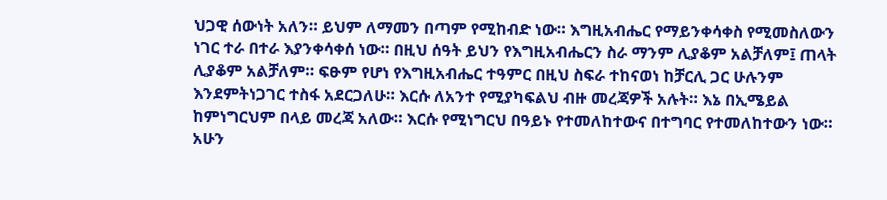ህጋዊ ሰውነት አለን። ይህም ለማመን በጣም የሚከብድ ነው። እግዚአብሔር የማይንቀሳቀስ የሚመስለውን ነገር ተራ በተራ እያንቀሳቀሰ ነው። በዚህ ሰዓት ይህን የእግዚአብሔርን ስራ ማንም ሊያቆም አልቻለም፤ ጠላት ሊያቆም አልቻለም። ፍፁም የሆነ የእግዚአብሔር ተዓምር በዚህ ስፍራ ተከናወነ ከቻርሊ ጋር ሁሉንም እንደምትነጋገር ተስፋ አደርጋለሁ። እርሱ ለአንተ የሚያካፍልህ ብዙ መረጃዎች አሉት። እኔ በኢሜይል ከምነግርህም በላይ መረጃ አለው። እርሱ የሚነግርህ በዓይኑ የተመለከተውና በተግባር የተመለከተውን ነው። አሁን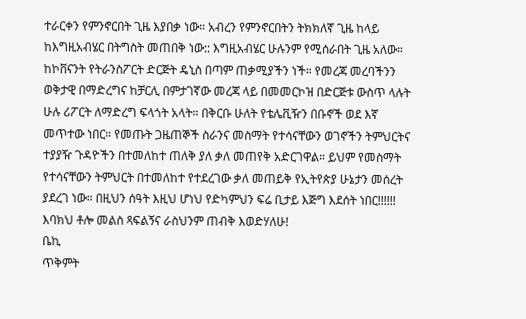ተራርቀን የምንኖርበት ጊዜ እያበቃ ነው። አብረን የምንኖርበትን ትክክለኛ ጊዜ ከላይ ከእግዚአብሄር በትግስት መጠበቅ ነው:: እግዚአብሄር ሁሉንም የሚሰራበት ጊዜ አለው። ከኮቨናንት የትራንስፖርት ድርጅት ዴኒስ በጣም ጠቃሚያችን ነች። የመረጃ መረባችንን ወቅታዊ በማድረግና ከቻርሊ በምታገኛው መረጃ ላይ በመመርኮዝ በድርጅቱ ውስጥ ላሉት ሁሉ ሪፖርት ለማድረግ ፍላጎት አላት። በቅርቡ ሁለት የቴሌቪዥን በቡኖች ወደ እኛ መጥተው ነበር። የመጡት ጋዜጠኞች ስራንና መስማት የተሳናቸውን ወገኖችን ትምህርትና ተያያዥ ጉዳዮችን በተመለከተ ጠለቅ ያለ ቃለ መጠየቅ አድርገዋል። ይህም የመስማት የተሳናቸውን ትምህርት በተመለከተ የተደረገው ቃለ መጠይቅ የኢትየጵያ ሁኔታን መሰረት ያደረገ ነው። በዚህን ሰዓት እዚህ ሆነህ የድካምህን ፍሬ ቢታይ እጅግ እደሰት ነበር!!!!!! እባክህ ቶሎ መልስ ጻፍልኝና ራስህንም ጠብቅ እወድሃለሁ!
ቤኪ
ጥቅምት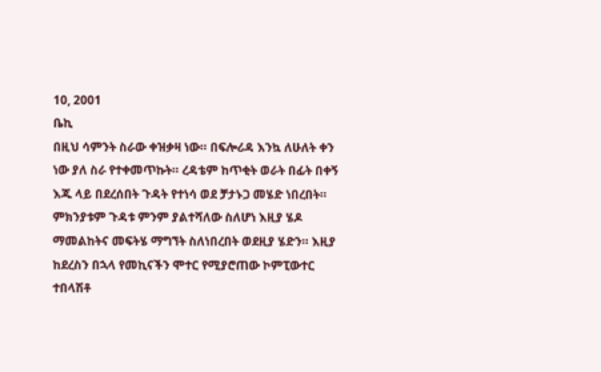10, 2001
ቤኪ
በዚህ ሳምንት ስራው ቀዝቃዛ ነው። በፍሎሪዳ እንኳ ለሁለት ቀን ነው ያለ ስራ የተቀመጥኩት። ረዳቴም ከጥቂት ወራት በፊት በቀኝ እጁ ላይ በደረሰበት ጉዳት የተነሳ ወደ ቻታኑጋ መሄድ ነበረበት። ምክንያቱም ጉዳቱ ምንም ያልተሻለው ስለሆነ እዚያ ሄዶ ማመልከትና መፍትሄ ማግኘት ስለነበረበት ወደዚያ ሄድን። እዚያ ከደረስን በኋላ የመኪናችን ሞተር የሚያሮጠው ኮምፒውተር ተበላሽቶ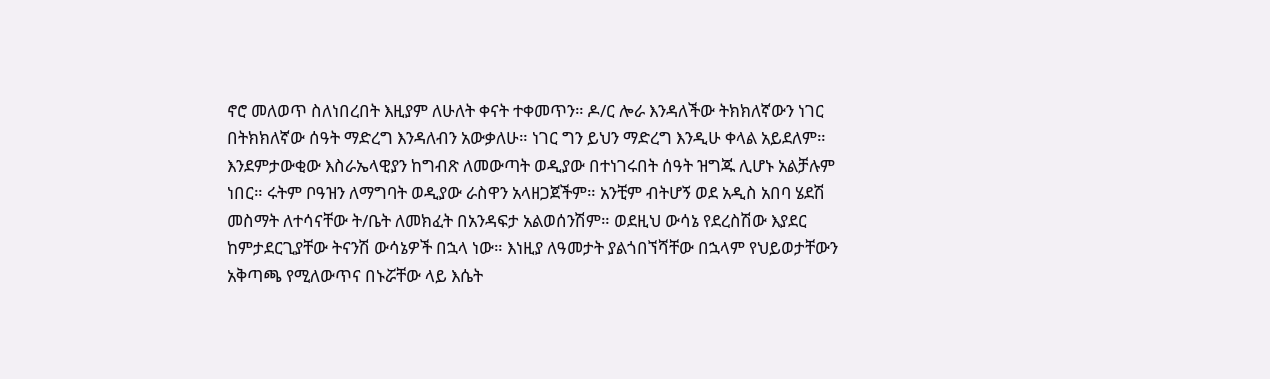ኖሮ መለወጥ ስለነበረበት እዚያም ለሁለት ቀናት ተቀመጥን። ዶ/ር ሎራ እንዳለችው ትክክለኛውን ነገር በትክክለኛው ሰዓት ማድረግ እንዳለብን አውቃለሁ። ነገር ግን ይህን ማድረግ እንዲሁ ቀላል አይደለም። እንደምታውቂው እስራኤላዊያን ከግብጽ ለመውጣት ወዲያው በተነገሩበት ሰዓት ዝግጁ ሊሆኑ አልቻሉም ነበር። ሩትም ቦዓዝን ለማግባት ወዲያው ራስዋን አላዘጋጀችም። አንቺም ብትሆኝ ወደ አዲስ አበባ ሄደሽ መስማት ለተሳናቸው ት/ቤት ለመክፈት በአንዳፍታ አልወሰንሽም። ወደዚህ ውሳኔ የደረስሽው እያደር ከምታደርጊያቸው ትናንሽ ውሳኔዎች በኋላ ነው። እነዚያ ለዓመታት ያልጎበኘሻቸው በኋላም የህይወታቸውን አቅጣጫ የሚለውጥና በኑሯቸው ላይ እሴት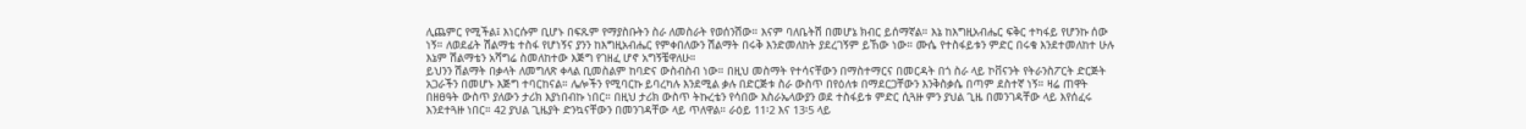ሊጨምር የሚችል፤ እነርሱም ቢሆኑ በፍጹም የማያስቡትን ስራ ለመስራት የወሰንሽው። እናም ባለቤትሽ በመሆኔ ክብር ይሰማኛል። እኔ ከእግዚአብሔር ፍቅር ተካፋይ የሆንኩ ሰው ነኝ። ለወደፊት ሽልማቴ ተስፋ የሆነኝና ያንን ከእግዚአብሔር የምቀበለውን ሽልማት በሩቅ እንድመለከት ያደረገኝም ይኸው ነው። ሙሴ የተስፋይቱን ምድር በሩቁ እንደተመለከተ ሁሉ እኔም ሽልማቴን አሻግሬ ስመለከተው እጅግ የገዘፈ ሆኖ አግኝቼዋለሁ።
ይህንን ሽልማት በቃላት ለመግለጽ ቀላል ቢመስልም ከባድና ውስብስብ ነው። በዚህ መስማት የተሳናቸውን በማስተማርና በመርዳት በጎ ስራ ላይ ኮቨናንት የትራንስፖርት ድርጅት አጋራችን በመሆኑ እጅግ ተባርከናል። ሌሎችን የሚባርኩ ይባረካሉ እንደሚል ቃሉ በድርጅቱ ስራ ውስጥ በየዕለቱ በማደርጋቸውን እንቅስቃሴ በጣም ደስተኛ ነኝ። ዛሬ ጠዋት በዘፀዓት ውስጥ ያለውን ታሪክ እያነበብኩ ነበር። በዚህ ታሪክ ውስጥ ትኩረቴን የሳበው እስራኤላውያን ወደ ተስፋይቱ ምድር ሲጓዙ ምን ያህል ጊዜ በመንገዳቸው ላይ እየሰፈሩ እንደተጓዙ ነበር። 42 ያህል ጊዜያት ድንኳናቸውን በመንገዳቸው ላይ ጥለዋል። ራዕይ 11፡2 እና 13፡5 ላይ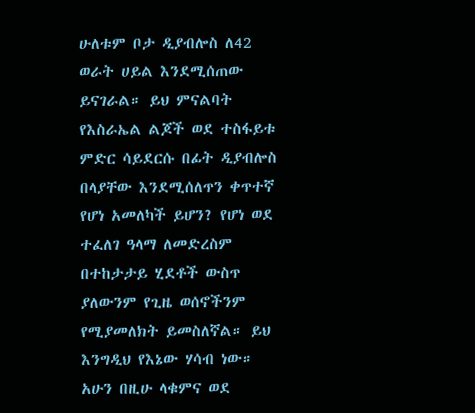ሁለቱም ቦታ ዲያብሎስ ለ42 ወራት ሀይል እንደሚሰጠው ይናገራል። ይህ ምናልባት የእስራኤል ልጆች ወደ ተስፋይቱ ምድር ሳይደርሱ በፊት ዲያብሎስ በላያቸው እንደሚሰለጥን ቀጥተኛ የሆነ አመለካች ይሆን? የሆነ ወደ ተፈለገ ዓላማ ለመድረስም በተከታታይ ሂደቶች ውስጥ ያለውንም የጊዜ ወሰኖችንም የሚያመለክት ይመስለኛል። ይህ እንግዲህ የእኔው ሃሳብ ነው። አሁን በዚሁ ላቁምና ወደ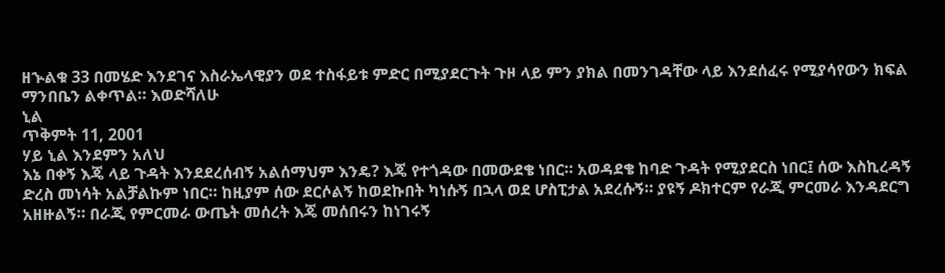ዘኍልቁ 33 በመሄድ እንደገና እስራኤላዊያን ወደ ተስፋይቱ ምድር በሚያደርጉት ጉዞ ላይ ምን ያክል በመንገዳቸው ላይ እንደሰፈሩ የሚያሳየውን ክፍል ማንበቤን ልቀጥል። እወድሻለሁ
ኒል
ጥቅምት 11, 2001
ሃይ ኒል እንደምን አለህ
እኔ በቀኝ እጄ ላይ ጉዳት እንደደረሰብኝ አልሰማህም እንዴ? እጄ የተጎዳው በመውደቄ ነበር። አወዳደቄ ከባድ ጉዳት የሚያደርስ ነበር፤ ሰው እስኪረዳኝ ድረስ መነሳት አልቻልኩም ነበር። ከዚያም ሰው ደርሶልኝ ከወደኩበት ካነሱኝ በኋላ ወደ ሆስፒታል አደረሱኝ። ያዩኝ ዶክተርም የራጂ ምርመራ እንዳደርግ አዘዙልኝ። በራጂ የምርመራ ውጤት መሰረት እጄ መሰበሩን ከነገሩኝ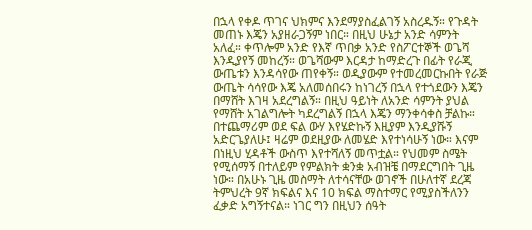በኋላ የቀዶ ጥገና ህክምና እንደማያስፈልገኝ አስረዱኝ። የጉዳት መጠኑ እጄን አያዘራጋኝም ነበር። በዚህ ሁኔታ አንድ ሳምንት አለፈ። ቀጥሎም አንድ የእኛ ጥበቃ አንድ የስፖርተኞች ወጌሻ እንዲያየኝ መከረኝ። ወጌሻውም እርዳታ ከማድረጉ በፊት የራጂ ውጤቱን እንዳሳየው ጠየቀኝ። ወዲያውም የተመረመርኩበት የራጅ ውጤት ሳሳየው እጄ አለመሰበሩን ከነገረኝ በኋላ የተጎደውን እጄን በማሸት እገዛ አደረግልኝ። በዚህ ዓይነት ለአንድ ሳምንት ያህል የማሸት አገልግሎት ካደረግልኝ በኋላ እጄን ማንቀሳቀስ ቻልኩ። በተጨማሪም ወደ ፍል ውሃ እየሄድኩኝ እዚያም እንዲያሹኝ አድርጌያለሁ፤ ዛሬም ወደዚያው ለመሄድ እየተነሳሁኝ ነው። እናም በነዚህ ሂዳቶች ውስጥ እየተሻለኝ መጥቷል። የህመም ስሜት የሚሰማኝ በተለይም የምልክት ቋንቋ አብዝቼ በማደርግበት ጊዜ ነው። በአሁኑ ጊዜ መስማት ለተሳናቸው ወገኖች በሁለተኛ ደረጃ ትምህረት 9ኛ ክፍልና እና 10 ክፍል ማስተማር የሚያስችለንን ፈቃድ አግኝተናል። ነገር ግን በዚህን ሰዓት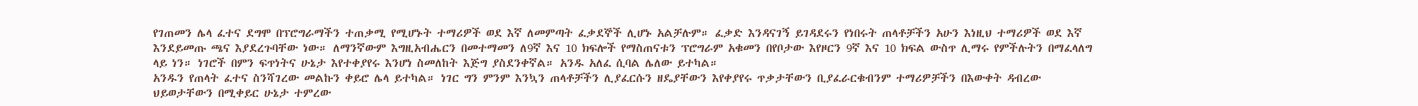የገጠመን ሌላ ፈተና ደግሞ በፕሮግራማችን ተጠቃሚ የሚሆኑት ተማሪዎች ወደ እኛ ለመምጣት ፈቃደኞች ሊሆኑ አልቻሉም። ፈቃድ እንዳናገኝ ይገዳደሩን የነበሩት ጠላቶቻችን አሁን እነዚህ ተማሪዎች ወደ እኛ እንደይመጡ ጫና እያደረጉባቸው ነው። ለማንኛውም እግዚአብሔርን በመተማመን ለ9ኛ እና 10 ክፍሎች የማስጠናቱን ፕሮግራም አቁመን በየቦታው እየዞርን 9ኛ እና 10 ክፍል ውስጥ ሊማሩ የምችሉትን በማፈላለግ ላይ ነን። ነገሮች በምን ፍጥነትና ሁኔታ እየተቀያየሩ እንሆነ ስመለከት እጅግ ያስደንቀኛል። አንዱ አለፈ ሲባል ሌለው ይተካል።
አንዱን የጠላት ፈተና ስንሻገረው መልኩን ቀይሮ ሌላ ይተካል። ነገር ግን ምንም እንኳን ጠላቶቻችን ሊያፈርሱን ዘዴያቸውን እየቀያየሩ ጥቃታቸውን ቢያፈራርቁብንም ተማሪዎቻችን በእውቀት ዳብረው ህይወታቸውን በሚቀይር ሁኔታ ተምረው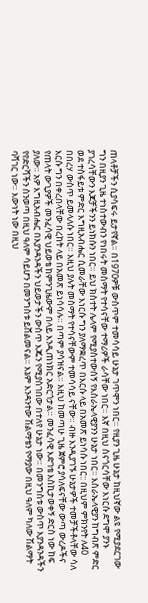ጠላቶቻችን ሲያሳፍሩ ይታየኛል። በ1970ዎቹ ውስጥም ተመሳሳይ ሁኔታ ገጥሞን ነበር። የዚያን ጊዜ ሁኔታ ከዚህኛው ልዩ የሚያደርገው ግን በዚያን ጊዜ ተነስተውብን የነበሩት መስማት የተሳናቸው ተማሪዎች ራሳቸው ነበር። እኛ በዚህ ስናጎርሳቸው እነርሱ ደግሞ ያንኑ ያገረሳቸውን እጆቻችንን ይነክሱን ነበር። ይህ ክስተት ሌላም የሚያስተውሰኝ የእስራኤላዊያንን ሁኔታ ነበር። እስራኤላዊያን ከግብጽ ምድር ወደ ተስፋይቱ ምድር እግዚአብሔር ሲመራቸው እነርሱ ግን ያለማቋረጥ በእርሱ ላይ በአመጽ ይነሳሱ ነበር:: በዚህም ምክንየት ለ40 በበረሃ ውስጥ ይመላለሱ ነበር። እዚህ ያሉት መስማት የተሳናቸውም ተመሳሳይ ናቸው። ብዙ እንዲያገኙ ሁኔታዎች ተመቻችቶላቸው ሳለ እርሱ ግን በቀረበላቸው በረከት ላይ በአመጽ ይነሳሳሉ። በጣም ያሳዝናል። እዚህ ከመጣሁ ጊዜ ጀምሮ ያሳለፍናቸው ውጣ ውረዶችና የጠላት ውጊያዎች መንፈሳዊ ህይወቴ ከምንጊዜውም በላይ እንዲጠነክር አድርጎታል። መንፈሳዊ እድገቴ እስኪታወቀኝ ድርስ ነው ከፍ ያለው። አዎ እግዚአብሔር በእያንዳንዳችን ህይወታችን ውስጥ እጁን የሚያስገበው በተለየ ሁኔታ ነው። በመንግስቱ ውስጥ እያንዳንዳችን የየድርሻችን ስንወጣ በዚህ ዓለም ሳይሆን በመንግስቱ ይሸልመናል። እኔም እንዳንተው ሽልማቴን የማያው በዚህ ዓለም ካለው ሽልማት ባሻገር ነው። እውነት ነው በዚህ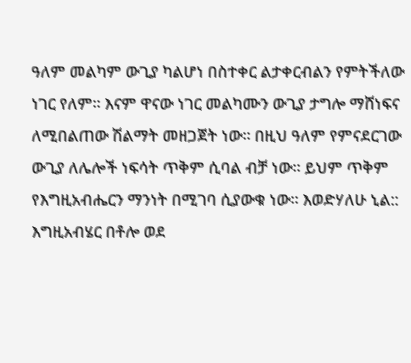ዓለም መልካም ውጊያ ካልሆነ በስተቀር ልታቀርብልን የምትችለው ነገር የለም። እናም ዋናው ነገር መልካሙን ውጊያ ታግሎ ማሸነፍና ለሚበልጠው ሽልማት መዘጋጀት ነው። በዚህ ዓለም የምናደርገው ውጊያ ለሌሎች ነፍሳት ጥቅም ሲባል ብቻ ነው። ይህም ጥቅም የእግዚአብሔርን ማንነት በሚገባ ሲያውቁ ነው። እወድሃለሁ ኒል:: እግዚአብሄር በቶሎ ወደ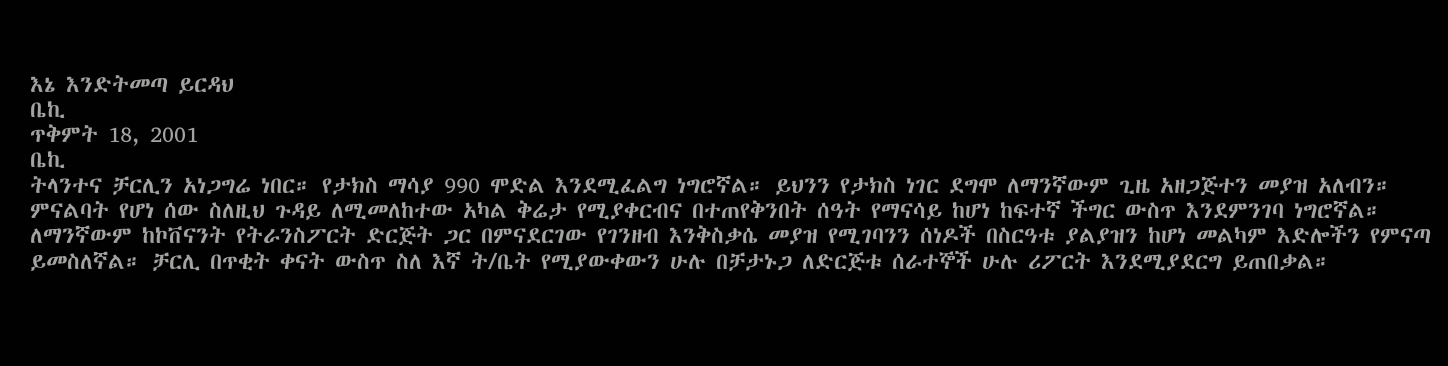እኔ እንድትመጣ ይርዳህ
ቤኪ
ጥቅምት 18, 2001
ቤኪ
ትላንተና ቻርሊን አነጋግሬ ነበር። የታክስ ማሳያ 990 ሞድል እንደሚፈልግ ነግሮኛል። ይህንን የታክስ ነገር ደግሞ ለማንኛውም ጊዜ አዘጋጅተን መያዝ አለብን። ምናልባት የሆነ ሰው ስለዚህ ጉዳይ ለሚመለከተው አካል ቅሬታ የሚያቀርብና በተጠየቅንበት ሰዓት የማናሳይ ከሆነ ከፍተኛ ችግር ውስጥ እንደምንገባ ነግሮኛል። ለማንኛውም ከኮቨናንት የትራንስፖርት ድርጅት ጋር በምናደርገው የገንዘብ እንቅስቃሴ መያዝ የሚገባንን ሰነዶች በስርዓቱ ያልያዝን ከሆነ መልካም እድሎችን የምናጣ ይመስለኛል። ቻርሊ በጥቂት ቀናት ውስጥ ስለ እኛ ት/ቤት የሚያውቀውን ሁሉ በቻታኑጋ ለድርጅቱ ሰራተኞች ሁሉ ሪፖርት እንደሚያደርግ ይጠበቃል።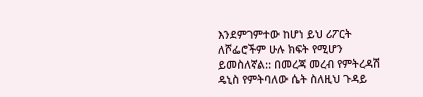እንደምገምተው ከሆነ ይህ ሪፖርት ለሾፌሮችም ሁሉ ክፍት የሚሆን ይመስለኛል:: በመረጃ መረብ የምትረዳሽ ዴኒስ የምትባለው ሴት ስለዚህ ጉዳይ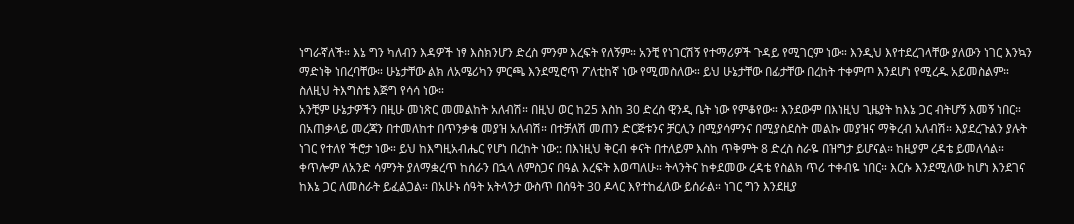ነግራኛለች። እኔ ግን ካለብን እዳዎች ነፃ እስክንሆን ድረስ ምንም እረፍት የለኝም። አንቺ የነገርሽኝ የተማሪዎች ጉዳይ የሚገርም ነው። እንዲህ እየተደረገላቸው ያለውን ነገር እንኳን ማድነቅ ነበረባቸው። ሁኔታቸው ልክ ለአሜሪካን ምርጫ እንደሚሮጥ ፖለቲከኛ ነው የሚመስለው። ይህ ሁኔታቸው በፊታቸው በረከት ተቀምጦ እንደሆነ የሚረዱ አይመስልም። ስለዚህ ትእግስቴ እጅግ የሳሳ ነው።
አንቺም ሁኔታዎችን በዚሁ መነጽር መመልከት አለብሽ። በዚህ ወር ከ25 እስከ 30 ድረስ ዊንዲ ቤት ነው የምቆየው። እንደውም በእነዚህ ጊዜያት ከእኔ ጋር ብትሆኝ እመኝ ነበር። በአጠቃላይ መረጃን በተመለከተ በጥንቃቄ መያዝ አለብሽ። በተቻለሽ መጠን ድርጅቱንና ቻርሊን በሚያሳምንና በሚያስደስት መልኩ መያዝና ማቅረብ አለብሽ። እያደረጉልን ያሉት ነገር የተለየ ችሮታ ነው። ይህ ከእግዚአብሔር የሆነ በረከት ነው:: በእነዚህ ቅርብ ቀናት በተለይም እስከ ጥቅምት 8 ድረስ ስራዬ በዝግታ ይሆናል። ከዚያም ረዳቴ ይመለሳል። ቀጥሎም ለአንድ ሳምንት ያለማቋረጥ ከሰራን በኋላ ለምስጋና በዓል እረፍት እወጣለሁ። ትላንትና ከቀደመው ረዳቴ የስልክ ጥሪ ተቀብዬ ነበር። እርሱ እንደሚለው ከሆነ እንደገና ከእኔ ጋር ለመስራት ይፈልጋል። በአሁኑ ሰዓት አትላንታ ውስጥ በሰዓት 30 ዶላር እየተከፈለው ይሰራል። ነገር ግን እንደዚያ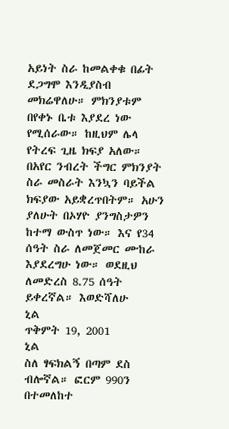አይነት ስራ ከመልቀቁ በፊት ደጋግሞ እንዲያስብ መክሬዋለሁ። ምክንያቱም በየቀኑ ቤቱ እያደረ ነው የሚሰራው። ከዚህም ሌላ የትረፍ ጊዜ ክፍያ አለው። በአየር ንብረት ችግር ምክንያት ስራ መስራት እንኳን ባይችል ክፍያው አይቋረጥበትም። አሁን ያለሁት በኦሃዮ ያንግስታዎን ከተማ ውስጥ ነው። እና የ34 ሰዓት ስራ ለመጀመር ሙከራ እያደረግሁ ነው። ወደዚህ ለመድረስ 8.75 ሰዓት ይቀረኛል። እወድሻለሁ
ኒል
ጥቅምት 19, 2001
ኒል
ስለ ፃፍክልኝ በጣም ደስ ብሎኛል። ፎርም 990ን በተመለከተ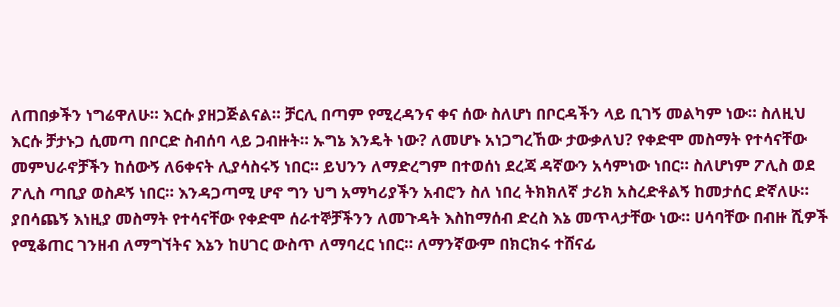ለጠበቃችን ነግሬዋለሁ። እርሱ ያዘጋጅልናል። ቻርሊ በጣም የሚረዳንና ቀና ሰው ስለሆነ በቦርዳችን ላይ ቢገኝ መልካም ነው። ስለዚህ እርሱ ቻታኑጋ ሲመጣ በቦርድ ስብሰባ ላይ ጋብዙት። ኡግኔ እንዴት ነው? ለመሆኑ አነጋግረኸው ታውቃለህ? የቀድሞ መስማት የተሳናቸው መምህራኖቻችን ከሰውኝ ለ6ቀናት ሊያሳስሩኝ ነበር። ይህንን ለማድረግም በተወሰነ ደረጃ ዳኛውን አሳምነው ነበር። ስለሆነም ፖሊስ ወደ ፖሊስ ጣቢያ ወስዶኝ ነበር። እንዳጋጣሚ ሆኖ ግን ህግ አማካሪያችን አብሮን ስለ ነበረ ትክክለኛ ታሪክ አስረድቶልኝ ከመታሰር ድኛለሁ። ያበሳጨኝ እነዚያ መስማት የተሳናቸው የቀድሞ ሰራተኞቻችንን ለመጉዳት እስከማሰብ ድረስ እኔ መጥላታቸው ነው። ሀሳባቸው በብዙ ሺዎች የሚቆጠር ገንዘብ ለማግኘትና እኔን ከሀገር ውስጥ ለማባረር ነበር። ለማንኛውም በክርክሩ ተሸናፊ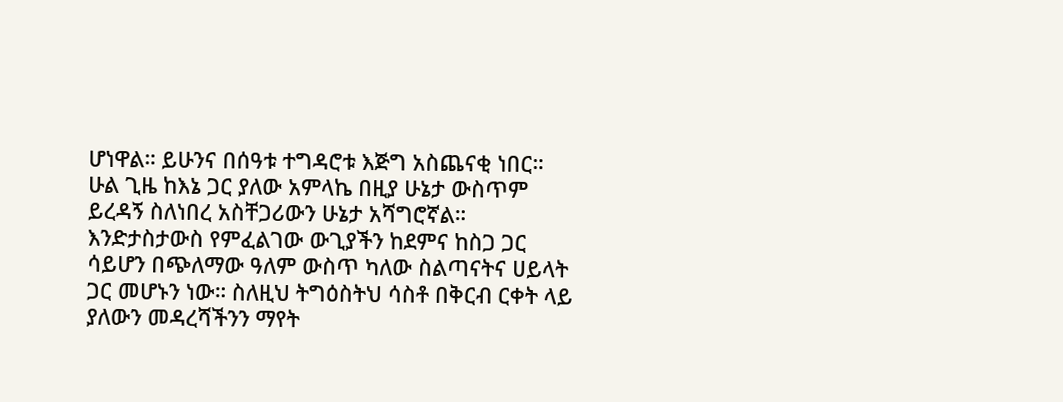ሆነዋል። ይሁንና በሰዓቱ ተግዳሮቱ እጅግ አስጨናቂ ነበር። ሁል ጊዜ ከእኔ ጋር ያለው አምላኬ በዚያ ሁኔታ ውስጥም ይረዳኝ ስለነበረ አስቸጋሪውን ሁኔታ አሻግሮኛል። እንድታስታውስ የምፈልገው ውጊያችን ከደምና ከስጋ ጋር ሳይሆን በጭለማው ዓለም ውስጥ ካለው ስልጣናትና ሀይላት ጋር መሆኑን ነው። ስለዚህ ትግዕስትህ ሳስቶ በቅርብ ርቀት ላይ ያለውን መዳረሻችንን ማየት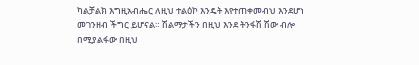ካልቻልክ እግዚአብሔር ለዚህ ተልዕኮ እንዴት እየተጠቀመብህ እንደሆነ መገንዘብ ችግር ይሆናል። ሽልማታችን በዚህ እንደ ትንፋሽ ሽው ብሎ በሚያልፋው በዚህ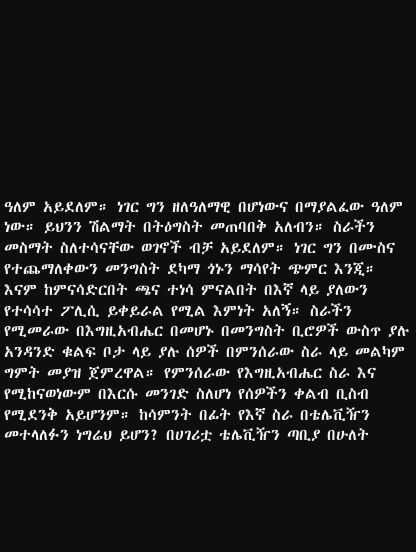ዓለም አይደለም። ነገር ግን ዘለዓለማዊ በሆነውና በማያልፈው ዓለም ነው። ይህንን ሽልማት በትዕግስት መጠባበቅ አለብን። ስራችን መስማት ስለተሳናቸው ወገኖች ብቻ አይደለም። ነገር ግን በሙስና የተጨማለቀውን መንግስት ደካማ ጎኑን ማሳየት ጭምር እንጂ።
እናም ከምናሳድርበት ጫና ተነሳ ምናልበት በእኛ ላይ ያለውን የተሳሳተ ፖሊሲ ይቀይራል የሚል እምነት አለኝ። ስራችን የሚመራው በእግዚአብሔር በመሆኑ በመንግስት ቢሮዎች ውስጥ ያሉ አንዳንድ ቁልፍ ቦታ ላይ ያሉ ሰዎች በምንሰራው ስራ ላይ መልካም ግምት መያዝ ጀምረዋል። የምንሰራው የእግዚአብሔር ስራ እና የሚከናወነውም በእርሱ መንገድ ስለሆነ የሰዎችን ቀልብ ቢስብ የሚደንቅ አይሆንም። ከሳምንት በፊት የእኛ ስራ በቴሌቪዥን መተላለፉን ነግሬህ ይሆን? በሀገሪቷ ቴሌቪዥን ጣቢያ በሁለት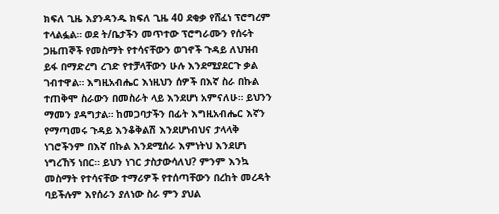ክፍለ ጊዜ እያንዳንዱ ክፍለ ጊዜ 40 ደቂቃ የሸፈነ ፕሮግረም ተላልፏል። ወደ ት/ቤታችን መጥተው ፕሮግራሙን የሰሩት ጋዜጠኞች የመስማት የተሳናቸውን ወገኖች ጉዳይ ለህዝብ ይፋ በማድረግ ረገድ የተቻላቸውን ሁሉ እንደሚያደርጉ ቃል ገብተዋል። እግዚአብሔር እነዚህን ሰዎች በእኛ ስራ በኩል ተጠቅሞ ስራውን በመስራት ላይ እንደሆነ አምናለሁ። ይህንን ማመን ያዳግታል። ከመጋባታችን በፊት እግዚአብሔር እኛን የማጣመሩ ጉዳይ እንቆቅልሽ እንደሆነብህና ታላላቅ ነገሮችንም በእኛ በኩል እንደሚሰራ እምነትህ እንደሆነ ነግረኸኝ ነበር። ይህን ነገር ታስታውሳለህ? ምንም እንኳ መስማት የተሳናቸው ተማሪዎች የተሰጣቸውን በረከት መረዳት ባይችሉም እየሰራን ያለነው ስራ ምን ያህል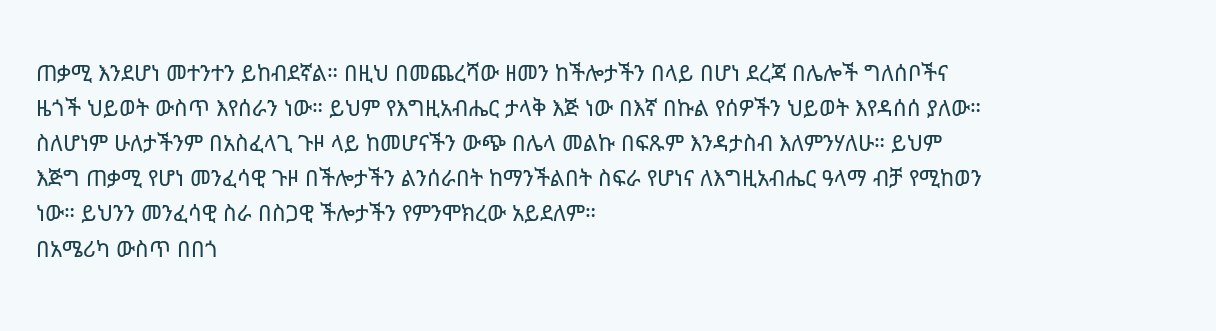ጠቃሚ እንደሆነ መተንተን ይከብደኛል። በዚህ በመጨረሻው ዘመን ከችሎታችን በላይ በሆነ ደረጃ በሌሎች ግለሰቦችና ዜጎች ህይወት ውስጥ እየሰራን ነው። ይህም የእግዚአብሔር ታላቅ እጅ ነው በእኛ በኩል የሰዎችን ህይወት እየዳሰሰ ያለው። ስለሆነም ሁለታችንም በአስፈላጊ ጉዞ ላይ ከመሆናችን ውጭ በሌላ መልኩ በፍጹም እንዳታስብ እለምንሃለሁ። ይህም እጅግ ጠቃሚ የሆነ መንፈሳዊ ጉዞ በችሎታችን ልንሰራበት ከማንችልበት ስፍራ የሆነና ለእግዚአብሔር ዓላማ ብቻ የሚከወን ነው። ይህንን መንፈሳዊ ስራ በስጋዊ ችሎታችን የምንሞክረው አይደለም።
በአሜሪካ ውስጥ በበጎ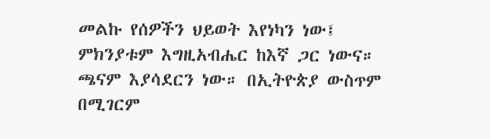መልኩ የሰዎችን ህይወት እየነካን ነው፤ ምክንያቱም እግዚአብሔር ከእኛ ጋር ነውና። ጫናም እያሳደርን ነው። በኢትዮጵያ ውስጥም በሚገርም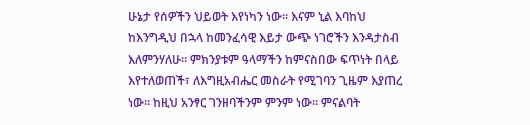ሁኔታ የሰዎችን ህይወት እየነካን ነው። እናም ኒል እባከህ ከእንግዲህ በኋላ ከመንፈሳዊ እይታ ውጭ ነገሮችን እንዳታስብ እለምንሃለሁ። ምክንያቱም ዓላማችን ከምናስበው ፍጥነት በላይ እየተለወጠች፣ ለእግዚአብሔር መስራት የሚገባን ጊዜም እያጠረ ነው። ከዚህ አንፃር ገንዘባችንም ምንም ነው። ምናልባት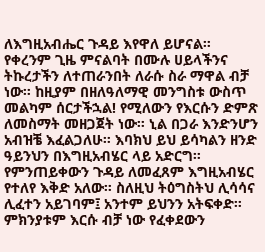ለእግዚአብሔር ጉዳይ እየዋለ ይሆናል። የቀረንም ጊዜ ምናልባት በሙሉ ሀይላችንና ትኩረታችን ለተጠራንበት ለራሱ ስራ ማዋል ብቻ ነው። ከዚያም በዘለዓለማዊ መንግስቱ ውስጥ መልካም ሰርታችኋል! የሚለውን የእርሱን ድምጽ ለመስማት መዘጋጀት ነው። ኒል በጋራ እንድንሆን አብዝቼ እፈልጋለሁ። እባክህ ይህ ይሳካልን ዘንድ ዓይንህን በእግዚአብሄር ላይ አድርግ። የምንጠይቀውን ጉዳይ ለመፈጸም እግዚአብሄር የተለየ እቅድ አለው። ስለዚህ ትዕግስትህ ሊሳሳና ሊፈተን አይገባም፤ አንተም ይህንን አትፍቀድ። ምክንያቱም እርሱ ብቻ ነው የፈቀደውን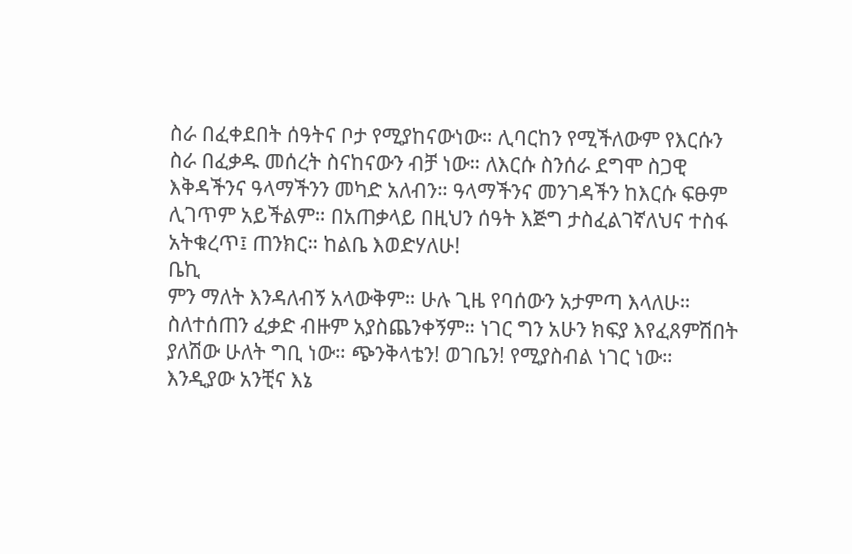ስራ በፈቀደበት ሰዓትና ቦታ የሚያከናውነው። ሊባርከን የሚችለውም የእርሱን ስራ በፈቃዱ መሰረት ስናከናውን ብቻ ነው። ለእርሱ ስንሰራ ደግሞ ስጋዊ እቅዳችንና ዓላማችንን መካድ አለብን። ዓላማችንና መንገዳችን ከእርሱ ፍፁም ሊገጥም አይችልም። በአጠቃላይ በዚህን ሰዓት እጅግ ታስፈልገኛለህና ተስፋ አትቁረጥ፤ ጠንክር። ከልቤ እወድሃለሁ!
ቤኪ
ምን ማለት እንዳለብኝ አላውቅም። ሁሉ ጊዜ የባሰውን አታምጣ እላለሁ። ስለተሰጠን ፈቃድ ብዙም አያስጨንቀኝም። ነገር ግን አሁን ክፍያ እየፈጸምሽበት ያለሽው ሁለት ግቢ ነው። ጭንቅላቴን! ወገቤን! የሚያስብል ነገር ነው። እንዲያው አንቺና እኔ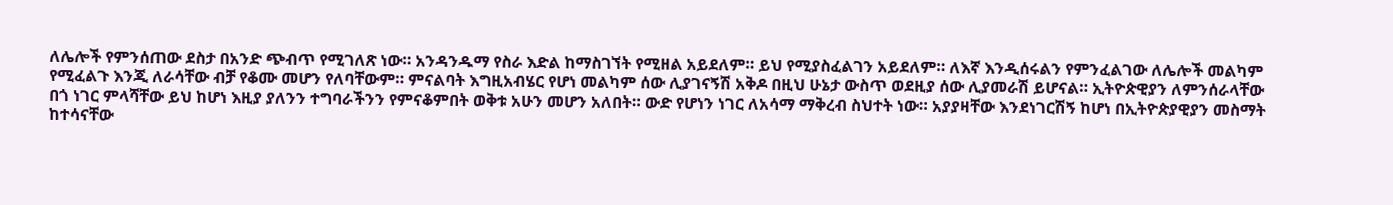ለሌሎች የምንሰጠው ደስታ በአንድ ጭብጥ የሚገለጽ ነው። አንዳንዱማ የስራ እድል ከማስገኘት የሚዘል አይደለም። ይህ የሚያስፈልገን አይደለም። ለእኛ እንዲሰሩልን የምንፈልገው ለሌሎች መልካም የሚፈልጉ እንጂ ለራሳቸው ብቻ የቆሙ መሆን የለባቸውም። ምናልባት እግዚአብሄር የሆነ መልካም ሰው ሊያገናኝሽ አቅዶ በዚህ ሁኔታ ውስጥ ወደዚያ ሰው ሊያመራሽ ይሆናል። ኢትዮጵዊያን ለምንሰራላቸው በጎ ነገር ምላሻቸው ይህ ከሆነ እዚያ ያለንን ተግባራችንን የምናቆምበት ወቅቱ አሁን መሆን አለበት። ውድ የሆነን ነገር ለአሳማ ማቅረብ ስህተት ነው። አያያዛቸው እንደነገርሽኝ ከሆነ በኢትዮጵያዊያን መስማት ከተሳናቸው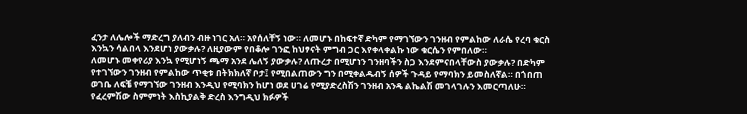ፈንታ ለሌሎች ማድረግ ያለብን ብዙ ነገር አለ። አየሰለቸኝ ነው። ለመሆኑ በከፍተኛ ድካም የማገኘውን ገንዘብ የምልከው ለራሴ የረባ ቁርስ እንኳን ሳልበላ እንደሆነ ያውቃሉ? ለዚያውም የበቆሎ ገንፎ ከህፃናት ምግብ ጋር እየቀላቀልኩ ነው ቁርሴን የምበለው።
ለመሆኑ መቀየሪያ እንኳ የሚሆነኝ ጫማ አንደ ሌለኝ ያውቃሉ? ለጡረታ በሚሆነን ገንዘባችን ስጋ እንደምናበላቸውስ ያውቃሉ? በድካም የተገኘውን ገንዘብ የምልከው ጥቂቱ በትክክለኛ ቦታ፤ የሚበልጠውን ግን በሚቀልዱብኝ ሰዎች ጉዳይ የማባክን ይመስለኛል። በጎበጠ ወገቤ ለፍቼ የማገኘው ገንዘብ እንዲህ የሚባክን ከሆነ ወደ ሀገሬ የሚያድረስሽን ገንዘብ አንዴ ልኬልሽ መገላገሉን እመርጣለሁ። የፈረምሽው ስምምነት እስኪያልቅ ድረስ እንግዲህ ክፉዎች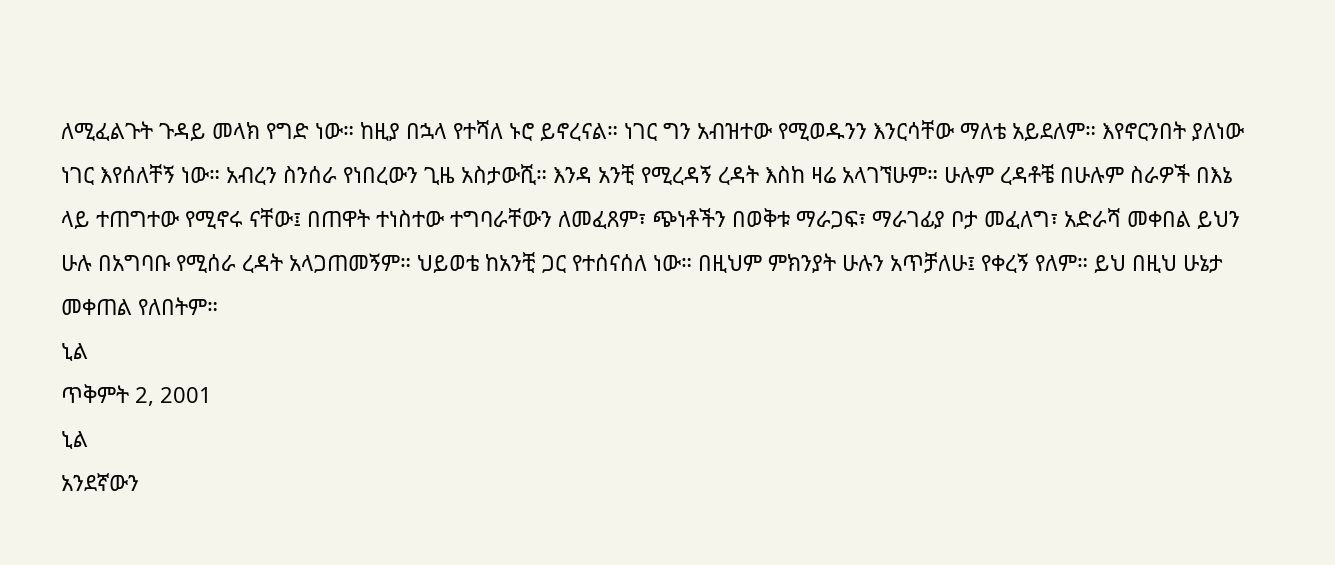ለሚፈልጉት ጉዳይ መላክ የግድ ነው። ከዚያ በኋላ የተሻለ ኑሮ ይኖረናል። ነገር ግን አብዝተው የሚወዱንን እንርሳቸው ማለቴ አይደለም። እየኖርንበት ያለነው ነገር እየሰለቸኝ ነው። አብረን ስንሰራ የነበረውን ጊዜ አስታውሺ። እንዳ አንቺ የሚረዳኝ ረዳት እስከ ዛሬ አላገኘሁም። ሁሉም ረዳቶቼ በሁሉም ስራዎች በእኔ ላይ ተጠግተው የሚኖሩ ናቸው፤ በጠዋት ተነስተው ተግባራቸውን ለመፈጸም፣ ጭነቶችን በወቅቱ ማራጋፍ፣ ማራገፊያ ቦታ መፈለግ፣ አድራሻ መቀበል ይህን ሁሉ በአግባቡ የሚሰራ ረዳት አላጋጠመኝም። ህይወቴ ከአንቺ ጋር የተሰናሰለ ነው። በዚህም ምክንያት ሁሉን አጥቻለሁ፤ የቀረኝ የለም። ይህ በዚህ ሁኔታ መቀጠል የለበትም።
ኒል
ጥቅምት 2, 2001
ኒል
አንደኛውን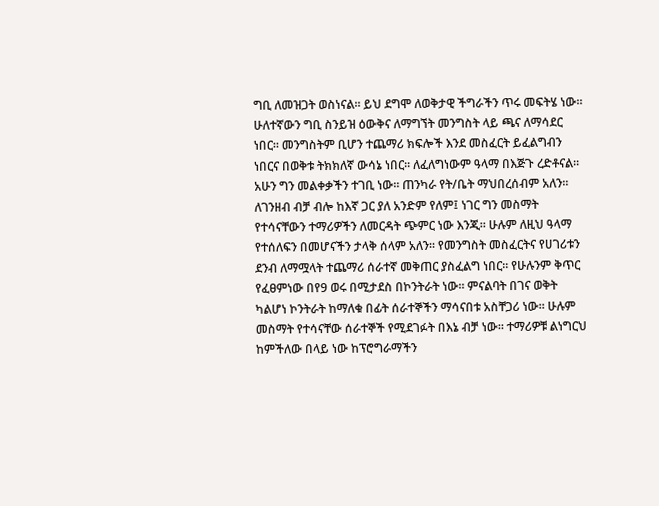ግቢ ለመዝጋት ወስነናል። ይህ ደግሞ ለወቅታዊ ችግራችን ጥሩ መፍትሄ ነው። ሁለተኛውን ግቢ ስንይዝ ዕውቅና ለማግኘት መንግስት ላይ ጫና ለማሳደር ነበር። መንግስትም ቢሆን ተጨማሪ ክፍሎች እንደ መስፈርት ይፈልግብን ነበርና በወቅቱ ትክክለኛ ውሳኔ ነበር። ለፈለግነውም ዓላማ በእጅጉ ረድቶናል። አሁን ግን መልቀቃችን ተገቢ ነው። ጠንካራ የት/ቤት ማህበረሰብም አለን። ለገንዘብ ብቻ ብሎ ከእኛ ጋር ያለ አንድም የለም፤ ነገር ግን መስማት የተሳናቸውን ተማሪዎችን ለመርዳት ጭምር ነው እንጂ። ሁሉም ለዚህ ዓላማ የተሰለፍን በመሆናችን ታላቅ ሰላም አለን። የመንግስት መስፈርትና የሀገሪቱን ደንብ ለማሟላት ተጨማሪ ሰራተኛ መቅጠር ያስፈልግ ነበር። የሁሉንም ቅጥር የፈፀምነው በየ9 ወሩ በሚታደስ በኮንትራት ነው። ምናልባት በገና ወቅት ካልሆነ ኮንትራት ከማለቁ በፊት ሰራተኞችን ማሳናበቱ አስቸጋሪ ነው። ሁሉም መስማት የተሳናቸው ሰራተኞች የሚደገፉት በእኔ ብቻ ነው። ተማሪዎቹ ልነግርህ ከምችለው በላይ ነው ከፕሮግራማችን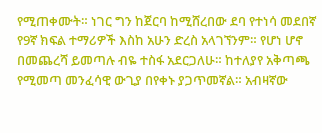የሚጠቀሙት። ነገር ግን ከጀርባ ከሚሸረበው ደባ የተነሳ መደበኛ የ9ኛ ክፍል ተማሪዎች እስከ አሁን ድረስ አላገኘንም። የሆነ ሆኖ በመጨረሻ ይመጣሉ ብዬ ተስፋ አደርጋለሁ። ከተለያየ አቅጣጫ የሚመጣ መንፈሳዊ ውጊያ በየቀኑ ያጋጥመኛል። አብዛኛው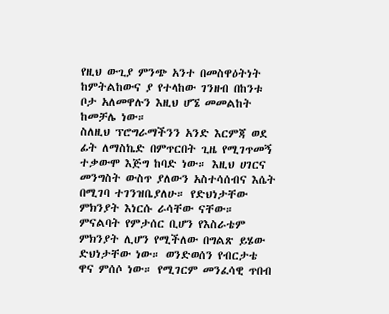የዚህ ውጊያ ምንጭ አንተ በመስዋዕትነት ከምትልከውና ያ የተላከው ገንዘብ በከንቱ ቦታ አለመዋሉን እዚህ ሆኜ መመልከት ከመቻሌ ነው።
ስለዚህ ፕሮግራማችንን አንድ እርምጃ ወደ ፊት ለማስኬድ በምጥርበት ጊዜ የሚገጥመኝ ተቃውሞ እጅግ ከባድ ነው። እዚህ ሀገርና መንግስት ውስጥ ያለውን አስተሳሰብና እሴት በሚገባ ተገንዝቤያለሁ። የድህነታቸው ምክንያት እነርሱ ራሳቸው ናቸው። ምናልባት የምታሰር ቢሆን የእስራቴም ምክንያት ሊሆን የሚችለው በግልጽ ይሄው ድህነታቸው ነው። ወንድወሰን የብርታቴ ዋና ምሰሶ ነው። የሚገርም መንፈሳዊ ጥበብ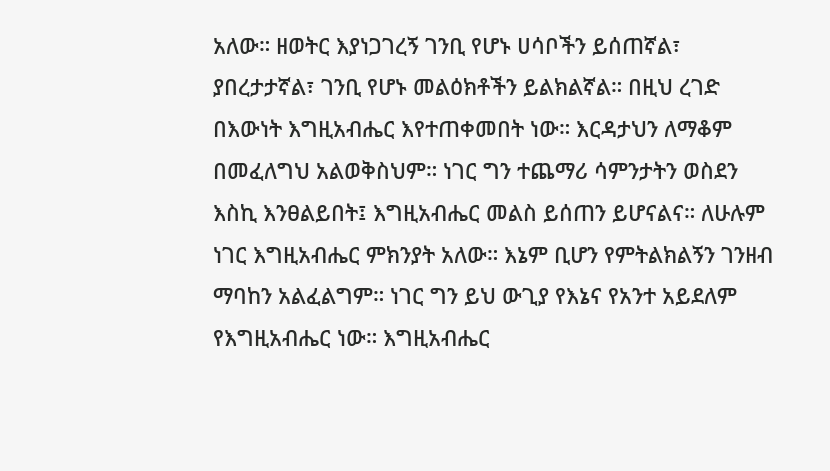አለው። ዘወትር እያነጋገረኝ ገንቢ የሆኑ ሀሳቦችን ይሰጠኛል፣ ያበረታታኛል፣ ገንቢ የሆኑ መልዕክቶችን ይልክልኛል። በዚህ ረገድ በእውነት እግዚአብሔር እየተጠቀመበት ነው። እርዳታህን ለማቆም በመፈለግህ አልወቅስህም። ነገር ግን ተጨማሪ ሳምንታትን ወስደን እስኪ እንፀልይበት፤ እግዚአብሔር መልስ ይሰጠን ይሆናልና። ለሁሉም ነገር እግዚአብሔር ምክንያት አለው። እኔም ቢሆን የምትልክልኝን ገንዘብ ማባከን አልፈልግም። ነገር ግን ይህ ውጊያ የእኔና የአንተ አይደለም የእግዚአብሔር ነው። እግዚአብሔር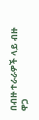በብዙ ተራራዎች ላይ ብዙ ዋጋ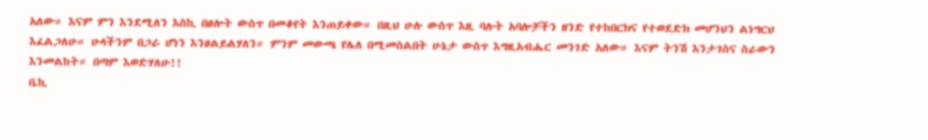አለው። እናም ምን እንደሚለን እስኪ በፀሎት ውስጥ በመቆየት እንጠይቀው። በዚህ ሁሉ ውስጥ እዚ ባሉት አባሎቻችን ዘንድ የተከበርክና የተወደድክ መሆንህን ልነግርህ እፈልጋለሁ። ሁላችንም በጋራ ሆነን እንፀልይልሃለን። ምንም መውጫ የሌለ በሚመስልበት ሁኔታ ውስጥ እግዚአብሔር መንገድ አለው። እናም ትንሽ እንታገስና ስራውን እንመልከት። በጣም እወድሃለሁ!!
ቤኪ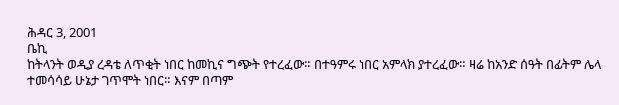ሕዳር 3, 2001
ቤኪ
ከትላንት ወዲያ ረዳቴ ለጥቂት ነበር ከመኪና ግጭት የተረፈው። በተዓምሩ ነበር አምላክ ያተረፈው። ዛሬ ከአንድ ሰዓት በፊትም ሌላ ተመሳሳይ ሁኔታ ገጥሞት ነበር። እናም በጣም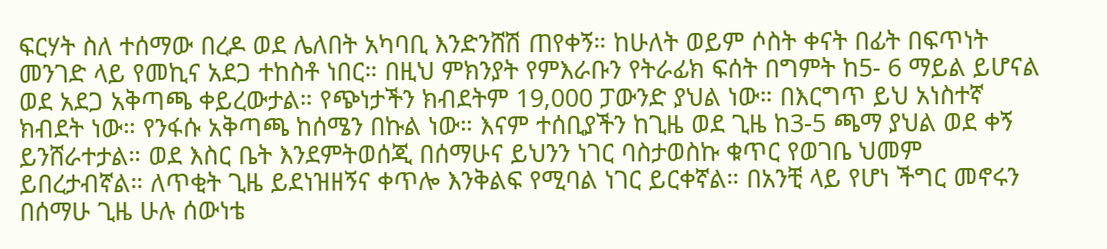ፍርሃት ስለ ተሰማው በረዶ ወደ ሌለበት አካባቢ እንድንሸሽ ጠየቀኝ። ከሁለት ወይም ሶስት ቀናት በፊት በፍጥነት መንገድ ላይ የመኪና አደጋ ተከስቶ ነበር። በዚህ ምክንያት የምእራቡን የትራፊክ ፍሰት በግምት ከ5- 6 ማይል ይሆናል ወደ አደጋ አቅጣጫ ቀይረውታል። የጭነታችን ክብደትም 19,000 ፓውንድ ያህል ነው። በእርግጥ ይህ አነስተኛ ክብደት ነው። የንፋሱ አቅጣጫ ከሰሜን በኩል ነው። እናም ተሰቢያችን ከጊዜ ወደ ጊዜ ከ3-5 ጫማ ያህል ወደ ቀኝ ይንሸራተታል። ወደ እስር ቤት እንደምትወሰጂ በሰማሁና ይህንን ነገር ባስታወስኩ ቁጥር የወገቤ ህመም ይበረታብኛል። ለጥቂት ጊዜ ይደነዝዘኝና ቀጥሎ እንቅልፍ የሚባል ነገር ይርቀኛል። በአንቺ ላይ የሆነ ችግር መኖሩን በሰማሁ ጊዜ ሁሉ ሰውነቴ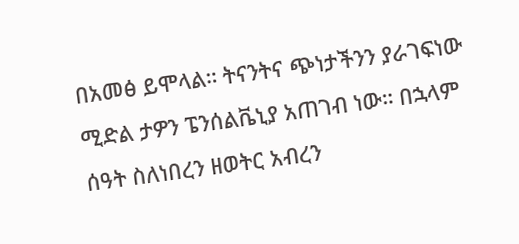በአመፅ ይሞላል። ትናንትና ጭነታችንን ያራገፍነው ሚድል ታዎን ፔንሰልቬኒያ አጠገብ ነው። በኋላም ሰዓት ስለነበረን ዘወትር አብረን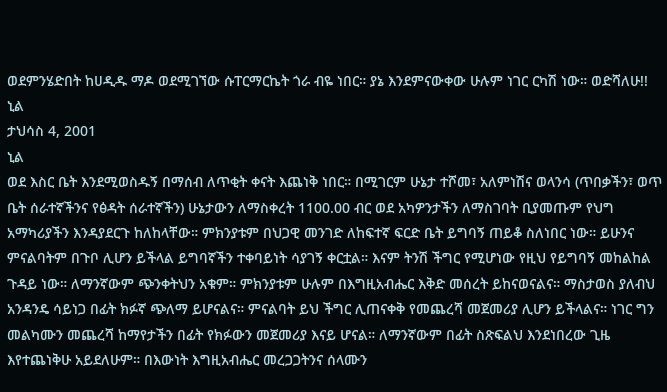ወደምንሄድበት ከሀዲዱ ማዶ ወደሚገኘው ሱፐርማርኬት ጎራ ብዬ ነበር። ያኔ እንደምናውቀው ሁሉም ነገር ርካሽ ነው። ወድሻለሁ!!
ኒል
ታህሳስ 4, 2001
ኒል
ወደ እስር ቤት እንደሚወስዱኝ በማሰብ ለጥቂት ቀናት እጨነቅ ነበር። በሚገርም ሁኔታ ተሾመ፣ አለምነሽና ወላንሳ (ጥበቃችን፣ ወጥ ቤት ሰራተኛችንና የፅዳት ሰራተኛችን) ሁኔታውን ለማስቀረት 1100.00 ብር ወደ አካዎንታችን ለማስገባት ቢያመጡም የህግ አማካሪያችን እንዳያደርጉ ከለከላቸው። ምክንያቱም በህጋዊ መንገድ ለከፍተኛ ፍርድ ቤት ይግባኝ ጠይቆ ስለነበር ነው። ይሁንና ምናልባትም በጉቦ ሊሆን ይችላል ይግባኛችን ተቀባይነት ሳያገኝ ቀርቷል። እናም ትንሽ ችግር የሚሆነው የዚህ የይግባኝ መከልከል ጉዳይ ነው። ለማንኛውም ጭንቀትህን አቁም። ምክንያቱም ሁሉም በእግዚአብሔር እቅድ መሰረት ይከናወናልና። ማስታወስ ያለብህ አንዳንዴ ሳይነጋ በፊት ክፉኛ ጭለማ ይሆናልና። ምናልባት ይህ ችግር ሊጠናቀቅ የመጨረሻ መጀመሪያ ሊሆን ይችላልና። ነገር ግን መልካሙን መጨረሻ ከማየታችን በፊት የክፉውን መጀመሪያ እናይ ሆናል። ለማንኛውም በፊት ስጽፍልህ እንደነበረው ጊዜ እየተጨነቅሁ አይደለሁም። በእውነት እግዚአብሔር መረጋጋትንና ሰላሙን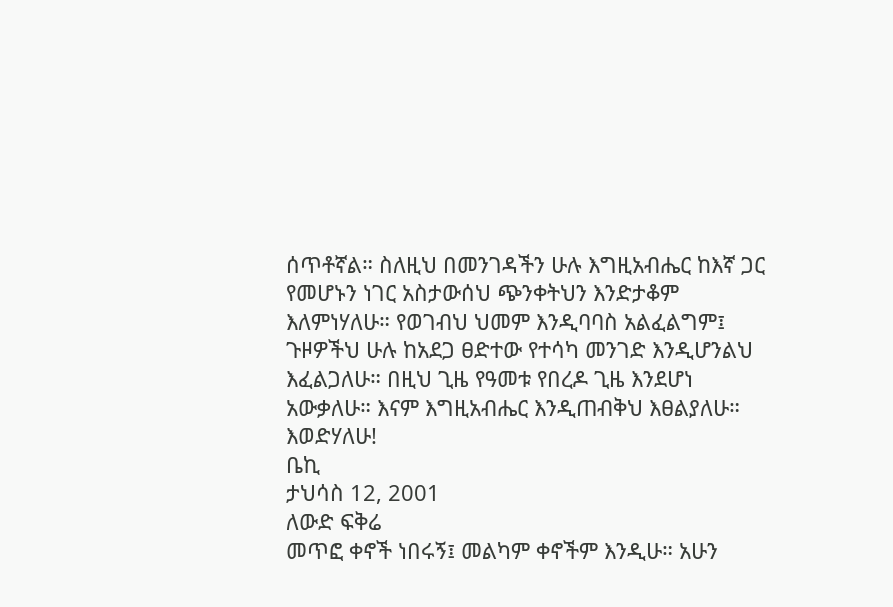ሰጥቶኛል። ስለዚህ በመንገዳችን ሁሉ እግዚአብሔር ከእኛ ጋር የመሆኑን ነገር አስታውሰህ ጭንቀትህን እንድታቆም እለምነሃለሁ። የወገብህ ህመም እንዲባባስ አልፈልግም፤ ጉዞዎችህ ሁሉ ከአደጋ ፀድተው የተሳካ መንገድ እንዲሆንልህ እፈልጋለሁ። በዚህ ጊዜ የዓመቱ የበረዶ ጊዜ እንደሆነ አውቃለሁ። እናም እግዚአብሔር እንዲጠብቅህ እፀልያለሁ። እወድሃለሁ!
ቤኪ
ታህሳስ 12, 2001
ለውድ ፍቅሬ
መጥፎ ቀኖች ነበሩኝ፤ መልካም ቀኖችም እንዲሁ። አሁን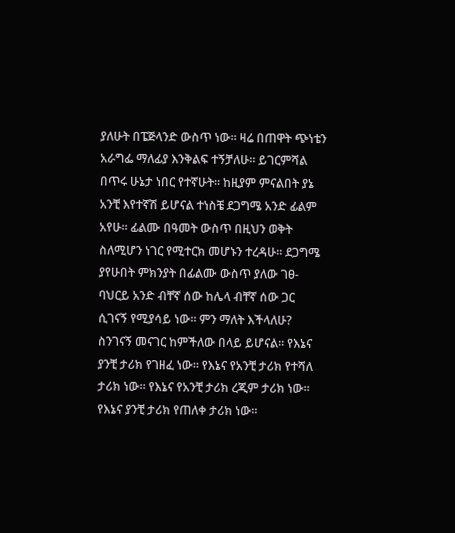ያለሁት በፔጅላንድ ውስጥ ነው። ዛሬ በጠዋት ጭነቴን አራግፌ ማለፊያ እንቅልፍ ተኝቻለሁ። ይገርምሻል በጥሩ ሁኔታ ነበር የተኛሁት። ከዚያም ምናልበት ያኔ አንቺ እየተኛሽ ይሆናል ተነስቼ ደጋግሜ አንድ ፊልም አየሁ። ፊልሙ በዓመት ውስጥ በዚህን ወቅት ስለሚሆን ነገር የሚተርክ መሆኑን ተረዳሁ። ደጋግሜ ያየሁበት ምክንያት በፊልሙ ውስጥ ያለው ገፀ-ባህርይ አንድ ብቸኛ ሰው ከሌላ ብቸኛ ሰው ጋር ሲገናኝ የሚያሳይ ነው። ምን ማለት እችላለሁ? ስንገናኝ መናገር ከምችለው በላይ ይሆናል። የእኔና ያንቺ ታሪክ የገዘፈ ነው። የእኔና የአንቺ ታሪክ የተሻለ ታሪክ ነው። የእኔና የአንቺ ታሪክ ረጂም ታሪክ ነው። የእኔና ያንቺ ታሪክ የጠለቀ ታሪክ ነው።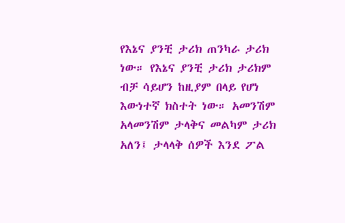የእኔና ያንቺ ታሪክ ጠንካራ ታሪክ ነው። የእኔና ያንቺ ታሪክ ታሪክም ብቻ ሳይሆን ከዚያም በላይ የሆነ እውነተኛ ክስተት ነው። አመንሽም አላመንሽም ታላቅና መልካም ታሪክ አለን፤ ታላላቅ ሰዎች እንደ ፖል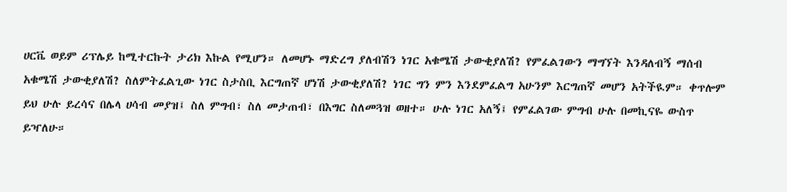ሀርቬ ወይም ሪፕሌይ ከሚተርኩት ታሪክ እኩል የሚሆን። ለመሆኑ ማድረግ ያለብሽን ነገር አቁሜሽ ታውቂያለሽ? የምፈልገውን ማግኘት እንዳለብኝ ማሰብ አቁሜሽ ታውቂያለሽ? ስለምትፈልጊው ነገር ስታስቢ እርግጠኛ ሆነሽ ታውቂያለሽ? ነገር ግን ምን እንደምፈልግ አሁንም እርግጠኛ መሆን አትችዪም። ቀጥሎም ይህ ሁሉ ይረሳና በሌላ ሀሳብ መያዝ፤ ስለ ምግብ፣ ስለ መታጠብ፣ በእግር ስለመጓዝ ወዘተ። ሁሉ ነገር አለኝ፤ የምፈልገው ምግብ ሁሉ በመኪናዬ ውስጥ ይዣለሁ።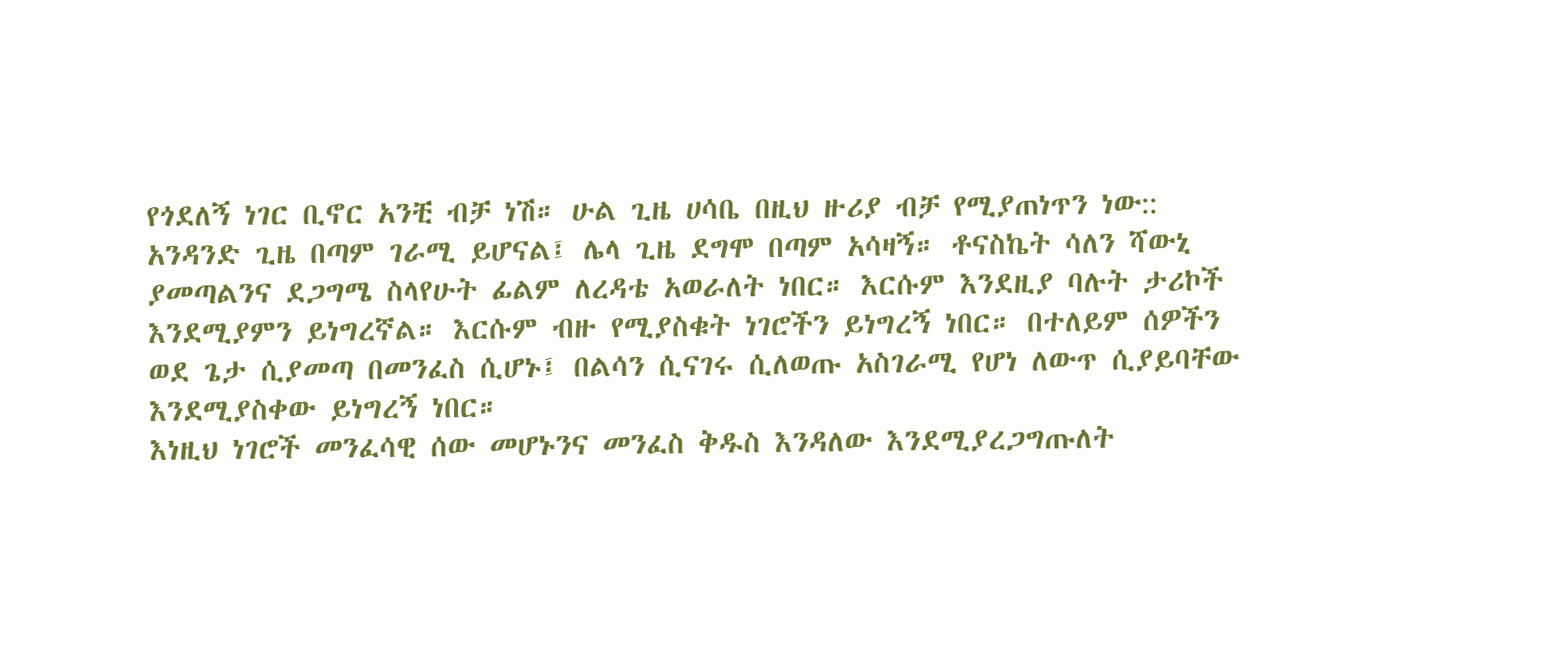የጎደለኝ ነገር ቢኖር አንቺ ብቻ ነሽ። ሁል ጊዜ ሀሳቤ በዚህ ዙሪያ ብቻ የሚያጠነጥን ነው:: አንዳንድ ጊዜ በጣም ገራሚ ይሆናል፤ ሌላ ጊዜ ደግሞ በጣም አሳዛኝ። ቶናስኬት ሳለን ሻውኒ ያመጣልንና ደጋግሜ ስላየሁት ፊልም ለረዳቴ አወራለት ነበር። እርሱም እንደዚያ ባሉት ታሪኮች እንደሚያምን ይነግረኛል። እርሱም ብዙ የሚያስቁት ነገሮችን ይነግረኝ ነበር። በተለይም ሰዎችን ወደ ጌታ ሲያመጣ በመንፈስ ሲሆኑ፤ በልሳን ሲናገሩ ሲለወጡ አስገራሚ የሆነ ለውጥ ሲያይባቸው እንደሚያስቀው ይነግረኝ ነበር።
እነዚህ ነገሮች መንፈሳዊ ሰው መሆኑንና መንፈስ ቅዱስ እንዳለው እንደሚያረጋግጡለት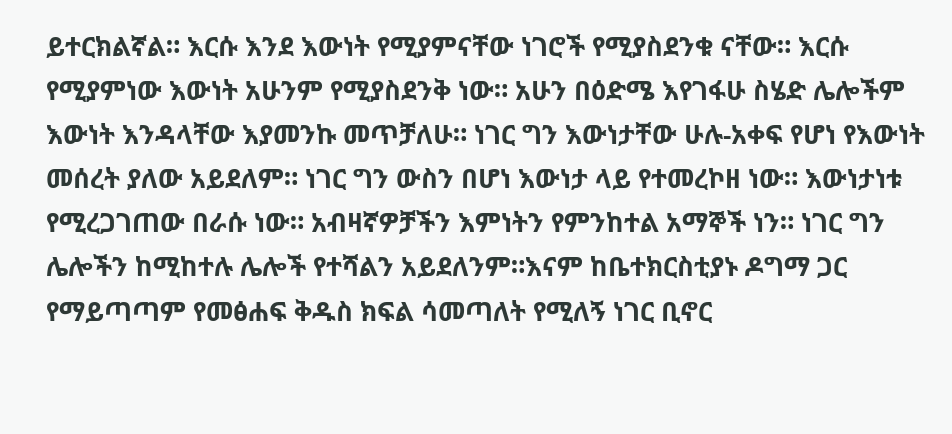ይተርክልኛል። እርሱ እንደ እውነት የሚያምናቸው ነገሮች የሚያስደንቁ ናቸው። እርሱ የሚያምነው እውነት አሁንም የሚያስደንቅ ነው። አሁን በዕድሜ እየገፋሁ ስሄድ ሌሎችም እውነት እንዳላቸው እያመንኩ መጥቻለሁ። ነገር ግን እውነታቸው ሁሉ-አቀፍ የሆነ የእውነት መሰረት ያለው አይደለም። ነገር ግን ውስን በሆነ እውነታ ላይ የተመረኮዘ ነው። እውነታነቱ የሚረጋገጠው በራሱ ነው። አብዛኛዎቻችን እምነትን የምንከተል አማኞች ነን። ነገር ግን ሌሎችን ከሚከተሉ ሌሎች የተሻልን አይደለንም።እናም ከቤተክርስቲያኑ ዶግማ ጋር የማይጣጣም የመፅሐፍ ቅዱስ ክፍል ሳመጣለት የሚለኝ ነገር ቢኖር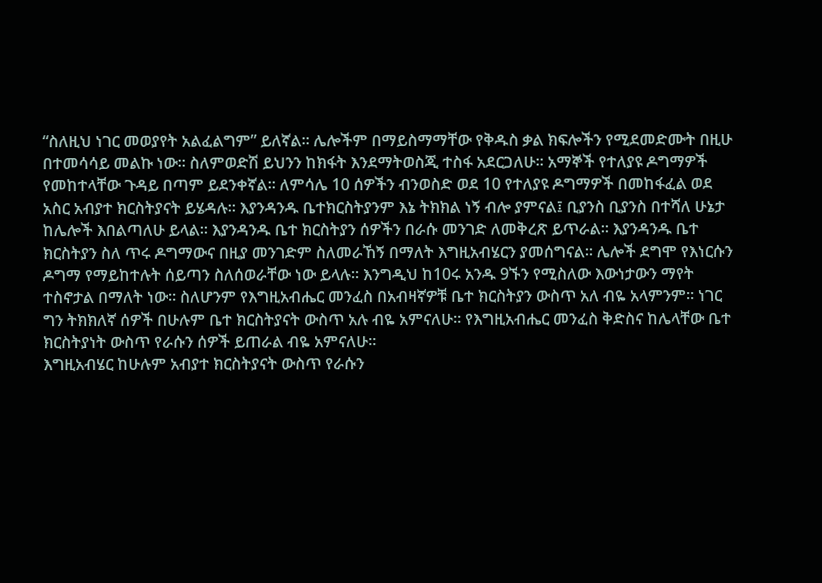“ስለዚህ ነገር መወያየት አልፈልግም” ይለኛል። ሌሎችም በማይስማማቸው የቅዱስ ቃል ክፍሎችን የሚደመድሙት በዚሁ በተመሳሳይ መልኩ ነው። ስለምወድሽ ይህንን ከክፋት እንደማትወስጂ ተስፋ አደርጋለሁ። አማኞች የተለያዩ ዶግማዎች የመከተላቸው ጉዳይ በጣም ይደንቀኛል። ለምሳሌ 10 ሰዎችን ብንወስድ ወደ 10 የተለያዩ ዶግማዎች በመከፋፈል ወደ አስር አብያተ ክርስትያናት ይሄዳሉ። እያንዳንዱ ቤተክርስትያንም እኔ ትክክል ነኝ ብሎ ያምናል፤ ቢያንስ ቢያንስ በተሻለ ሁኔታ ከሌሎች እበልጣለሁ ይላል። እያንዳንዱ ቤተ ክርስትያን ሰዎችን በራሱ መንገድ ለመቅረጽ ይጥራል። እያንዳንዱ ቤተ ክርስትያን ስለ ጥሩ ዶግማውና በዚያ መንገድም ስለመራኸኝ በማለት እግዚአብሄርን ያመሰግናል። ሌሎች ደግሞ የእነርሱን ዶግማ የማይከተሉት ሰይጣን ስለሰወራቸው ነው ይላሉ። እንግዲህ ከ10ሩ አንዱ 9ኙን የሚስለው እውነታውን ማየት ተስኖታል በማለት ነው። ስለሆንም የእግዚአብሔር መንፈስ በአብዛኛዎቹ ቤተ ክርስትያን ውስጥ አለ ብዬ አላምንም። ነገር ግን ትክክለኛ ሰዎች በሁሉም ቤተ ክርስትያናት ውስጥ አሉ ብዬ አምናለሁ። የእግዚአብሔር መንፈስ ቅድስና ከሌላቸው ቤተ ክርስትያነት ውስጥ የራሱን ሰዎች ይጠራል ብዬ አምናለሁ።
እግዚአብሄር ከሁሉም አብያተ ክርስትያናት ውስጥ የራሱን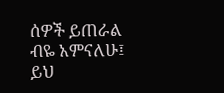ሰዎች ይጠራል ብዬ አምናለሁ፤ ይህ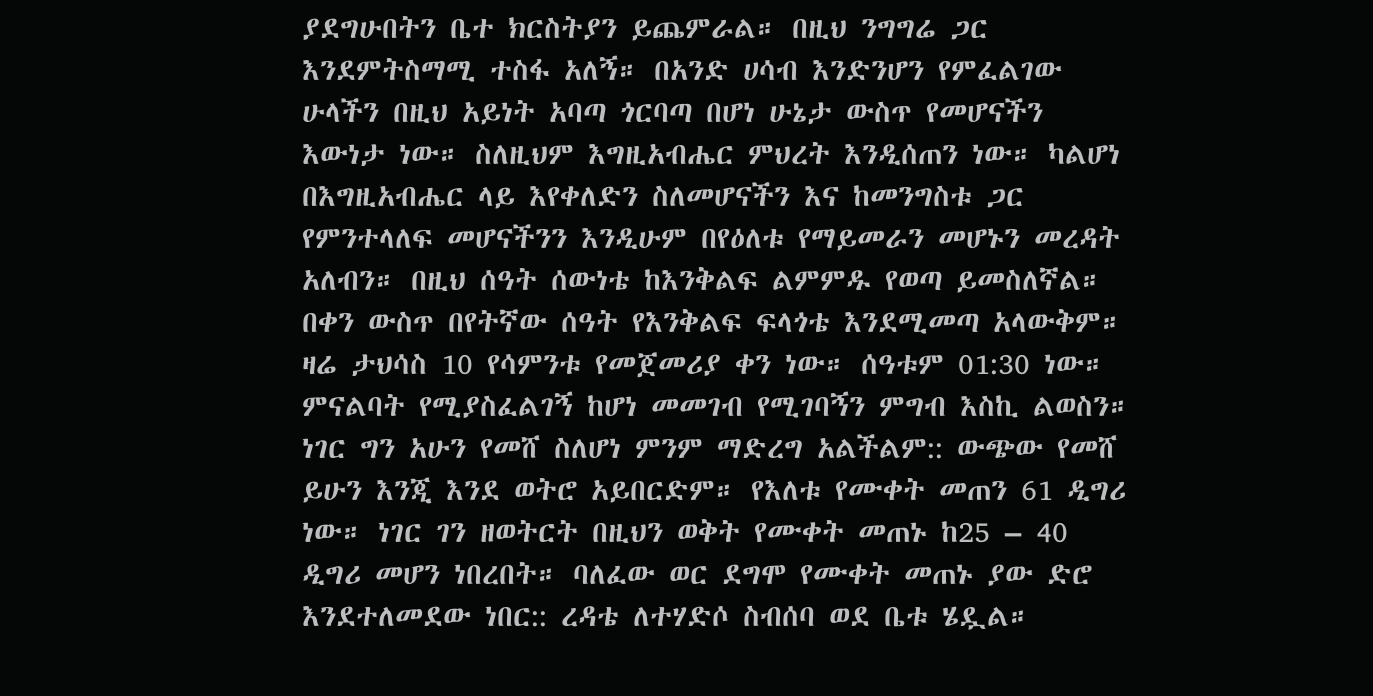ያደግሁበትን ቤተ ክርስትያን ይጨምራል። በዚህ ንግግሬ ጋር እንደምትስማሚ ተስፋ አለኝ። በአንድ ሀሳብ እንድንሆን የምፈልገው ሁላችን በዚህ አይነት አባጣ ጎርባጣ በሆነ ሁኔታ ውስጥ የመሆናችን እውነታ ነው። ስለዚህም እግዚአብሔር ምህረት እንዲሰጠን ነው። ካልሆነ በእግዚአብሔር ላይ እየቀለድን ስለመሆናችን እና ከመንግስቱ ጋር የምንተላለፍ መሆናችንን እንዲሁም በየዕለቱ የማይመራን መሆኑን መረዳት አለብን። በዚህ ሰዓት ሰውነቴ ከእንቅልፍ ልምምዱ የወጣ ይመስለኛል። በቀን ውስጥ በየትኛው ሰዓት የእንቅልፍ ፍላጎቴ እንደሚመጣ አላውቅም። ዛሬ ታህሳስ 10 የሳምንቱ የመጀመሪያ ቀን ነው። ሰዓቱም 01:30 ነው። ምናልባት የሚያስፈልገኝ ከሆነ መመገብ የሚገባኝን ምግብ እስኪ ልወስን። ነገር ግን አሁን የመሸ ስለሆነ ምንም ማድረግ አልችልም:: ውጭው የመሸ ይሁን እንጂ እንደ ወትሮ አይበርድም። የእለቱ የሙቀት መጠን 61 ዲግሪ ነው። ነገር ገን ዘወትርት በዚህን ወቅት የሙቀት መጠኑ ከ25 – 40 ዲግሪ መሆን ነበረበት። ባለፈው ወር ደግሞ የሙቀት መጠኑ ያው ድሮ እንደተለመደው ነበር:: ረዳቴ ለተሃድሶ ስብሰባ ወደ ቤቱ ሄዷል።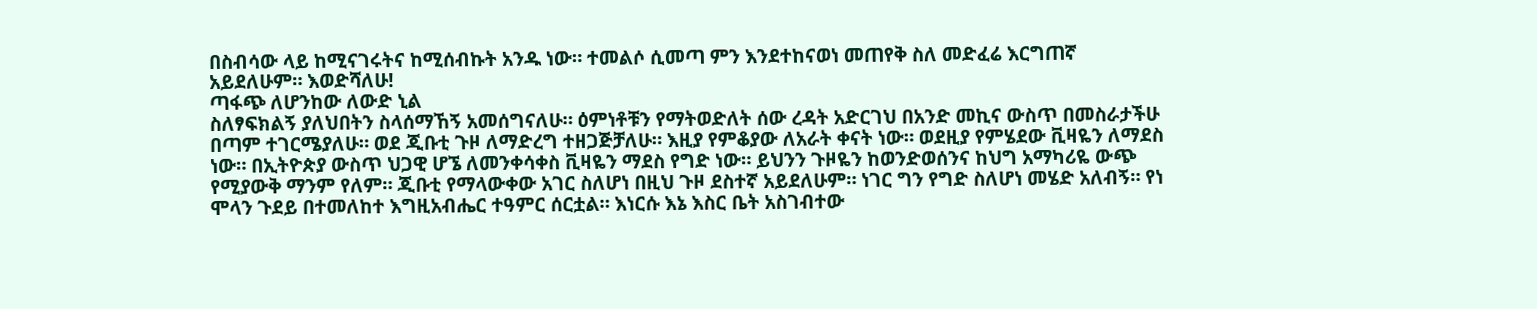በስብሳው ላይ ከሚናገሩትና ከሚሰብኩት አንዱ ነው። ተመልሶ ሲመጣ ምን እንደተከናወነ መጠየቅ ስለ መድፈሬ እርግጠኛ አይደለሁም። እወድሻለሁ!
ጣፋጭ ለሆንከው ለውድ ኒል
ስለፃፍክልኝ ያለህበትን ስላሰማኸኝ አመሰግናለሁ። ዕምነቶቹን የማትወድለት ሰው ረዳት አድርገህ በአንድ መኪና ውስጥ በመስራታችሁ በጣም ተገርሜያለሁ። ወደ ጂቡቲ ጉዞ ለማድረግ ተዘጋጅቻለሁ። እዚያ የምቆያው ለአራት ቀናት ነው። ወደዚያ የምሄደው ቪዛዬን ለማደስ ነው። በኢትዮጵያ ውስጥ ህጋዊ ሆኜ ለመንቀሳቀስ ቪዛዬን ማደስ የግድ ነው። ይህንን ጉዞዬን ከወንድወሰንና ከህግ አማካሪዬ ውጭ የሚያውቅ ማንም የለም። ጂቡቲ የማላውቀው አገር ስለሆነ በዚህ ጉዞ ደስተኛ አይደለሁም። ነገር ግን የግድ ስለሆነ መሄድ አለብኝ። የነ ሞላን ጉደይ በተመለከተ እግዚአብሔር ተዓምር ሰርቷል። እነርሱ እኔ እስር ቤት አስገብተው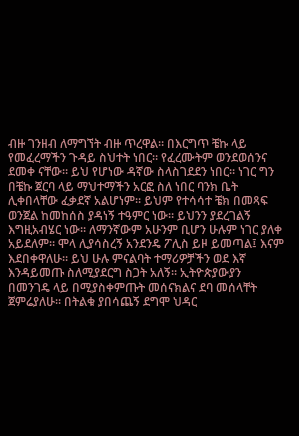ብዙ ገንዘብ ለማግኘት ብዙ ጥረዋል። በእርግጥ ቼኩ ላይ የመፈረማችን ጉዳይ ስህተት ነበር። የፈረሙትም ወንደወሰንና ደመቀ ናቸው። ይህ የሆነው ዳኛው ስላስገደደን ነበር። ነገር ግን በቼኩ ጀርባ ላይ ማህተማችን አርፎ ስለ ነበር ባንክ ቤት ሊቀበላቸው ፈቃደኛ አልሆነም። ይህም የተሳሳተ ቼክ በመጻፍ ወንጀል ከመከሰስ ያዳነኝ ተዓምር ነው። ይህንን ያደረገልኝ እግዚአብሄር ነው። ለማንኛውም አሁንም ቢሆን ሁሉም ነገር ያለቀ አይደለም። ሞላ ሊያሳስረኝ አንደንዴ ፖሊስ ይዞ ይመጣል፤ እናም እደበቀዋለሁ። ይህ ሁሉ ምናልባት ተማሪዎቻችን ወደ እኛ እንዳይመጡ ስለሚያደርግ ስጋት አለኝ። ኢትዮጵያውያን በመንገዴ ላይ በሚያስቀምጡት መሰናክልና ደባ መሰላቸት ጀምሬያለሁ። በትልቁ ያበሳጨኝ ደግሞ ህዳር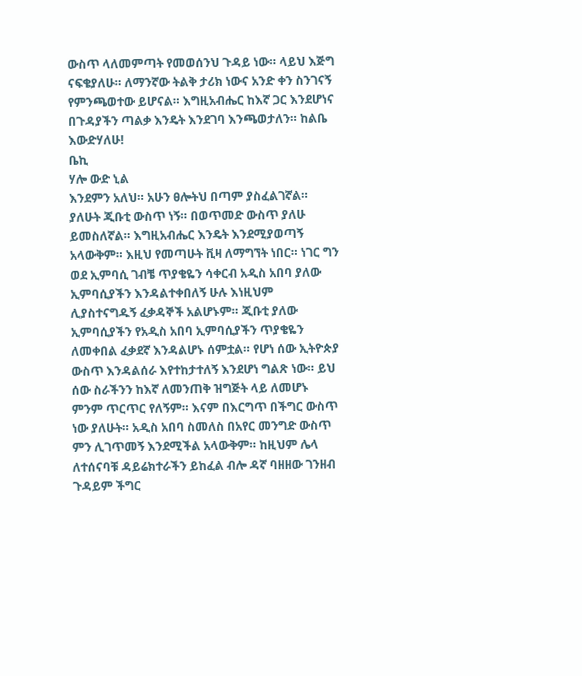ውስጥ ላለመምጣት የመወሰንህ ጉዳይ ነው። ላይህ እጅግ ናፍቄያለሁ። ለማንኛው ትልቅ ታሪክ ነውና አንድ ቀን ስንገናኝ የምንጫወተው ይሆናል። እግዚአብሔር ከእኛ ጋር እንደሆነና በጉዳያችን ጣልቃ እንዴት እንደገባ እንጫወታለን። ከልቤ እውድሃለሁ!
ቤኪ
ሃሎ ውድ ኒል
እንደምን አለህ። አሁን ፀሎትህ በጣም ያስፈልገኛል። ያለሁት ጂቡቲ ውስጥ ነኝ። በወጥመድ ውስጥ ያለሁ ይመስለኛል። እግዚአብሔር እንዴት እንደሚያወጣኝ አላውቅም። እዚህ የመጣሁት ቪዛ ለማግኘት ነበር። ነገር ግን ወደ ኢምባሲ ገብቼ ጥያቄዬን ሳቀርብ አዲስ አበባ ያለው ኢምባሲያችን እንዳልተቀበለኝ ሁሉ እነዚህም ሊያስተናግዱኝ ፈቃዳኞች አልሆኑም። ጂቡቲ ያለው ኢምባሲያችን የአዲስ አበባ ኢምባሲያችን ጥያቄዬን ለመቀበል ፈቃደኛ እንዳልሆኑ ሰምቷል። የሆነ ሰው ኢትዮጵያ ውስጥ እንዳልሰራ እየተከታተለኝ እንደሆነ ግልጽ ነው። ይህ ሰው ስራችንን ከእኛ ለመንጠቅ ዝግጅት ላይ ለመሆኑ ምንም ጥርጥር የለኝም። እናም በእርግጥ በችግር ውስጥ ነው ያለሁት። አዲስ አበባ ስመለስ በአየር መንግድ ውስጥ ምን ሊገጥመኝ እንደሚችል አላውቅም። ከዚህም ሌላ ለተሰናባቹ ዳይሬክተራችን ይከፈል ብሎ ዳኛ ባዘዘው ገንዘብ ጉዳይም ችግር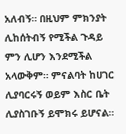አለብኝ። በዚህም ምክንያት ሊከሰትብኝ የሚችል ጉዳይ ምን ሊሆን እንደሚችል አላውቅም። ምናልባት ከሀገር ሊያባርሩኝ ወይም እስር ቤት ሊያስገቡኝ ይሞክሩ ይሆናል።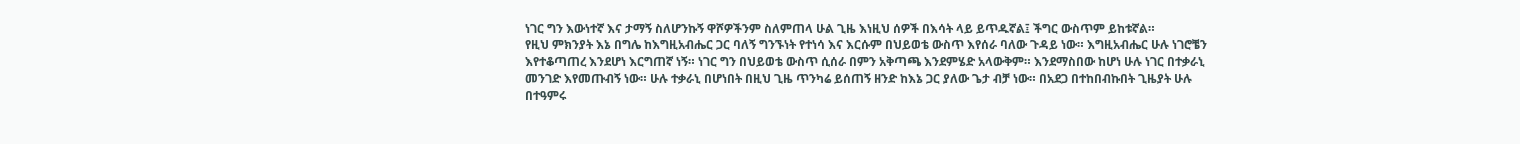ነገር ግን እውነተኛ እና ታማኝ ስለሆንኩኝ ዋሾዎችንም ስለምጠላ ሁል ጊዜ እነዚህ ሰዎች በእሳት ላይ ይጥዱኛል፤ ችግር ውስጥም ይከቱኛል።
የዚህ ምክንያት እኔ በግሌ ከእግዚአብሔር ጋር ባለኝ ግንኙነት የተነሳ እና እርሱም በህይወቴ ውስጥ እየሰራ ባለው ጉዳይ ነው። እግዚአብሔር ሁሉ ነገሮቼን እየተቆጣጠረ እንደሆነ እርግጠኛ ነኝ። ነገር ግን በህይወቴ ውስጥ ሲሰራ በምን አቅጣጫ እንደምሄድ አላውቅም። እንደማስበው ከሆነ ሁሉ ነገር በተቃራኒ መንገድ እየመጡብኝ ነው። ሁሉ ተቃራኒ በሆነበት በዚህ ጊዜ ጥንካሬ ይሰጠኝ ዘንድ ከእኔ ጋር ያለው ጌታ ብቻ ነው። በአደጋ በተከበብኩበት ጊዜያት ሁሉ በተዓምሩ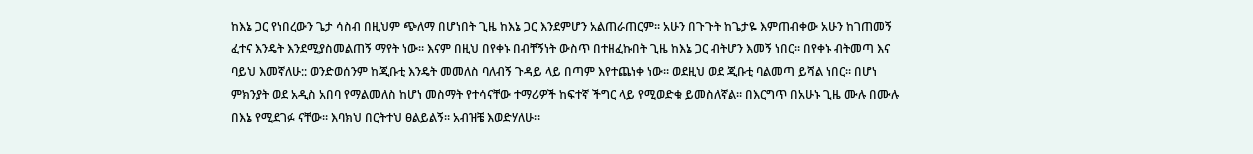ከእኔ ጋር የነበረውን ጌታ ሳስብ በዚህም ጭለማ በሆነበት ጊዜ ከእኔ ጋር እንደምሆን አልጠራጠርም። አሁን በጉጉት ከጌታዬ እምጠብቀው አሁን ከገጠመኝ ፈተና እንዴት እንደሚያስመልጠኝ ማየት ነው። እናም በዚህ በየቀኑ በብቸኝነት ውስጥ በተዘፈኩበት ጊዜ ከእኔ ጋር ብትሆን እመኝ ነበር። በየቀኑ ብትመጣ እና ባይህ እመኛለሁ:: ወንድወሰንም ከጂቡቲ እንዴት መመለስ ባለብኝ ጉዳይ ላይ በጣም እየተጨነቀ ነው። ወደዚህ ወደ ጂቡቲ ባልመጣ ይሻል ነበር። በሆነ ምክንያት ወደ አዲስ አበባ የማልመለስ ከሆነ መስማት የተሳናቸው ተማሪዎች ከፍተኛ ችግር ላይ የሚወድቁ ይመስለኛል። በእርግጥ በአሁኑ ጊዜ ሙሉ በሙሉ በእኔ የሚደገፉ ናቸው። እባክህ በርትተህ ፀልይልኝ። አብዝቼ እወድሃለሁ።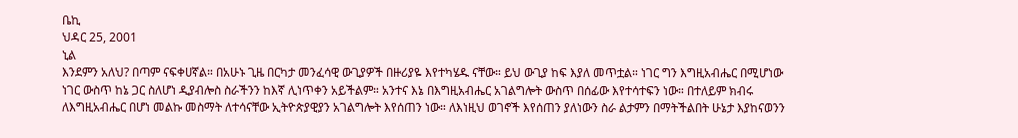ቤኪ
ህዳር 25, 2001
ኒል
እንደምን አለህ? በጣም ናፍቀሀኛል። በአሁኑ ጊዜ በርካታ መንፈሳዊ ውጊያዎች በዙሪያዬ እየተካሄዱ ናቸው። ይህ ውጊያ ከፍ እያለ መጥቷል። ነገር ግን እግዚአብሔር በሚሆነው ነገር ውስጥ ከኔ ጋር ስለሆነ ዲያብሎስ ስራችንን ከእኛ ሊነጥቀን አይችልም። አንተና እኔ በእግዚአብሔር አገልግሎት ውስጥ በሰፊው እየተሳተፍን ነው። በተለይም ክብሩ ለእግዚአብሔር በሆነ መልኩ መስማት ለተሳናቸው ኢትዮጵያዊያን አገልግሎት እየሰጠን ነው። ለእነዚህ ወገኖች እየሰጠን ያለነውን ስራ ልታምን በማትችልበት ሁኔታ እያከናወንን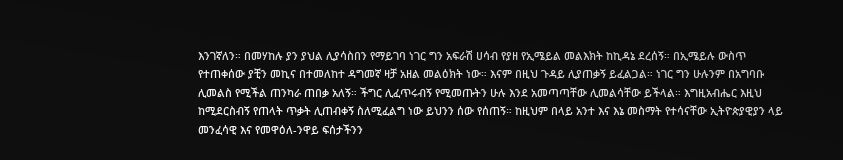እንገኛለን። በመሃከሉ ያን ያህል ሊያሳስበን የማይገባ ነገር ግን አፍራሽ ሀሳብ የያዘ የኢሜይል መልእክት ከኪዳኔ ደረሰኝ። በኢሜይሉ ውስጥ የተጠቀሰው ያቺን መኪና በተመለከተ ዳግመኛ ዛቻ አዘል መልዕክት ነው። እናም በዚህ ጉዳይ ሊያጠቃኝ ይፈልጋል። ነገር ግን ሁሉንም በአግባቡ ሊመልስ የሚችል ጠንካራ ጠበቃ አለኝ። ችግር ሊፈጥሩብኝ የሚመጡትን ሁሉ እንደ አመጣጣቸው ሊመልሳቸው ይችላል። እግዚአብሔር እዚህ ከሚደርስብኝ የጠላት ጥቃት ሊጠብቀኝ ስለሚፈልግ ነው ይህንን ሰው የሰጠኝ። ከዚህም በላይ አንተ እና እኔ መስማት የተሳናቸው ኢትዮጵያዊያን ላይ መንፈሳዊ እና የመዋዕለ-ንዋይ ፍሰታችንን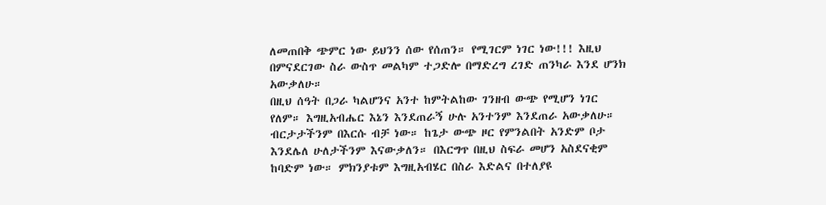ለመጠበቅ ጭምር ነው ይህንን ሰው የሰጠን። የሚገርም ነገር ነው!!! እዚህ በምናደርገው ስራ ውስጥ መልካም ተጋድሎ በማድረግ ረገድ ጠንካራ እንደ ሆንክ አውቃለሁ።
በዚህ ሰዓት በጋራ ካልሆንና አንተ ከምትልከው ገንዘብ ውጭ የሚሆን ነገር የለም። እግዚአብሔር እኔን እንደጠራኝ ሁሉ አንተንም እንደጠራ አውቃለሁ። ብርታታችንም በእርሱ ብቻ ነው። ከጌታ ውጭ ዞር የምንልበት አንድም ቦታ እንደሌለ ሁለታችንም እናውቃለን። በእርግጥ በዚህ ስፍራ መሆን አስደናቂም ከባድም ነው። ምክንያቱም እግዚአብሄር በስራ እድልና በተለያዩ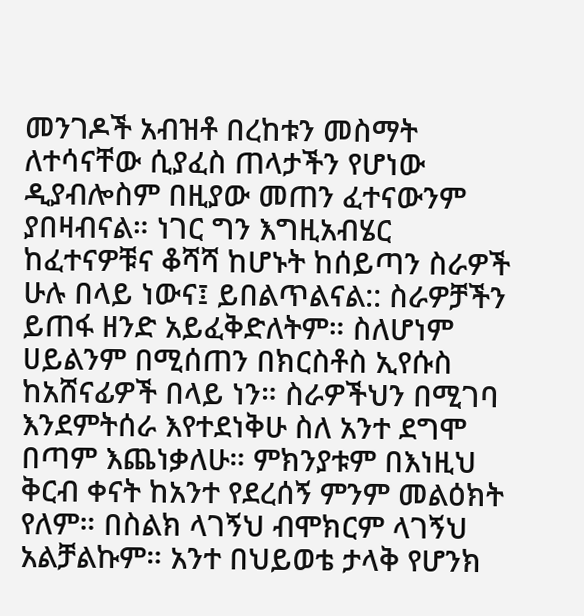መንገዶች አብዝቶ በረከቱን መስማት ለተሳናቸው ሲያፈስ ጠላታችን የሆነው ዲያብሎስም በዚያው መጠን ፈተናውንም ያበዛብናል። ነገር ግን እግዚአብሄር ከፈተናዎቹና ቆሻሻ ከሆኑት ከሰይጣን ስራዎች ሁሉ በላይ ነውና፤ ይበልጥልናል:: ስራዎቻችን ይጠፋ ዘንድ አይፈቅድለትም። ስለሆነም ሀይልንም በሚሰጠን በክርስቶስ ኢየሱስ ከአሸናፊዎች በላይ ነን። ስራዎችህን በሚገባ እንደምትሰራ እየተደነቅሁ ስለ አንተ ደግሞ በጣም እጨነቃለሁ። ምክንያቱም በእነዚህ ቅርብ ቀናት ከአንተ የደረሰኝ ምንም መልዕክት የለም። በስልክ ላገኝህ ብሞክርም ላገኝህ አልቻልኩም። አንተ በህይወቴ ታላቅ የሆንክ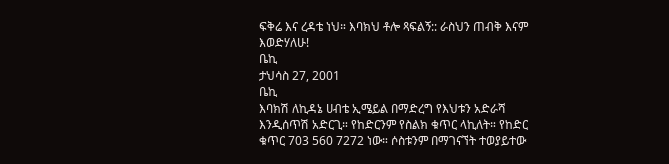ፍቅሬ እና ረዳቴ ነህ። እባክህ ቶሎ ጻፍልኝ:: ራስህን ጠብቅ እናም እወድሃለሁ!
ቤኪ
ታህሳስ 27, 2001
ቤኪ
እባክሽ ለኪዳኔ ሀብቴ ኢሜይል በማድረግ የእህቱን አድራሻ እንዲሰጥሽ አድርጊ። የከድርንም የስልክ ቁጥር ላኪለት። የከድር ቁጥር 703 560 7272 ነው። ሶስቱንም በማገናኘት ተወያይተው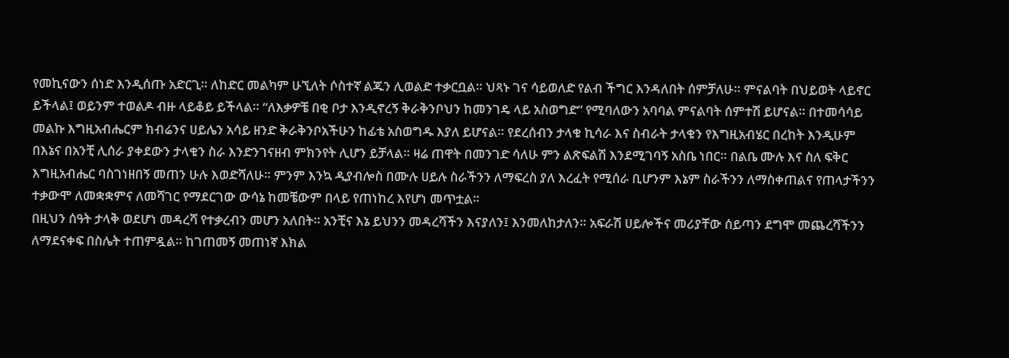የመኪናውን ሰነድ እንዲሰጡ አድርጊ። ለከድር መልካም ሁኚለት ሶስተኛ ልጁን ሊወልድ ተቃርቧል። ህጻኑ ገና ሳይወለድ የልብ ችግር እንዳለበት ሰምቻለሁ። ምናልባት በህይወት ላይኖር ይችላል፤ ወይንም ተወልዶ ብዙ ላይቆይ ይችላል። “ለእቃዎቼ በቂ ቦታ እንዲኖረኝ ቅራቅንቦህን ከመንገዴ ላይ አስወግድ” የሚባለውን አባባል ምናልባት ሰምተሽ ይሆናል። በተመሳሳይ መልኩ እግዚአብሔርም ክብሬንና ሀይሌን አሳይ ዘንድ ቅራቅንቦአችሁን ከፊቴ አስወግዱ እያለ ይሆናል። የደረሰብን ታላቁ ኪሳራ እና ስብራት ታላቁን የእግዚአብሄር በረከት እንዲሁም በእኔና በአንቺ ሊሰራ ያቀደውን ታላቁን ስራ እንድንገናዘብ ምክንየት ሊሆን ይቻላል። ዛሬ ጠዋት በመንገድ ሳለሁ ምን ልጽፍልሽ እንደሚገባኝ አስቤ ነበር። በልቤ ሙሉ እና ስለ ፍቅር እግዚአብሔር ባስገነዘበኝ መጠን ሁሉ እወድሻለሁ። ምንም እንኳ ዲያብሎስ በሙሉ ሀይሉ ስራችንን ለማፍረስ ያለ እረፈት የሚሰራ ቢሆንም እኔም ስራችንን ለማስቀጠልና የጠላታችንን ተቃውሞ ለመቋቋምና ለመሻገር የማደርገው ውሳኔ ከመቼውም በላይ የጠነከረ እየሆነ መጥቷል።
በዚህን ሰዓት ታላቅ ወደሆነ መዳረሻ የተቃረብን መሆን አለበት። አንቺና እኔ ይህንን መዳረሻችን እናያለን፤ እንመለከታለን። አፍራሽ ሀይሎችና መሪያቸው ሰይጣን ደግሞ መጨረሻችንን ለማደናቀፍ በስሌት ተጠምዷል። ከገጠመኝ መጠነኛ እክል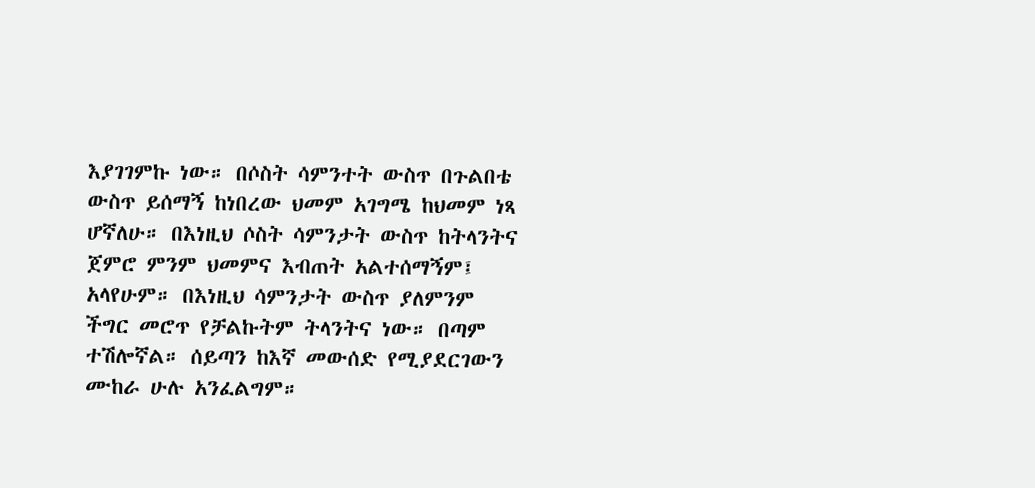እያገገምኩ ነው። በሶስት ሳምንተት ውስጥ በጉልበቴ ውስጥ ይሰማኝ ከነበረው ህመም አገግሜ ከህመም ነጻ ሆኛለሁ። በእነዚህ ሶስት ሳምንታት ውስጥ ከትላንትና ጀምሮ ምንም ህመምና እብጠት አልተሰማኝም፤ አላየሁም። በእነዚህ ሳምንታት ውስጥ ያለምንም ችግር መሮጥ የቻልኩትም ትላንትና ነው። በጣም ተሽሎኛል። ሰይጣን ከእኛ መውሰድ የሚያደርገውን ሙከራ ሁሉ አንፈልግም።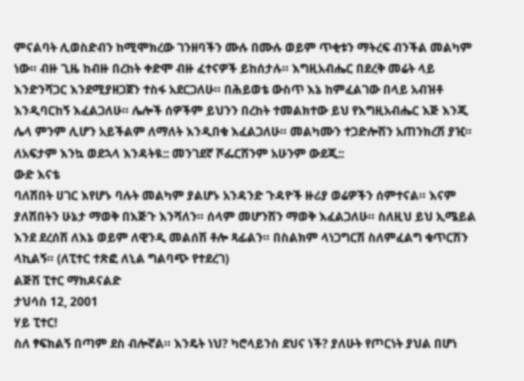ምናልባት ሊወስድብን ከሚሞክረው ገንዘባችን ሙሉ በሙሉ ወይም ጥቂቱን ማትረፍ ብንችል መልካም ነው። ብዙ ጊዜ ከብዙ በረከት ቀድሞ ብዙ ፈተናዎች ይከሰታሉ። እግዚአብሔር በደረቅ መሬት ላይ እንድንሻጋር እንደሚያዘጋጀን ተስፋ አደርጋለሁ። በሕይወቴ ውስጥ እኔ ከምፈልገው በላይ አብዝቶ እንዲባርከኝ እፈልጋለሁ። ሌሎች ሰዎችም ይህንን በረከት ተመልክተው ይህ የእግዚአብሔር እጅ እንጂ ሌላ ምንም ሊሆን አይችልም ለማለት እንዲበቁ እፈልጋለሁ። መልካሙን ተጋድሎሽን አጠንክረሽ ያዢ። ለአፍታም እንኳ ወደኋላ እንዳትዪ:: መንገደኛ ሾፌርሽንም አሁንም ውደጂ::
ውድ እናቴ
ባለሽበት ሀገር እየሆኑ ባሉት መልካም ያልሆኑ አንዳንድ ጉዳዮች ዙሪያ ወሬዎችን ሰምተናል። እናም ያለሽበትን ሁኔታ ማወቅ በእጅጉ እንሻለን። ሰላም መሆንሽን ማወቅ እፈልጋለሁ። ስለዚህ ይህ ኢሜይል እንደ ደረሰሽ ለእኔ ወይም ለዊንዲ መልሰሽ ቶሎ ጻፊልን። በስልክም ላነጋግርሽ ስለምፈልግ ቁጥርሽን ላኪልኝ። (ለፒተር ተጽፎ ለኒል ግልባጭ የተደረገ)
ልጅሽ ፒተር ማክዶናልድ
ታህሳስ 12, 2001
ሃይ ፒተር!
ስለ ፃፍክልኝ በጣም ደስ ብሎኛል። እንዴት ነህ? ካሮላይንስ ደህና ነች? ያለሁት የጦርነት ያህል በሆነ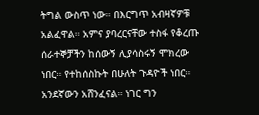ትግል ውስጥ ነው። በእርግጥ አብዛኛዎቹ አልፈዋል። አምና ያባረርናቸው ተስፋ የቆረጡ ሰራተኞቻችን ከሰውኝ ሊያሳስሩኝ ሞክረው ነበር። የተከሰስኩት በሁለት ጉዳዮች ነበር። አንደኛውን አሸንፈናል። ነገር ግን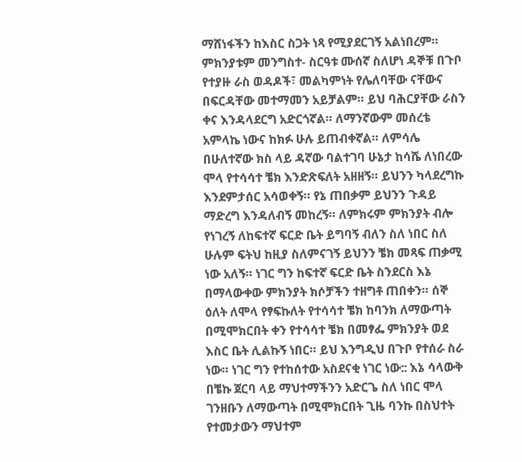ማሸነፋችን ከእስር ስጋት ነጻ የሚያደርገኝ አልነበረም። ምክንያቱም መንግስተ- ስርዓቱ ሙሰኛ ስለሆነ ዳኞቹ በጉቦ የተያዙ ራስ ወዳዶች፣ መልካምነት የሌለባቸው ናቸውና በፍርዳቸው መተማመን አይቻልም። ይህ ባሕርያቸው ራስን ቀና እንዳላደርግ አድርጎኛል። ለማንኛውም መሰረቴ አምላኬ ነውና ከክፉ ሁሉ ይጠብቀኛል። ለምሳሌ በሁለተኛው ክስ ላይ ዳኛው ባልተገባ ሁኔታ ከሳሼ ለነበረው ሞላ የተሳሳተ ቼክ እንድጽፍለት አዘዘኝ። ይህንን ካላደረግኩ እንደምታሰር አሳወቀኝ። የኔ ጠበቃም ይህንን ጉዳይ ማድረግ እንዳለብኝ መከረኝ። ለምክሩም ምክንያት ብሎ የነገረኝ ለከፍተኛ ፍርድ ቤት ይግባኝ ብለን ስለ ነበር ስለ ሁሉም ፍትህ ከዚያ ስለምናገኝ ይህንን ቼክ መጻፍ ጠቃሚ ነው አለኝ። ነገር ግን ከፍተኛ ፍርድ ቤት ስንደርስ እኔ በማላውቀው ምክንያት ክሶቻችን ተዘግቶ ጠበቀን። ሰኞ ዕለት ለሞላ የፃፍኩለት የተሳሳተ ቼክ ከባንክ ለማውጣት በሚሞክርበት ቀን የተሳሳተ ቼክ በመፃፌ ምክንያት ወደ እስር ቤት ሊልኩኝ ነበር። ይህ እንግዲህ በጉቦ የተሰራ ስራ ነው። ነገር ግን የተከሰተው አስደናቂ ነገር ነው:: እኔ ሳላውቅ በቼኩ ጀርባ ላይ ማህተማችንን አድርጌ ስለ ነበር ሞላ ገንዘቡን ለማውጣት በሚሞክርበት ጊዜ ባንኩ በስህተት የተመታውን ማህተም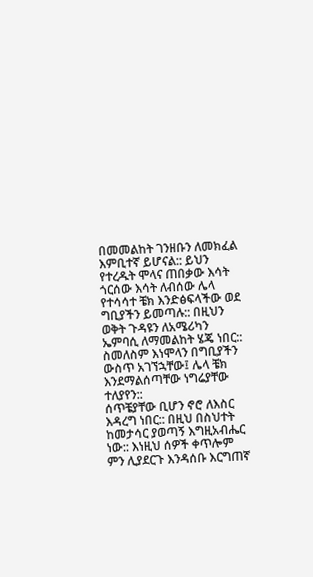በመመልከት ገንዘቡን ለመክፈል እምቢተኛ ይሆናል:: ይህን የተረዱት ሞላና ጠበቃው እሳት ጎርሰው እሳት ለብሰው ሌላ የተሳሳተ ቼክ እንድፅፍላችው ወደ ግቢያችን ይመጣሉ:: በዚህን ወቅት ጉዳዩን ለአሜሪካን ኤምባሲ ለማመልከት ሄጄ ነበር:: ስመለስም እነሞላን በግቢያችን ውስጥ አገኘኋቸው፤ ሌላ ቼክ እንደማልሰጣቸው ነግሬያቸው ተለያየን::
ሰጥቼያቸው ቢሆን ኖሮ ለእስር እዳረግ ነበር:: በዚህ በስህተት ከመታሳር ያወጣኝ እግዚአብሔር ነው:: እነዚህ ሰዎች ቀጥሎም ምን ሊያደርጉ እንዳሰቡ እርግጠኛ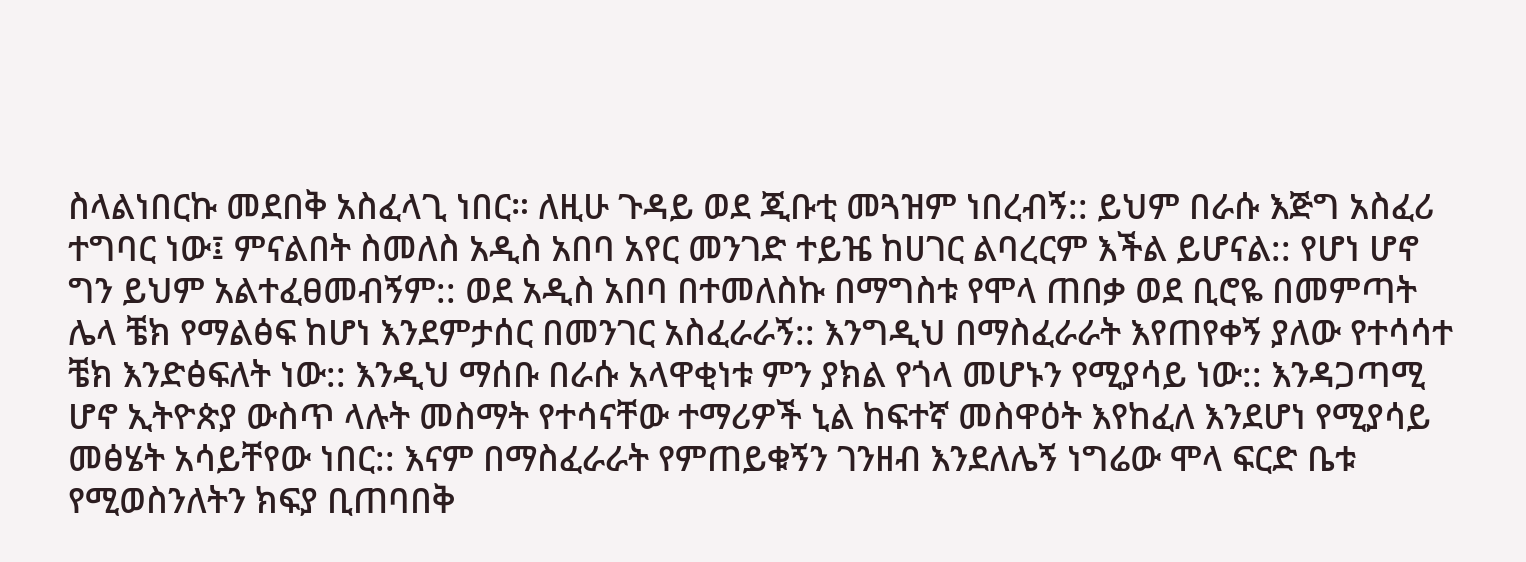ስላልነበርኩ መደበቅ አስፈላጊ ነበር። ለዚሁ ጉዳይ ወደ ጂቡቲ መጓዝም ነበረብኝ:: ይህም በራሱ እጅግ አስፈሪ ተግባር ነው፤ ምናልበት ስመለስ አዲስ አበባ አየር መንገድ ተይዤ ከሀገር ልባረርም እችል ይሆናል:: የሆነ ሆኖ ግን ይህም አልተፈፀመብኝም:: ወደ አዲስ አበባ በተመለስኩ በማግስቱ የሞላ ጠበቃ ወደ ቢሮዬ በመምጣት ሌላ ቼክ የማልፅፍ ከሆነ እንደምታሰር በመንገር አስፈራራኝ:: እንግዲህ በማስፈራራት እየጠየቀኝ ያለው የተሳሳተ ቼክ እንድፅፍለት ነው:: እንዲህ ማሰቡ በራሱ አላዋቂነቱ ምን ያክል የጎላ መሆኑን የሚያሳይ ነው:: እንዳጋጣሚ ሆኖ ኢትዮጵያ ውስጥ ላሉት መስማት የተሳናቸው ተማሪዎች ኒል ከፍተኛ መስዋዕት እየከፈለ እንደሆነ የሚያሳይ መፅሄት አሳይቸየው ነበር:: እናም በማስፈራራት የምጠይቁኝን ገንዘብ እንደለሌኝ ነግሬው ሞላ ፍርድ ቤቱ የሚወስንለትን ክፍያ ቢጠባበቅ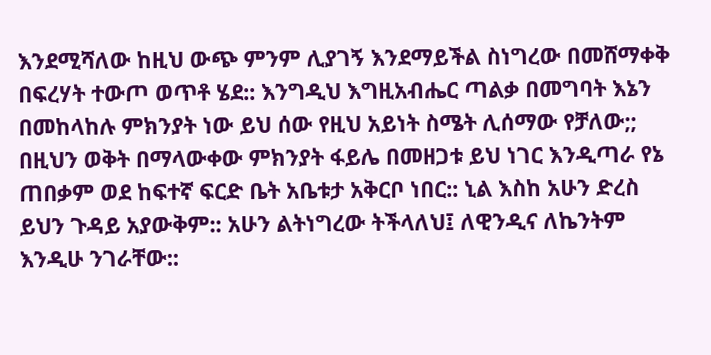እንደሚሻለው ከዚህ ውጭ ምንም ሊያገኝ እንደማይችል ስነግረው በመሸማቀቅ በፍረሃት ተውጦ ወጥቶ ሄደ:: እንግዲህ እግዚአብሔር ጣልቃ በመግባት እኔን በመከላከሉ ምክንያት ነው ይህ ሰው የዚህ አይነት ስሜት ሊሰማው የቻለው;; በዚህን ወቅት በማላውቀው ምክንያት ፋይሌ በመዘጋቱ ይህ ነገር እንዲጣራ የኔ ጠበቃም ወደ ከፍተኛ ፍርድ ቤት አቤቱታ አቅርቦ ነበር:: ኒል እስከ አሁን ድረስ ይህን ጉዳይ አያውቅም:: አሁን ልትነግረው ትችላለህ፤ ለዊንዲና ለኬንትም እንዲሁ ንገራቸው::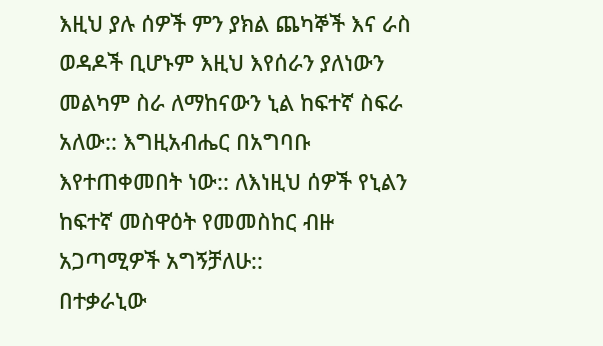እዚህ ያሉ ሰዎች ምን ያክል ጨካኞች እና ራስ ወዳዶች ቢሆኑም እዚህ እየሰራን ያለነውን መልካም ስራ ለማከናውን ኒል ከፍተኛ ስፍራ አለው:: እግዚአብሔር በአግባቡ እየተጠቀመበት ነው:: ለእነዚህ ሰዎች የኒልን ከፍተኛ መስዋዕት የመመስከር ብዙ አጋጣሚዎች አግኝቻለሁ::
በተቃራኒው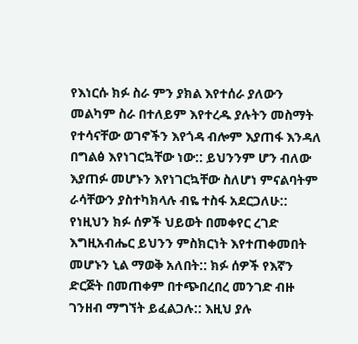የእነርሱ ክፉ ስራ ምን ያክል እየተሰራ ያለውን መልካም ስራ በተለይም እየተረዱ ያሉትን መስማት የተሳናቸው ወገኖችን እየጎዳ ብሎም እያጠፋ እንዳለ በግልፅ እየነገርኳቸው ነው:: ይህንንም ሆን ብለው እያጠፉ መሆኑን እየነገርኳቸው ስለሆነ ምናልባትም ራሳቸውን ያስተካክላሉ ብዬ ተስፋ አደርጋለሁ:: የነዚህን ክፉ ሰዎች ህይወት በመቀየር ረገድ እግዚአብሔር ይህንን ምስክርነት እየተጠቀመበት መሆኑን ኒል ማወቅ አለበት:: ክፉ ሰዎች የእኛን ድርጅት በመጠቀም በተጭበረበረ መንገድ ብዙ ገንዘብ ማግኘት ይፈልጋሉ:: እዚህ ያሉ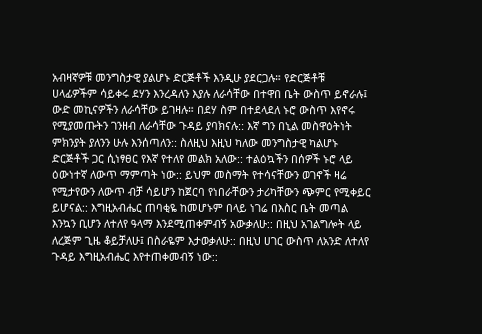አብዛኛዎቹ መንግስታዊ ያልሆኑ ድርጅቶች እንዲሁ ያደርጋሉ። የድርጅቶቹ ሀላፊዎችም ሳይቀሩ ደሃን እንረዳለን እያሉ ለራሳቸው በተዋበ ቤት ውስጥ ይኖራሉ፤ ውድ መኪናዎችን ለራሳቸው ይገዛሉ። በደሃ ስም በተደላደለ ኑሮ ውስጥ እየኖሩ የሚያመጡትን ገንዘብ ለራሳቸው ጉዳይ ያባክናሉ:: እኛ ግን በኒል መስዋዕትነት ምክንያት ያለንን ሁሉ እንሰጣለን:: ስለዚህ እዚህ ካለው መንግስታዊ ካልሆኑ ድርጅቶች ጋር ሲነፃፀር የእኛ የተለየ መልክ አለው:: ተልዕኳችን በሰዎች ኑሮ ላይ ዕውነተኛ ለውጥ ማምጣት ነው:: ይህም መስማት የተሳናቸውን ወገኖች ዛሬ የሚታየውን ለውጥ ብቻ ሳይሆን ከጀርባ የነበራቸውን ታሪካቸውን ጭምር የሚቀይር ይሆናል:: እግዚአብሔር ጠባቂዬ ከመሆኑም በላይ ነገሬ በእስር ቤት መጣል እንኳን ቢሆን ለተለየ ዓላማ እንደሚጠቀምብኝ አውቃለሁ:: በዚህ አገልግሎት ላይ ለረጅም ጊዜ ቆይቻለሁ፤ በስራዬም እታወቃለሁ:: በዚህ ሀገር ውስጥ ለአንድ ለተለየ ጉዳይ እግዚአብሔር እየተጠቀመብኝ ነው::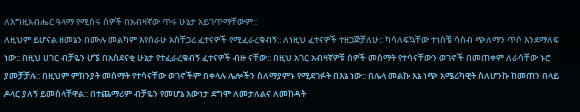ለእግዚአብሔር ዓላማ የሚሰሩ ሰዎች በአብዛኛው ጥሩ ሁኔታ አይገጥማቸውም::
ለዚህም ይሆናል ዘመኔን በሙሉ መልካም እየሰራሁ አስቸጋሪ ፈተናዎች የሚፈራረቁብኝ:: ለነዚህ ፈተናዎች ተዘጋጅቻለሁ:: ካሳለፍኳቸው ተነስቼ ሳስብ ጭለማን ጥሶ እንደማለፍ ነው:: በዚህ ሀገር ብቻዬን ሆኜ በአስደናቂ ሁኔታ የተፈራረቁብኝ ፈተናዎች ብዙ ናቸው:: በዚህ አገር አብዛኛዎቹ ሰዎች መስማት የተሳናቸውን ወገኖች በመጠቀም ለራሳቸው ኑሮ ያመቻቻሉ:: በዚህም ምክንያት መስማት የተሳናቸው ወገኖችም በቀላሉ ሌሎችን ስለማያምኑ የሚደገፉት በእኔ ነው:: በሌላ መልኩ እኔ ነጭ አሜሪካዊት ስለሆንኩ ከመጠን በላይ ዶላር ያለኝ ይመስላቸዋል:: በተጨማሪም ብቻዬን የመሆኔ እውነታ ደግሞ ለመታለልና ለመከዳት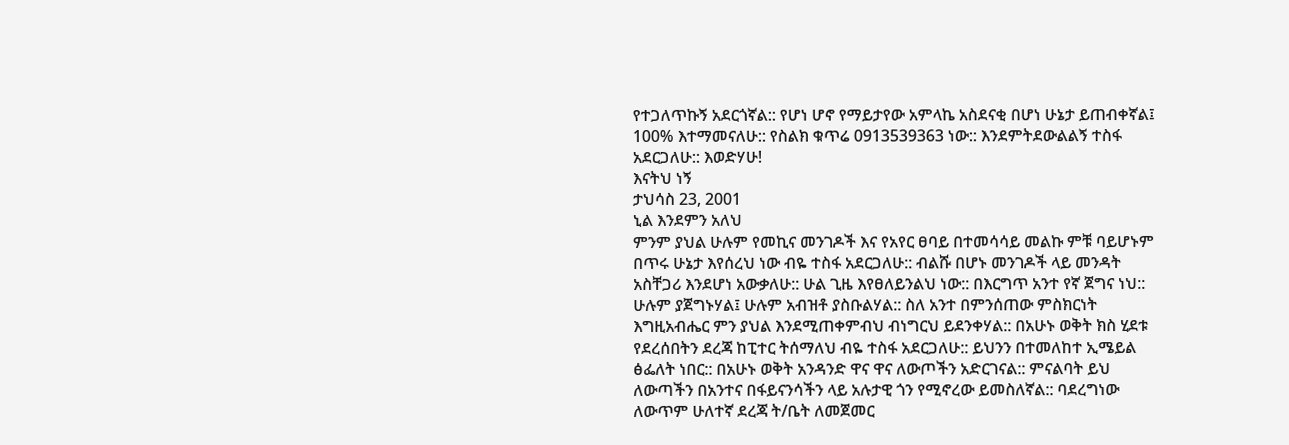የተጋለጥኩኝ አደርጎኛል:: የሆነ ሆኖ የማይታየው አምላኬ አስደናቂ በሆነ ሁኔታ ይጠብቀኛል፤ 100% እተማመናለሁ:: የስልክ ቁጥሬ 0913539363 ነው:: እንደምትደውልልኝ ተስፋ አደርጋለሁ:: እወድሃሁ!
እናትህ ነኝ
ታህሳስ 23, 2001
ኒል እንደምን አለህ
ምንም ያህል ሁሉም የመኪና መንገዶች እና የአየር ፀባይ በተመሳሳይ መልኩ ምቹ ባይሆኑም በጥሩ ሁኔታ እየሰረህ ነው ብዬ ተስፋ አደርጋለሁ:: ብልሹ በሆኑ መንገዶች ላይ መንዳት አስቸጋሪ እንደሆነ አውቃለሁ:: ሁል ጊዜ እየፀለይንልህ ነው:: በእርግጥ አንተ የኛ ጀግና ነህ:: ሁሉም ያጀግኑሃል፤ ሁሉም አብዝቶ ያስቡልሃል:: ስለ አንተ በምንሰጠው ምስክርነት እግዚአብሔር ምን ያህል እንደሚጠቀምብህ ብነግርህ ይደንቀሃል:: በአሁኑ ወቅት ክስ ሂደቱ የደረሰበትን ደረጃ ከፒተር ትሰማለህ ብዬ ተስፋ አደርጋለሁ:: ይህንን በተመለከተ ኢሜይል ፅፌለት ነበር:: በአሁኑ ወቅት አንዳንድ ዋና ዋና ለውጦችን አድርገናል:: ምናልባት ይህ ለውጣችን በአንተና በፋይናንሳችን ላይ አሉታዊ ጎን የሚኖረው ይመስለኛል:: ባደረግነው ለውጥም ሁለተኛ ደረጃ ት/ቤት ለመጀመር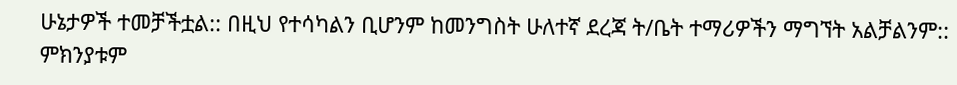ሁኔታዎች ተመቻችቷል:: በዚህ የተሳካልን ቢሆንም ከመንግስት ሁለተኛ ደረጃ ት/ቤት ተማሪዎችን ማግኘት አልቻልንም:: ምክንያቱም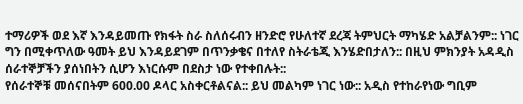ተማሪዎች ወደ እኛ እንዳይመጡ የክፋት ስራ ስለሰሩብን ዘንድሮ የሁለተኛ ደረጃ ትምህርት ማካሄድ አልቻልንም:: ነገር ግን በሚቀጥለው ዓመት ይህ እንዳይደገም በጥንቃቄና በተለየ ስትራቴጂ እንሄድበታለን:: በዚህ ምክንያት አዳዲስ ሰራተኞቻችን ያሰነበትን ሲሆን እነርሱም በደስታ ነው የተቀበሉት::
የሰራተኞቹ መሰናበትም 600.00 ዶላር አስቀርቶልናል:: ይህ መልካም ነገር ነው:: አዲስ የተከራየነው ግቢም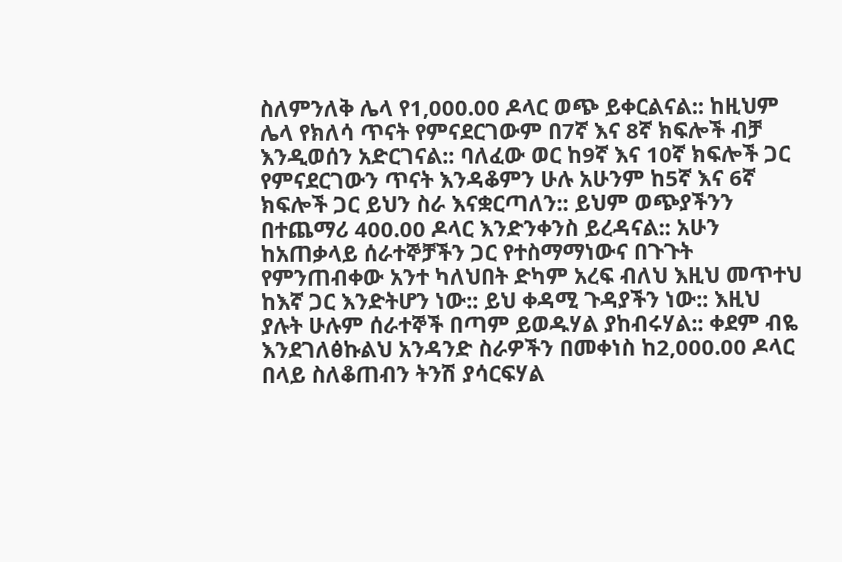ስለምንለቅ ሌላ የ1,000.00 ዶላር ወጭ ይቀርልናል:: ከዚህም ሌላ የክለሳ ጥናት የምናደርገውም በ7ኛ እና 8ኛ ክፍሎች ብቻ እንዲወሰን አድርገናል:: ባለፈው ወር ከ9ኛ እና 10ኛ ክፍሎች ጋር የምናደርገውን ጥናት እንዳቆምን ሁሉ አሁንም ከ5ኛ እና 6ኛ ክፍሎች ጋር ይህን ስራ እናቋርጣለን:: ይህም ወጭያችንን በተጨማሪ 400.00 ዶላር እንድንቀንስ ይረዳናል:: አሁን ከአጠቃላይ ሰራተኞቻችን ጋር የተስማማነውና በጉጉት የምንጠብቀው አንተ ካለህበት ድካም አረፍ ብለህ እዚህ መጥተህ ከእኛ ጋር እንድትሆን ነው:: ይህ ቀዳሚ ጉዳያችን ነው:: እዚህ ያሉት ሁሉም ሰራተኞች በጣም ይወዱሃል ያከብሩሃል:: ቀደም ብዬ እንደገለፅኩልህ አንዳንድ ስራዎችን በመቀነስ ከ2,000.00 ዶላር በላይ ስለቆጠብን ትንሽ ያሳርፍሃል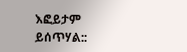እፎይታም ይሰጥሃል::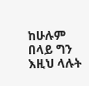ከሁሉም በላይ ግን እዚህ ላሉት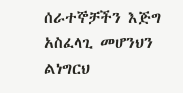ሰራተኞቻችን እጅግ አስፈላጊ መሆንህን ልነግርህ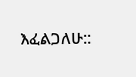እፈልጋለሁ::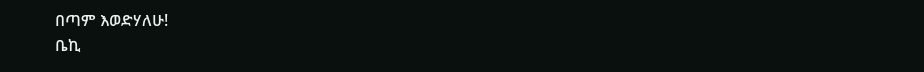በጣም እወድሃለሁ!
ቤኪ